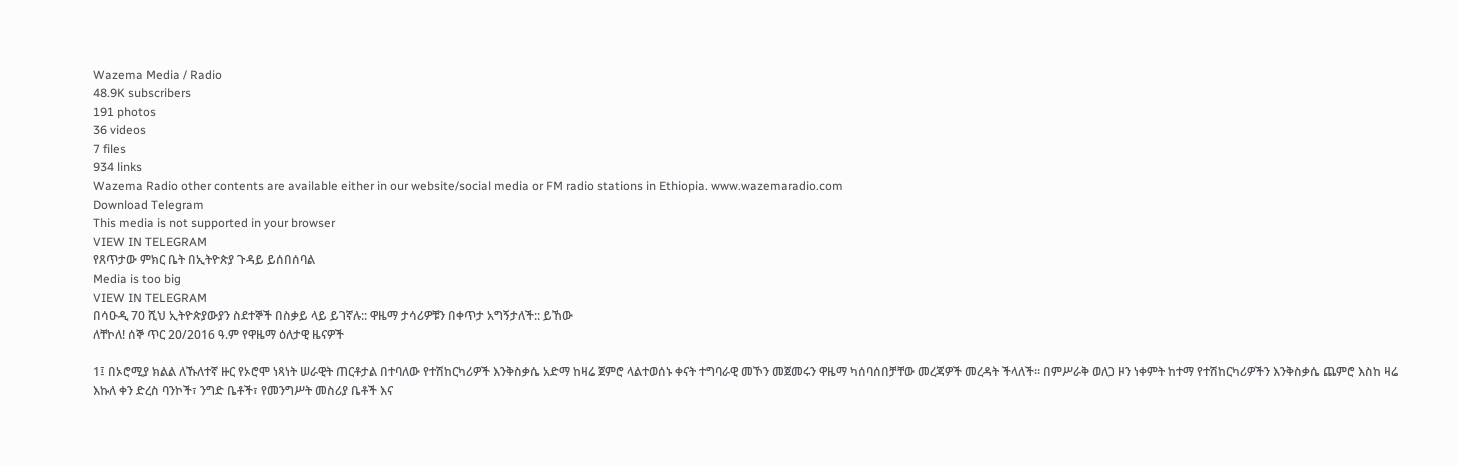Wazema Media / Radio
48.9K subscribers
191 photos
36 videos
7 files
934 links
Wazema Radio other contents are available either in our website/social media or FM radio stations in Ethiopia. www.wazemaradio.com
Download Telegram
This media is not supported in your browser
VIEW IN TELEGRAM
የጸጥታው ምክር ቤት በኢትዮጵያ ጉዳይ ይሰበሰባል
Media is too big
VIEW IN TELEGRAM
በሳዑዲ 70 ሺህ ኢትዮጵያውያን ስደተኞች በስቃይ ላይ ይገኛሉ:: ዋዜማ ታሳሪዎቹን በቀጥታ አግኝታለች:: ይኸው
ለቸኮለ! ሰኞ ጥር 20/2016 ዓ.ም የዋዜማ ዕለታዊ ዜናዎች

1፤ በኦሮሚያ ክልል ለኹለተኛ ዙር የኦሮሞ ነጻነት ሠራዊት ጠርቶታል በተባለው የተሽከርካሪዎች እንቅስቃሴ አድማ ከዛሬ ጀምሮ ላልተወሰኑ ቀናት ተግባራዊ መኾን መጀመሩን ዋዜማ ካሰባሰበቻቸው መረጃዎች መረዳት ችላለች። በምሥራቅ ወለጋ ዞን ነቀምት ከተማ የተሽከርካሪዎችን እንቅስቃሴ ጨምሮ እስከ ዛሬ እኩለ ቀን ድረስ ባንኮች፣ ንግድ ቤቶች፣ የመንግሥት መስሪያ ቤቶች እና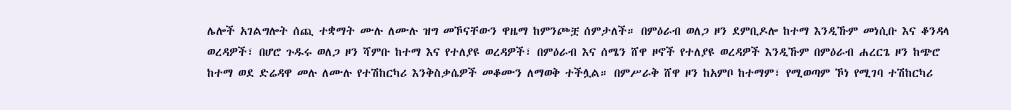ሌሎች አገልግሎት ሰጪ ተቋማት ሙሉ ለሙሉ ዝግ መኾናቸውን ዋዜማ ከምንጮቿ ሰምታለች። በምዕራብ ወለጋ ዞን ደምቢዶሎ ከተማ እንዲኹም መነሲቡ እና ቆንዳላ ወረዳዎች፣ በሆሮ ጉዱሩ ወለጋ ዞን ሻምቡ ከተማ እና የተለያዩ ወረዳዎች፣ በምዕራብ እና ሰሜን ሸዋ ዞኖች የተለያዩ ወረዳዎች እንዲኹም በምዕራብ ሐረርጌ ዞን ከጭሮ ከተማ ወደ ድሬዳዋ መሉ ለሙሉ የተሽከርካሪ እንቅስቃሴዎች መቆሙን ለማወቅ ተችሏል። በምሥራቅ ሸዋ ዞን ከአምቦ ከተማም፣ የሚወጣም ኾነ የሚገባ ተሽከርካሪ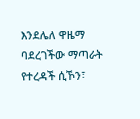እንደሌለ ዋዜማ ባደረገችው ማጣራት የተረዳች ሲኾን፣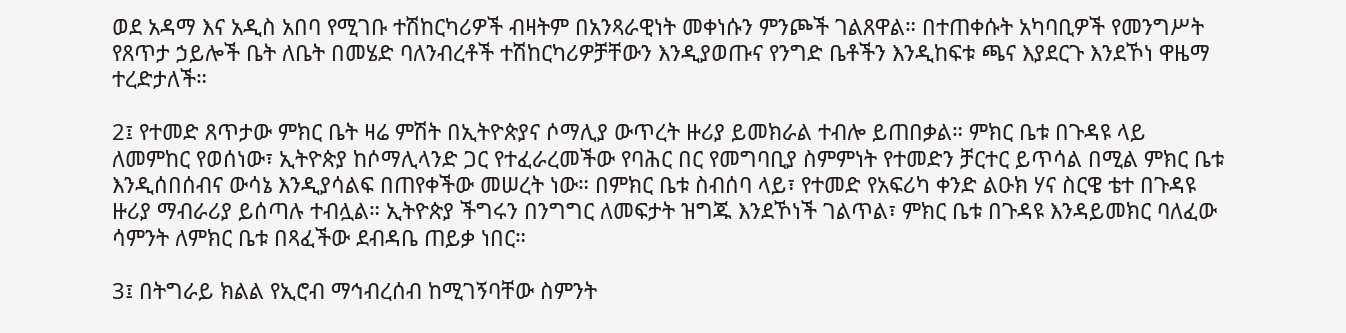ወደ አዳማ እና አዲስ አበባ የሚገቡ ተሽከርካሪዎች ብዛትም በአንጻራዊነት መቀነሱን ምንጮች ገልጸዋል። በተጠቀሱት አካባቢዎች የመንግሥት የጸጥታ ኃይሎች ቤት ለቤት በመሄድ ባለንብረቶች ተሽከርካሪዎቻቸውን እንዲያወጡና የንግድ ቤቶችን እንዲከፍቱ ጫና እያደርጉ እንደኾነ ዋዜማ ተረድታለች።

2፤ የተመድ ጸጥታው ምክር ቤት ዛሬ ምሽት በኢትዮጵያና ሶማሊያ ውጥረት ዙሪያ ይመክራል ተብሎ ይጠበቃል። ምክር ቤቱ በጉዳዩ ላይ ለመምከር የወሰነው፣ ኢትዮጵያ ከሶማሊላንድ ጋር የተፈራረመችው የባሕር በር የመግባቢያ ስምምነት የተመድን ቻርተር ይጥሳል በሚል ምክር ቤቱ እንዲሰበሰብና ውሳኔ እንዲያሳልፍ በጠየቀችው መሠረት ነው። በምክር ቤቱ ስብሰባ ላይ፣ የተመድ የአፍሪካ ቀንድ ልዑክ ሃና ስርዌ ቴተ በጉዳዩ ዙሪያ ማብራሪያ ይሰጣሉ ተብሏል። ኢትዮጵያ ችግሩን በንግግር ለመፍታት ዝግጁ እንደኾነች ገልጥል፣ ምክር ቤቱ በጉዳዩ እንዳይመክር ባለፈው ሳምንት ለምክር ቤቱ በጻፈችው ደብዳቤ ጠይቃ ነበር።

3፤ በትግራይ ክልል የኢሮብ ማኅብረሰብ ከሚገኝባቸው ስምንት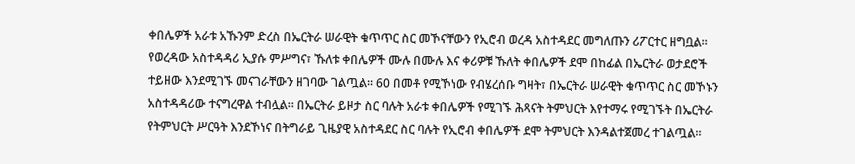ቀበሌዎች አራቱ አኹንም ድረስ በኤርትራ ሠራዊት ቁጥጥር ስር መኾናቸውን የኢሮብ ወረዳ አስተዳደር መግለጡን ሪፖርተር ዘግቧል። የወረዳው አስተዳዳሪ ኢያሱ ምሥግና፣ ኹለቱ ቀበሌዎች ሙሉ በሙሉ እና ቀሪዎቹ ኹለት ቀበሌዎች ደሞ በከፊል በኤርትራ ወታደሮች ተይዘው እንደሚገኙ መናገራቸውን ዘገባው ገልጧል። 60 በመቶ የሚኾነው የብሄረሰቡ ግዛት፣ በኤርትራ ሠራዊት ቁጥጥር ስር መኾኑን አስተዳዳሪው ተናግረዋል ተብሏል። በኤርትራ ይዞታ ስር ባሉት አራቱ ቀበሌዎች የሚገኙ ሕጻናት ትምህርት እየተማሩ የሚገኙት በኤርትራ የትምህርት ሥርዓት እንደኾነና በትግራይ ጊዜያዊ አስተዳደር ስር ባሉት የኢሮብ ቀበሌዎች ደሞ ትምህርት እንዳልተጀመረ ተገልጧል።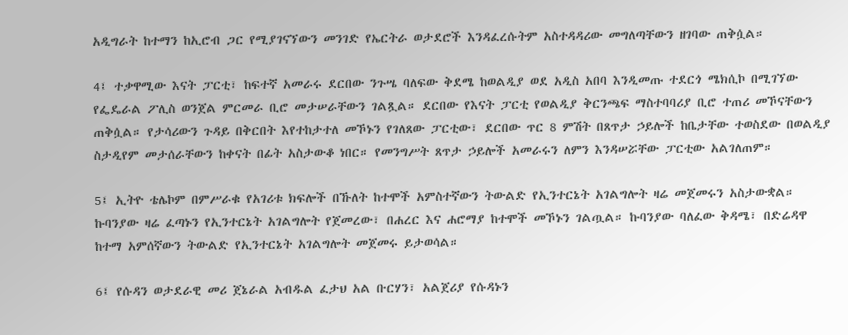አዲግራት ከተማን ከኢሮብ ጋር የሚያገናኘውን መንገድ የኤርትራ ወታደሮች እንዳፈረሱትም አስተዳዳሪው መግለጣቸውን ዘገባው ጠቅሷል።

4፤ ተቃዋሚው እናት ፓርቲ፣ ከፍተኛ አመራሩ ደርበው ንጉሤ ባለፍው ቅደሜ ከወልዲያ ወደ አዲስ አበባ እንዲመጡ ተደርጎ ሜክሲኮ በሚገኘው የፌዴራል ፖሊስ ወንጀል ምርመራ ቢሮ መታሠራቸውን ገልጿል። ደርበው የእናት ፓርቲ የወልዲያ ቅርንጫፍ ማስተባባሪያ ቢሮ ተጠሪ መኾናቸውን ጠቅሷል። የታሳሪውን ጉዳይ በቅርበት እየተከታተለ መኾኑን የገለጸው ፓርቲው፣ ደርበው ጥር 8 ምሽት በጸጥታ ኃይሎች ከቤታቸው ተወስደው በወልዲያ ስታዲየም መታሰራቸውን ከቀናት በፊት አስታውቆ ነበር። የመንግሥት ጸጥታ ኃይሎች አመራሩን ለምን እንዳሠሯቸው ፓርቲው አልገለጠም።

5፤ ኢትዮ ቴሌኮም በምሥራቁ የአገሪቱ ክፍሎች በኹለት ከተሞች አምስተኛውን ትውልድ የኢንተርኔት አገልግሎት ዛሬ መጀመሩን አስታውቋል። ኩባንያው ዛሬ ፈጣኑን የኢንተርኔት አገልግሎት የጀመረው፣ በሐረር እና ሐሮማያ ከተሞች መኾኑን ገልጧል። ኩባንያው ባለፈው ቅዳሜ፣ በድሬዳዋ ከተማ አምሰኛውን ትውልድ የኢንተርኔት አገልግሎት መጀመሩ ይታወሳል።

6፤ የሱዳን ወታደራዊ መሪ ጀኔራል አብዱል ፈታህ አል ቡርሃን፣ አልጀሪያ የሱዳኑን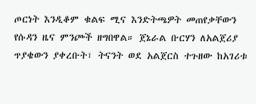ጦርነት እንዲቆም ቁልፍ ሚና እንድትጫዎት መጠየቃቸውን የሱዳን ዜና ምንጮች ዘግበዋል። ጀኔራል ቡርሃን ለአልጀሪያ ጥያቄውን ያቀረቡት፣ ትናንት ወደ አልጀርስ ተጉዘው ከአገሪቱ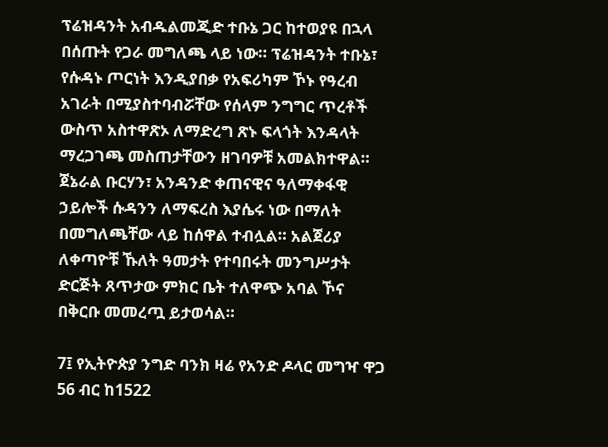ፕሬዝዳንት አብዱልመጂድ ተቡኔ ጋር ከተወያዩ በኋላ በሰጡት የጋራ መግለጫ ላይ ነው። ፕሬዝዳንት ተቡኔ፣ የሱዳኑ ጦርነት እንዲያበቃ የአፍሪካም ኾኑ የዓረብ አገራት በሚያስተባብሯቸው የሰላም ንግግር ጥረቶች ውስጥ አስተዋጽኦ ለማድረግ ጽኑ ፍላጎት እንዳላት ማረጋገጫ መስጠታቸውን ዘገባዎቹ አመልክተዋል። ጀኔራል ቡርሃን፣ አንዳንድ ቀጠናዊና ዓለማቀፋዊ ኃይሎች ሱዳንን ለማፍረስ እያሴሩ ነው በማለት በመግለጫቸው ላይ ከሰዋል ተብሏል። አልጀሪያ ለቀጣዮቹ ኹለት ዓመታት የተባበሩት መንግሥታት ድርጅት ጸጥታው ምክር ቤት ተለዋጭ አባል ኾና በቅርቡ መመረጧ ይታወሳል።

7፤ የኢትዮጵያ ንግድ ባንክ ዛሬ የአንድ ዶላር መግዣ ዋጋ 56 ብር ከ1522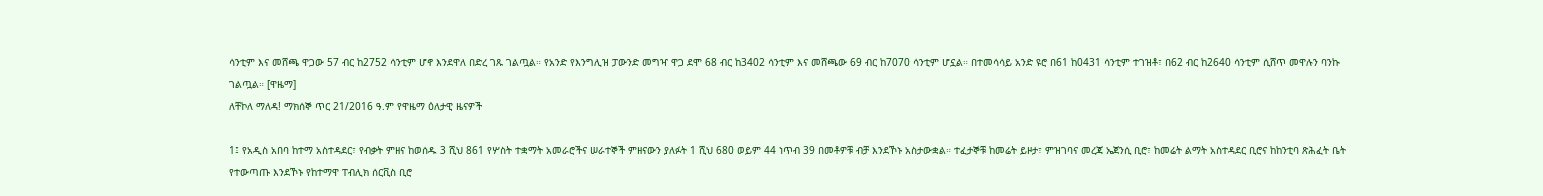ሳንቲም እና መሸጫ ዋጋው 57 ብር ከ2752 ሳንቲም ሆኖ እንደዋለ በድረ ገጹ ገልጧል። የአንድ የእንግሊዝ ፓውንድ መግዣ ዋጋ ደሞ 68 ብር ከ3402 ሳንቲም እና መሸጫው 69 ብር ከ7070 ሳንቲም ሆኗል። በተመሳሳይ አንድ ዩሮ በ61 ከ0431 ሳንቲም ተገዝቶ፣ በ62 ብር ከ2640 ሳንቲም ሲሸጥ መዋሉን ባንኩ ገልጧል። [ዋዜማ]
ለቸኮለ ማለዳ! ማክሰኞ ጥር 21/2016 ዓ.ም የዋዜማ ዕለታዊ ዜናዎች

1፤ የአዲስ አበባ ከተማ አስተዳደር፣ የብቃት ምዘና ከወሰዱ 3 ሺህ 861 የሦስት ተቋማት አመራሮችና ሠራተኞች ምዘናውን ያለፉት 1 ሺህ 680 ወይም 44 ነጥብ 39 በመቶዎቹ ብቻ እንደኾኑ አስታውቋል። ተፈታኞቹ ከመሬት ይዞታ፣ ምዝገባና መረጃ ኤጀንሲ ቢሮ፣ ከመሬት ልማት አስተዳደር ቢሮና ከከንቲባ ጽሕፈት ቤት የተውጣጡ እንደኾኑ የከተማዋ ፐብሊክ ሰርቪስ ቢሮ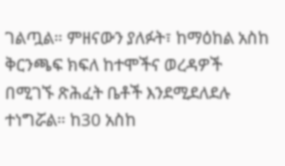ገልጧል። ምዘናውን ያለፉት፣ ከማዕከል አስከ ቅርንጫፍ ክፍለ ከተሞችና ወረዳዎች በሚገኙ ጽሕፈት ቤቶች እንደሚደለደሉ ተነግሯል። ከ30 አስከ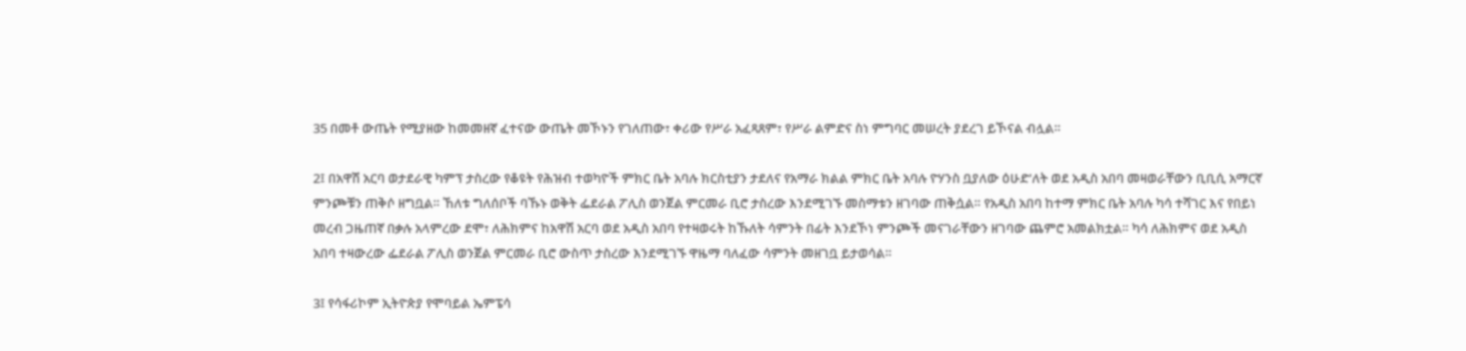35 በመቶ ውጤት የሚያዘው ከመመዘኛ ፈተናው ውጤት መኾኑን የገለጠው፣ ቀሪው የሥራ አፈጻጸም፣ የሥራ ልምድና ስነ ምግባር መሠረት ያደረገ ይኾናል ብሏል።

2፤ በአዋሽ አርባ ወታደራዊ ካምፕ ታስረው የቆዩት የሕዝብ ተወካዮች ምክር ቤት አባሉ ክርስቲያን ታደለና የአማራ ክልል ምክር ቤት አባሉ ዮሃንስ ቧያለው ዕሁድ'ለት ወደ አዲስ አበባ መዛወራቸውን ቢቢሲ አማርኛ ምንጮቹን ጠቅሶ ዘግቧል። ኸለቱ ግለሰቦች ባኹኑ ወቅት ፌደራል ፖሊስ ወንጀል ምርመራ ቢሮ ታስረው እንደሚገኙ መስማቱን ዘገባው ጠቅሷል። የአዲስ አበባ ከተማ ምክር ቤት አባሉ ካሳ ተሻገር እና የበይነ መረብ ጋዜጠኛ በቃሉ አላምረው ደሞ፣ ለሕክምና ከአዋሽ አርባ ወደ አዲስ አበባ የተዛወሩት ከኹለት ሳምንት በፊት እንደኾነ ምንጮች መናገራቸውን ዘገባው ጨምሮ አመልክቷል። ካሳ ለሕክምና ወደ አዲስ አበባ ተዛውረው ፌደራል ፖሊስ ወንጀል ምርመራ ቢሮ ውስጥ ታስረው እንደሚገኙ ዋዜማ ባለፈው ሳምንት መዘገቧ ይታወሳል።

3፤ የሳፋሪኮም ኢትዮጵያ የሞባይል ኤምፔሳ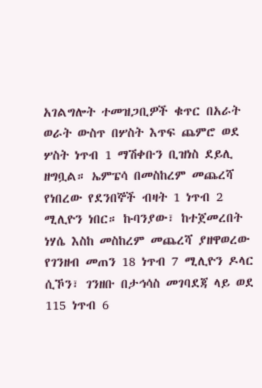አገልግሎት ተመዝጋቢዎች ቁጥር በአራት ወራት ውስጥ በሦስት እጥፍ ጨምሮ ወደ ሦስት ነጥብ 1 ማሽቀቡን ቢዝነስ ደይሊ ዘግቧል። ኤምፔሳ በመስከረም መጨረሻ የነበረው የደንበኞች ብዛት 1 ነጥብ 2 ሚሊዮን ነበር። ኩባንያው፣ ከተጀመረበት ነሃሴ እስከ መስከረም መጨረሻ ያዘዋወረው የገንዘብ መጠን 18 ነጥብ 7 ሚሊዮን ዶላር ሲኾን፣ ገንዘቡ በታኅሳስ መገባደጃ ላይ ወደ 115 ነጥብ 6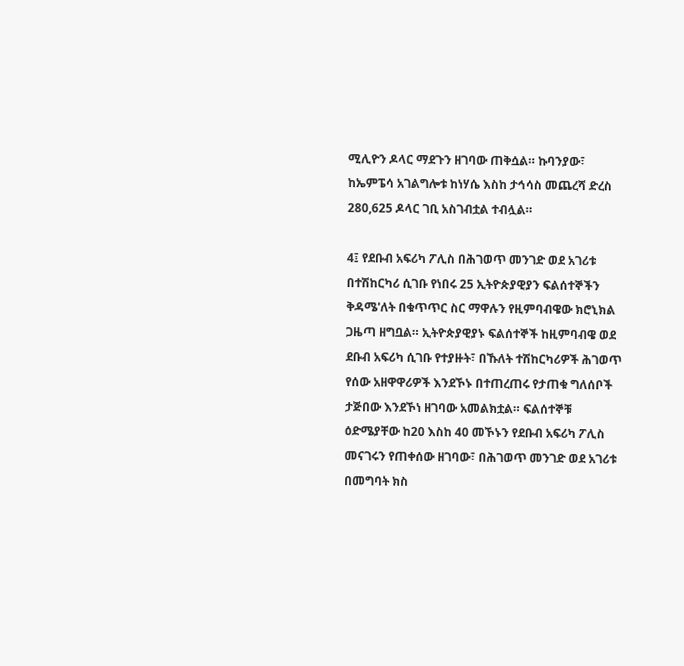ሚሊዮን ዶላር ማደጉን ዘገባው ጠቅሷል። ኩባንያው፣ ከኤምፔሳ አገልግሎቱ ከነሃሴ እስከ ታኅሳስ መጨረሻ ድረስ 280,625 ዶላር ገቢ አስገብቷል ተብሏል።

4፤ የደቡብ አፍሪካ ፖሊስ በሕገወጥ መንገድ ወደ አገሪቱ በተሽከርካሪ ሲገቡ የነበሩ 25 ኢትዮጵያዊያን ፍልሰተኞችን ቅዳሜ'ለት በቁጥጥር ስር ማዋሉን የዚምባብዌው ክሮኒክል ጋዜጣ ዘግቧል። ኢትዮጵያዊያኑ ፍልሰተኞች ከዚምባብዌ ወደ ደቡብ አፍሪካ ሲገቡ የተያዙት፣ በኹለት ተሽከርካሪዎች ሕገወጥ የሰው አዘዋዋሪዎች እንደኾኑ በተጠረጠሩ የታጠቁ ግለሰቦች ታጅበው እንደኾነ ዘገባው አመልክቷል። ፍልሰተኞቹ ዕድሜያቸው ከ20 እስከ 40 መኾኑን የደቡብ አፍሪካ ፖሊስ መናገሩን የጠቀሰው ዘገባው፣ በሕገወጥ መንገድ ወደ አገሪቱ በመግባት ክስ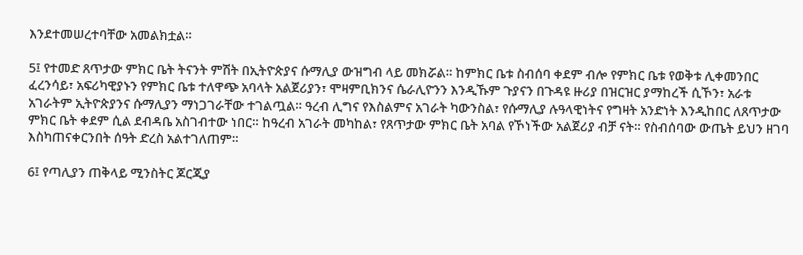እንደተመሠረተባቸው አመልክቷል።

5፤ የተመድ ጸጥታው ምክር ቤት ትናንት ምሽት በኢትዮጵያና ሱማሊያ ውዝግብ ላይ መክሯል። ከምክር ቤቱ ስብሰባ ቀደም ብሎ የምክር ቤቱ የወቅቱ ሊቀመንበር ፈረንሳይ፣ አፍሪካዊያኑን የምክር ቤቱ ተለዋጭ አባላት አልጀሪያን፣ ሞዛምቢክንና ሴራሊዮንን እንዲኹም ጉያናን በጉዳዩ ዙሪያ በዝርዝር ያማከረች ሲኾን፣ አራቱ አገራትም ኢትዮጵያንና ሱማሊያን ማነጋገራቸው ተገልጧል። ዓረብ ሊግና የእስልምና አገራት ካውንስል፣ የሱማሊያ ሉዓላዊነትና የግዛት አንድነት እንዲከበር ለጸጥታው ምክር ቤት ቀደም ሲል ደብዳቤ አስገብተው ነበር። ከዓረብ አገራት መካከል፣ የጸጥታው ምክር ቤት አባል የኾነችው አልጀሪያ ብቻ ናት። የስብሰባው ውጤት ይህን ዘገባ እስካጠናቀርንበት ሰዓት ድረስ አልተገለጠም።

6፤ የጣሊያን ጠቅላይ ሚንስትር ጆርጂያ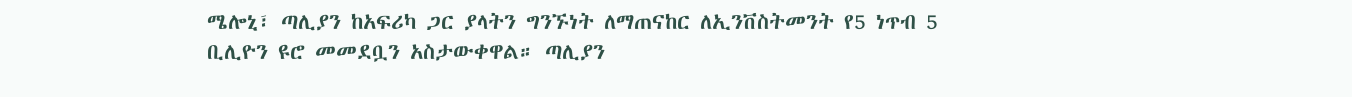ሜሎኒ፣ ጣሊያን ከአፍሪካ ጋር ያላትን ግንኙነት ለማጠናከር ለኢንቨስትመንት የ5 ነጥብ 5 ቢሊዮን ዩሮ መመደቧን አስታውቀዋል። ጣሊያን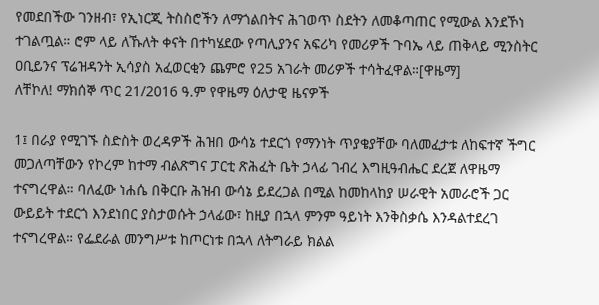የመደበችው ገንዘብ፣ የኢነርጂ ትስስሮችን ለማጎልበትና ሕገወጥ ስደትን ለመቆጣጠር የሚውል እንደኾነ ተገልጧል። ሮም ላይ ለኹለት ቀናት በተካሄደው የጣሊያንና አፍሪካ የመሪዎች ጉባኤ ላይ ጠቅላይ ሚንስትር ዐቢይንና ፕሬዝዳንት ኢሳያስ አፈወርቂን ጨምሮ የ25 አገራት መሪዎች ተሳትፈዋል።[ዋዜማ]
ለቸኮለ! ማክሰኞ ጥር 21/2016 ዓ.ም የዋዜማ ዕለታዊ ዜናዎች

1፤ በራያ የሚገኙ ስድስት ወረዳዎች ሕዝበ ውሳኔ ተደርጎ የማንነት ጥያቄያቸው ባለመፈታቱ ለከፍተኛ ችግር መጋለጣቸውን የኮረም ከተማ ብልጽግና ፓርቲ ጽሕፈት ቤት ኃላፊ ገብረ እግዚዓብሔር ደረጀ ለዋዜማ ተናግረዋል። ባለፈው ነሐሴ በቅርቡ ሕዝብ ውሳኔ ይደረጋል በሚል ከመከላከያ ሠራዊት አመራሮች ጋር ውይይት ተደርጎ እንደነበር ያስታወሱት ኃላፊው፣ ከዚያ በኋላ ምንም ዓይነት እንቅስቃሴ እንዳልተደረገ ተናግረዋል። የፌደራል መንግሥቱ ከጦርነቱ በኋላ ለትግራይ ክልል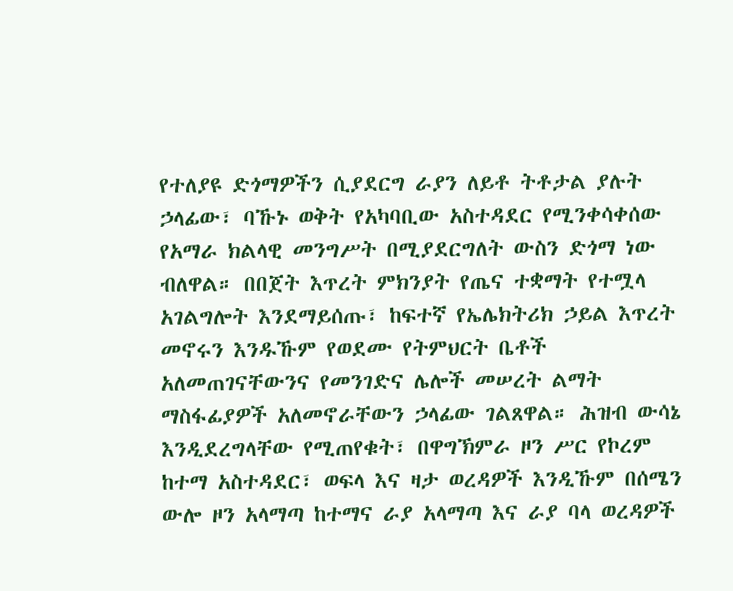የተለያዩ ድጎማዎችን ሲያደርግ ራያን ለይቶ ትቶታል ያሉት ኃላፊው፣ ባኹኑ ወቅት የአካባቢው አስተዳደር የሚንቀሳቀሰው የአማራ ክልላዊ መንግሥት በሚያደርግለት ውስን ድጎማ ነው ብለዋል። በበጀት እጥረት ምክንያት የጤና ተቋማት የተሟላ አገልግሎት እንደማይሰጡ፣ ከፍተኛ የኤሌክትሪክ ኃይል እጥረት መኖሩን እንዱኹም የወደሙ የትምህርት ቤቶች አለመጠገናቸውንና የመንገድና ሌሎች መሠረት ልማት ማስፋፊያዎች አለመኖራቸውን ኃላፊው ገልጸዋል። ሕዝብ ውሳኔ እንዲደረግላቸው የሚጠየቁት፣ በዋግኽምራ ዞን ሥር የኮረም ከተማ አስተዳደር፣ ወፍላ እና ዛታ ወረዳዎች እንዲኹም በሰሜን ውሎ ዞን አላማጣ ከተማና ራያ አላማጣ እና ራያ ባላ ወረዳዎች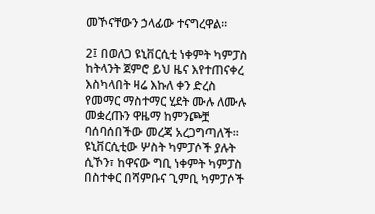መኾናቸውን ኃላፊው ተናግረዋል።

2፤ በወለጋ ዩኒቨርሲቲ ነቀምት ካምፓስ ከትላንት ጀምሮ ይህ ዜና እየተጠናቀረ እስካላበት ዛሬ እኩለ ቀን ድረስ የመማር ማስተማር ሂደት ሙሉ ለሙሉ መቋረጡን ዋዜማ ከምንጮቿ ባሰባሰበችው መረጃ አረጋግጣለች። ዩኒቨርሲቲው ሦስት ካምፓሶች ያሉት ሲኾን፣ ከዋናው ግቢ ነቀምት ካምፓስ በስተቀር በሻምቡና ጊምቢ ካምፓሶች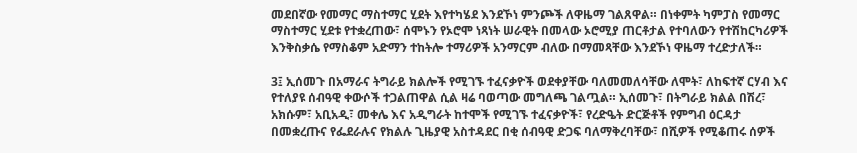መደበኛው የመማር ማስተማር ሂደት እየተካሄደ እንደኾነ ምንጮች ለዋዜማ ገልጸዋል። በነቀምት ካምፓስ የመማር ማስተማር ሂደቱ የተቋረጠው፣ ሰሞኑን የኦሮሞ ነጻነት ሠራዊት በመላው ኦሮሚያ ጠርቶታል የተባለውን የተሽከርካሪዎች እንቅስቃሴ የማስቆም አድማን ተከትሎ ተማሪዎች አንማርም ብለው በማመጻቸው እንደኾነ ዋዜማ ተረድታለች።

3፤ ኢሰመጉ በአማራና ትግራይ ክልሎች የሚገኙ ተፈናቃዮች ወደቀያቸው ባለመመለሳቸው ለሞት፣ ለከፍተኛ ርሃብ እና የተለያዩ ሰብዓዊ ቀውሶች ተጋልጠዋል ሲል ዛሬ ባወጣው መግለጫ ገልጧል። ኢሰመጉ፣ በትግራይ ክልል በሽረ፣ አክሱም፣ አቢአዲ፣ መቀሌ እና አዲግራት ከተሞች የሚገኙ ተፈናቃዮች፣ የረድዔት ድርጅቶች የምግብ ዕርዳታ በመቋረጡና የፌደራሉና የክልሉ ጊዜያዊ አስተዳደር በቂ ሰብዓዊ ድጋፍ ባለማቅረባቸው፣ በሺዎች የሚቆጠሩ ሰዎች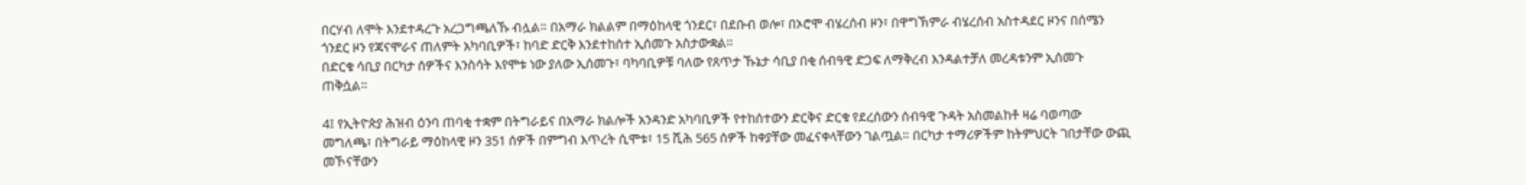በርሃብ ለሞት እንደተዳረጉ አረጋግጫለኹ ብሏል። በአማራ ክልልም በማዕከላዊ ጎንደር፣ በደቡብ ወሎ፣ በኦሮሞ ብሄረሰብ ዞን፣ በዋግኽምራ ብሄረሰብ አስተዳደር ዞንና በሰሜን ጎንደር ዞን የጃናሞራና ጠለምት አካባቢዎች፣ ከባድ ድርቅ እንደተከሰተ ኢሰመጉ አስታውቋል።
በድርቁ ሳቢያ በርካታ ሰዎችና እንስሳት እየሞቱ ነው ያለው ኢሰመጉ፣ ባካባቢዎቹ ባለው የጸጥታ ኹኔታ ሳቢያ በቂ ሰብዓዊ ድጋፍ ለማቅረብ እንዳልተቻለ መረዳቱንም ኢሰመጉ ጠቅሷል።

4፤ የኢትዮጵያ ሕዝብ ዕንባ ጠባቂ ተቋም በትግራይና በአማራ ክልሎች አንዳንድ አካባቢዎች የተከሰተውን ድርቅና ድርቁ የደረሰውን ሰብዓዊ ጉዳት አስመልከቶ ዛሬ ባወጣው መግለጫ፣ በትግራይ ማዕከላዊ ዞን 351 ሰዎች በምግብ እጥረት ሲሞቱ፣ 15 ሺሕ 565 ሰዎች ከቀያቸው መፈናቀላቸውን ገልጧል። በርካታ ተማሪዎችም ከትምህርት ገበታቸው ውጪ መኾናቸውን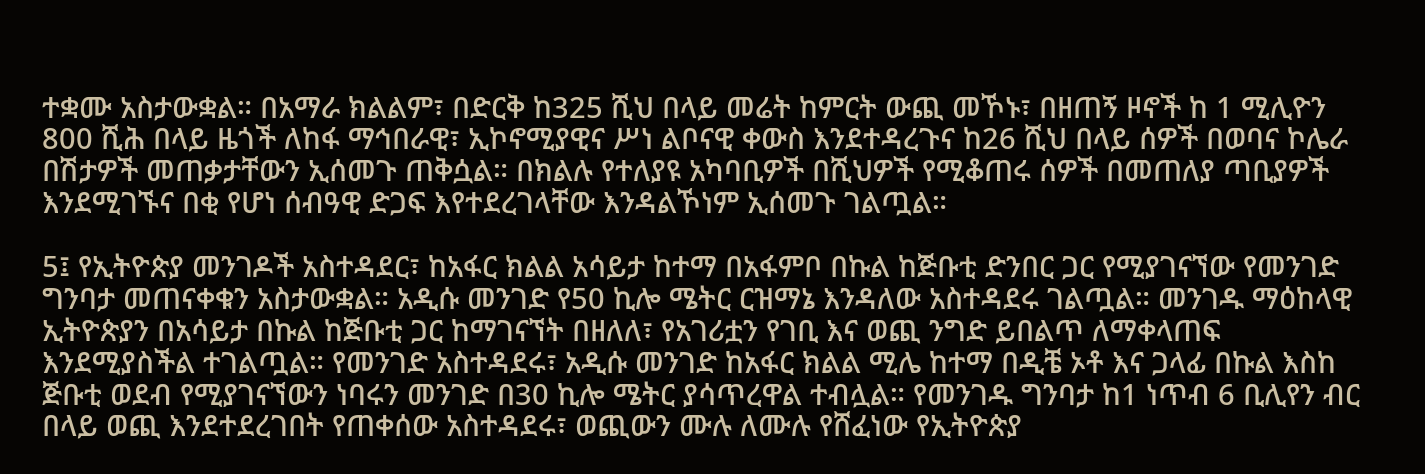ተቋሙ አስታውቋል። በአማራ ክልልም፣ በድርቅ ከ325 ሺህ በላይ መሬት ከምርት ውጪ መኾኑ፣ በዘጠኝ ዞኖች ከ 1 ሚሊዮን 800 ሺሕ በላይ ዜጎች ለከፋ ማኅበራዊ፣ ኢኮኖሚያዊና ሥነ ልቦናዊ ቀውስ እንደተዳረጉና ከ26 ሺህ በላይ ሰዎች በወባና ኮሌራ በሽታዎች መጠቃታቸውን ኢሰመጉ ጠቅሷል። በክልሉ የተለያዩ አካባቢዎች በሺህዎች የሚቆጠሩ ሰዎች በመጠለያ ጣቢያዎች እንደሚገኙና በቂ የሆነ ሰብዓዊ ድጋፍ እየተደረገላቸው እንዳልኾነም ኢሰመጉ ገልጧል።

5፤ የኢትዮጵያ መንገዶች አስተዳደር፣ ከአፋር ክልል አሳይታ ከተማ በአፋምቦ በኩል ከጅቡቲ ድንበር ጋር የሚያገናኘው የመንገድ ግንባታ መጠናቀቁን አስታውቋል። አዲሱ መንገድ የ50 ኪሎ ሜትር ርዝማኔ እንዳለው አስተዳደሩ ገልጧል። መንገዱ ማዕከላዊ ኢትዮጵያን በአሳይታ በኩል ከጅቡቲ ጋር ከማገናኘት በዘለለ፣ የአገሪቷን የገቢ እና ወጪ ንግድ ይበልጥ ለማቀላጠፍ እንደሚያስችል ተገልጧል። የመንገድ አስተዳደሩ፣ አዲሱ መንገድ ከአፋር ክልል ሚሌ ከተማ በዲቼ ኦቶ እና ጋላፊ በኩል እስከ ጅቡቲ ወደብ የሚያገናኘውን ነባሩን መንገድ በ30 ኪሎ ሜትር ያሳጥረዋል ተብሏል። የመንገዱ ግንባታ ከ1 ነጥብ 6 ቢሊየን ብር በላይ ወጪ እንደተደረገበት የጠቀሰው አስተዳደሩ፣ ወጪውን ሙሉ ለሙሉ የሸፈነው የኢትዮጵያ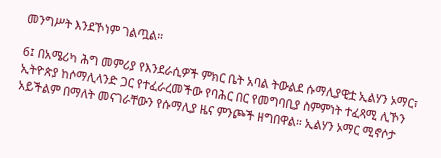መንግሥት እንደኾነም ገልጧል።

6፤ በአሜሪካ ሕግ መምሪያ የእንደራሲዎች ምክር ቤት አባል ትውልደ ሱማሊያዊቷ ኢልሃን ኦማር፣ ኢትዮጵያ ከሶማሊላንድ ጋር የተፈራረመችው የባሕር በር የመግባቢያ ስምምነት ተፈጻሚ ሊኾን አይችልም በማለት መናገራቸውን የሱማሊያ ዜና ምንጮች ዘግበዋል። ኢልሃን ኦማር ሚኖሶታ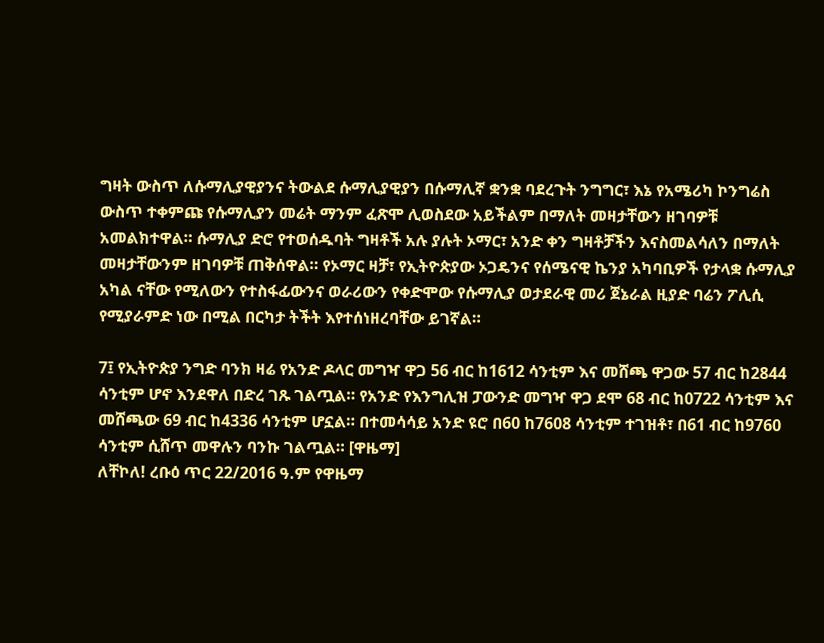ግዛት ውስጥ ለሱማሊያዊያንና ትውልደ ሱማሊያዊያን በሱማሊኛ ቋንቋ ባደረጉት ንግግር፣ እኔ የአሜሪካ ኮንግሬስ ውስጥ ተቀምጩ የሱማሊያን መሬት ማንም ፈጽሞ ሊወስደው አይችልም በማለት መዛታቸውን ዘገባዎቹ አመልክተዋል። ሱማሊያ ድሮ የተወሰዱባት ግዛቶች አሉ ያሉት ኦማር፣ አንድ ቀን ግዛቶቻችን እናስመልሳለን በማለት መዛታቸውንም ዘገባዎቹ ጠቅሰዋል። የኦማር ዛቻ፣ የኢትዮጵያው ኦጋዴንና የሰሜናዊ ኬንያ አካባቢዎች የታላቋ ሱማሊያ አካል ናቸው የሚለውን የተስፋፊውንና ወራሪውን የቀድሞው የሱማሊያ ወታደራዊ መሪ ጀኔራል ዚያድ ባሬን ፖሊሲ የሚያራምድ ነው በሚል በርካታ ትችት እየተሰነዘረባቸው ይገኛል።

7፤ የኢትዮጵያ ንግድ ባንክ ዛሬ የአንድ ዶላር መግዣ ዋጋ 56 ብር ከ1612 ሳንቲም እና መሸጫ ዋጋው 57 ብር ከ2844 ሳንቲም ሆኖ እንደዋለ በድረ ገጹ ገልጧል። የአንድ የእንግሊዝ ፓውንድ መግዣ ዋጋ ደሞ 68 ብር ከ0722 ሳንቲም እና መሸጫው 69 ብር ከ4336 ሳንቲም ሆኗል። በተመሳሳይ አንድ ዩሮ በ60 ከ7608 ሳንቲም ተገዝቶ፣ በ61 ብር ከ9760 ሳንቲም ሲሸጥ መዋሉን ባንኩ ገልጧል። [ዋዜማ]
ለቸኮለ! ረቡዕ ጥር 22/2016 ዓ.ም የዋዜማ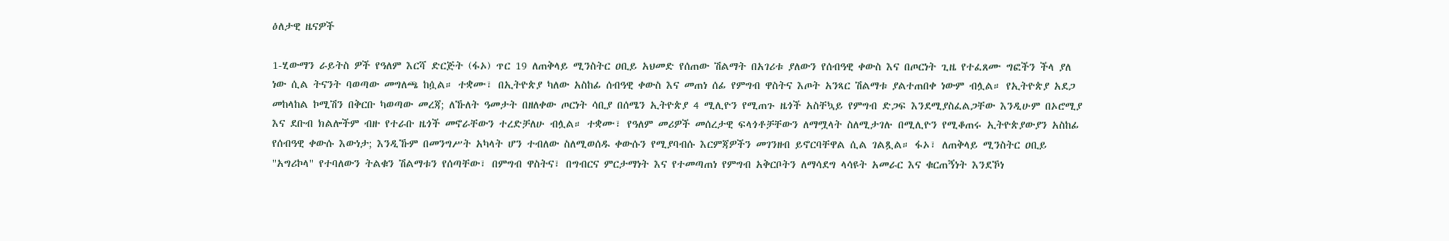ዕለታዊ ዜናዎች

1-ሂውማን ራይትስ ዎች የዓለም እርሻ ድርጅት (ፋኦ) ጥር 19 ለጠቅላይ ሚንስትር ዐቢይ አህመድ የሰጠው ሽልማት በአገሪቱ ያለውን የሰብዓዊ ቀውስ እና በጦርነት ጊዜ የተፈጸሙ ግፎችን ችላ ያለ ነው ሲል ትናንት ባወጣው መግለጫ ከሷል። ተቋሙ፣ በኢትዮጵያ ካለው አስከፊ ሰብዓዊ ቀውስ እና መጠነ ሰፊ የምግብ ዋስትና እጦት አንጻር ሽልማቱ ያልተጠበቀ ነውም ብሏል። የኢትዮጵያ አደጋ መከላከል ኮሚሽን በቅርቡ ካወጣው መረጃ; ለኹለት ዓመታት በዘለቀው ጦርነት ሳቢያ በሰሜን ኢትዮጵያ 4 ሚሊዮን የሚጠጉ ዜጎች አስቸኳይ የምግብ ድጋፍ እንደሚያስፈልጋቸው እንዲሁም በኦሮሚያ እና ደቡብ ክልሎችም ብዙ የተራቡ ዜጎች መኖራቸውን ተረድቻለሁ ብሏል። ተቋሙ፣ የዓለም መሪዎች መሰረታዊ ፍላጎቶቻቸውን ለማሟላት ስለሚታገሉ በሚሊዮን የሚቆጠሩ ኢትዮጵያውያን አስከፊ የሰብዓዊ ቀውሱ እውነታ; እንዲኹም በመንግሥት አካላት ሆን ተብለው ስለሚወሰዱ ቀውሱን የሚያባብሱ እርምጃዎችን መገንዘብ ይኖርባቸዋል ሲል ገልጿል። ፋኦ፣ ለጠቅላይ ሚንስትር ዐቢይ "አግሪኮላ" የተባለውን ትልቁን ሽልማቱን የሰጣቸው፣ በምግብ ዋስትና፣ በግብርና ምርታማነት እና የተመጣጠነ የምግብ አቅርቦትን ለማሳደግ ላሳዩት አመራር እና ቁርጠኝነት እንደኾነ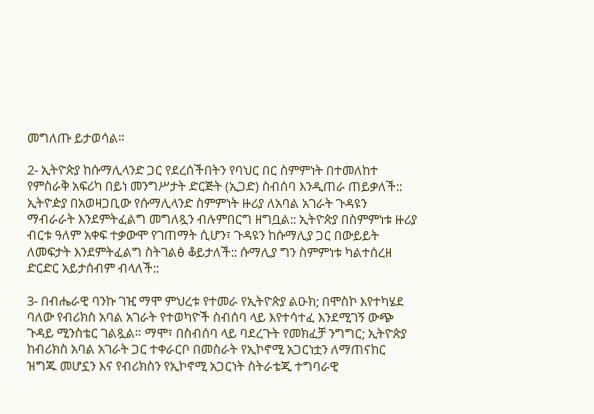መግለጡ ይታወሳል።

2- ኢትዮጵያ ከሱማሊላንድ ጋር የደረሰችበትን የባህር በር ስምምነት በተመለከተ የምስራቅ አፍሪካ በይነ መንግሥታት ድርጅት (ኢጋድ) ስብሰባ እንዲጠራ ጠይቃለች:: ኢትዮዽያ በአወዛጋቢው የሱማሊላንድ ስምምነት ዙሪያ ለአባል አገራት ጉዳዩን ማብራራት እንደምትፈልግ መግለጿን ብሉምበርግ ዘግቧል:: ኢትዮጵያ በስምምነቱ ዙሪያ ብርቱ ዓለም አቀፍ ተቃውሞ የገጠማት ሲሆን፣ ጉዳዩን ከሱማሊያ ጋር በውይይት ለመፍታት እንደምትፈልግ ስትገልፅ ቆይታለች:: ሱማሊያ ግን ስምምነቱ ካልተሰረዘ ድርድር አይታሰብም ብላለች::

3- በብሔራዊ ባንኩ ገዢ ማሞ ምህረቱ የተመራ የኢትዮጵያ ልዑክ; በሞስኮ እየተካሄደ ባለው የብሪክስ አባል አገራት የተወካዮች ስብሰባ ላይ እየተሳተፈ እንደሚገኝ ውጭ ጉዳይ ሚንስቴር ገልጿል። ማሞ፣ በስብሰባ ላይ ባደረጉት የመክፈቻ ንግግር; ኢትዮጵያ ከብሪክስ አባል አገራት ጋር ተቀራርቦ በመስራት የኢኮኖሚ አጋርነቷን ለማጠናከር ዝግጁ መሆኗን እና የብሪክስን የኢኮኖሚ አጋርነት ስትራቴጂ ተግባራዊ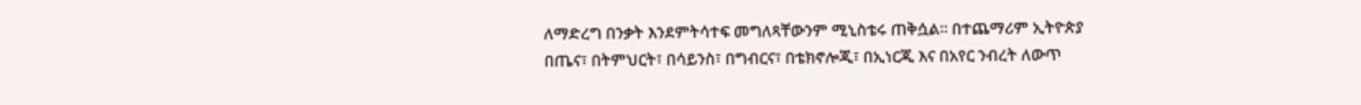ለማድረግ በንቃት እንደምትሳተፍ መግለጻቸውንም ሚኒስቴሩ ጠቅሷል። በተጨማሪም ኢትዮጵያ በጤና፣ በትምህርት፣ በሳይንስ፣ በግብርና፣ በቴክኖሎጂ፣ በኢነርጂ እና በአየር ንብረት ለውጥ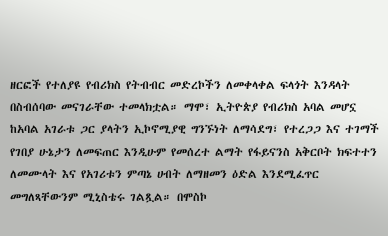ዘርፎች የተለያዩ የብሪክስ የትብብር መድረኮችን ለመቀላቀል ፍላጎት እንዳላት በስብሰባው መናገራቸው ተመላክቷል። ማሞ፣ ኢትዮጵያ የብሪክስ አባል መሆኗ ከአባል አገራቱ ጋር ያላትን ኢኮኖሚያዊ ግንኙነት ለማሳደግ፣ የተረጋጋ እና ተገማች የገበያ ሁኔታን ለመፍጠር እንዲሁም የመሰረተ ልማት የፋይናንስ አቅርቦት ክፍተተን ለመሙላት እና የአገሪቱን ምጣኔ ሀብት ለማዘመን ዕድል እንደሚፈጥር መግለጻቸውንም ሚኒስቴሩ ገልጿል። በሞስኮ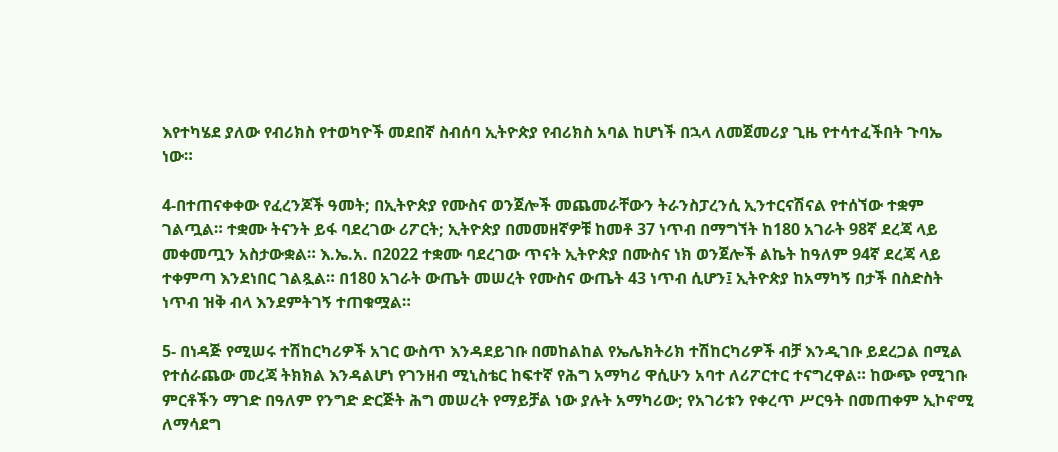እየተካሄደ ያለው የብሪክስ የተወካዮች መደበኛ ስብሰባ ኢትዮጵያ የብሪክስ አባል ከሆነች በኋላ ለመጀመሪያ ጊዜ የተሳተፈችበት ጉባኤ ነው።

4-በተጠናቀቀው የፈረንጆች ዓመት; በኢትዮጵያ የሙስና ወንጀሎች መጨመራቸውን ትራንስፓረንሲ ኢንተርናሽናል የተሰኘው ተቋም ገልጧል። ተቋሙ ትናንት ይፋ ባደረገው ሪፖርት; ኢትዮጵያ በመመዘኛዎቹ ከመቶ 37 ነጥብ በማግኘት ከ180 አገራት 98ኛ ደረጃ ላይ መቀመጧን አስታውቋል። እ.ኤ.አ. በ2022 ተቋሙ ባደረገው ጥናት ኢትዮጵያ በሙስና ነክ ወንጀሎች ልኬት ከዓለም 94ኛ ደረጃ ላይ ተቀምጣ እንደነበር ገልጿል። በ180 አገራት ውጤት መሠረት የሙስና ውጤት 43 ነጥብ ሲሆን፤ ኢትዮጵያ ከአማካኝ በታች በስድስት ነጥብ ዝቅ ብላ እንደምትገኝ ተጠቁሟል።

5- በነዳጅ የሚሠሩ ተሽከርካሪዎች አገር ውስጥ እንዳደይገቡ በመከልከል የኤሌክትሪክ ተሽከርካሪዎች ብቻ እንዲገቡ ይደረጋል በሚል የተሰራጨው መረጃ ትክክል እንዳልሆነ የገንዘብ ሚኒስቴር ከፍተኛ የሕግ አማካሪ ዋሲሁን አባተ ለሪፖርተር ተናግረዋል። ከውጭ የሚገቡ ምርቶችን ማገድ በዓለም የንግድ ድርጅት ሕግ መሠረት የማይቻል ነው ያሉት አማካሪው; የአገሪቱን የቀረጥ ሥርዓት በመጠቀም ኢኮኖሚ ለማሳደግ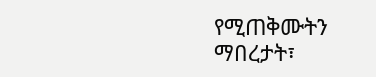የሚጠቅሙትን ማበረታት፣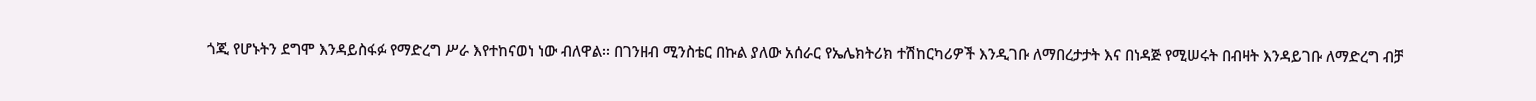ጎጂ የሆኑትን ደግሞ እንዳይስፋፉ የማድረግ ሥራ እየተከናወነ ነው ብለዋል፡፡ በገንዘብ ሚንስቴር በኩል ያለው አሰራር የኤሌክትሪክ ተሽከርካሪዎች እንዲገቡ ለማበረታታት እና በነዳጅ የሚሠሩት በብዛት እንዳይገቡ ለማድረግ ብቻ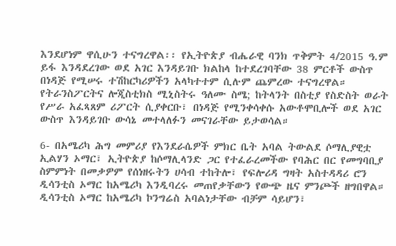እንደሆነም ዋሲሁን ተናግረዋል፡፡ የኢትዮጵያ ብሔራዊ ባንክ ጥቅምት 4/2015 ዓ.ም ይፋ እንዳደረገው ወደ አገር እንዳይገቡ ክልከላ ከተደረገባቸው 38 ምርቶች ውስጥ በነዳጅ የሚሠሩ ተሽከርካሪዎችን አላካተተም ሲሉም ጨምረው ተናግረዋል። የትራንስፖርትና ሎጂስቲክስ ሚኒስትሩ ዓለሙ ስሜ; ከትላንት በስቲያ የስድስት ወራት የሥራ አፈጻጸም ሪፖርት ሲያቀርቡ፣ በነዳጅ የሚንቀሳቀሱ አውቶሞቢሎች ወደ አገር ውስጥ እንዳይገቡ ውሳኔ መተላለፉን መናገራቸው ይታወሳል።

6- በአሜሪካ ሕግ መምሪያ የእንደራሴዎች ምክር ቤት አባል ትውልደ ሶማሊያዊቷ ኢልሃን ኦማር፣ ኢትዮጵያ ከሶማሊላንድ ጋር የተፈራረመችው የባሕር በር የመግባቢያ ስምምነት በመቃዎም የሰነዘሩትን ሀሳብ ተከትሎ፣ የፍሎሪዳ ግዛት አስተዳዳሪ ሮን ዲሳንቲስ ኦማር ከአሜሪካ እንዲባረሩ መጠየቃቸውን የውጭ ዜና ምንጮች ዘግበዋል። ዲሳንቲስ ኦማር ከአሜሪካ ኮንግሬስ አባልነታቸው ብቻም ሳይሆን፣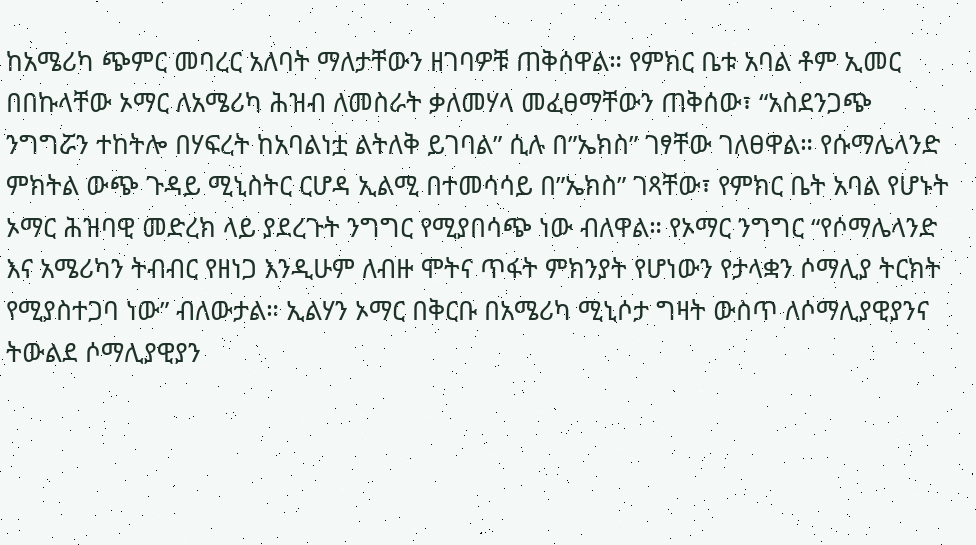ከአሜሪካ ጭምር መባረር አለባት ማለታቸውን ዘገባዎቹ ጠቅሰዋል። የምክር ቤቱ አባል ቶም ኢመር በበኩላቸው ኦማር ለአሜሪካ ሕዝብ ለመስራት ቃለመሃላ መፈፀማቸውን ጠቅሰው፣ “አስደንጋጭ ንግግሯን ተከትሎ በሃፍረት ከአባልነቷ ልትለቅ ይገባል” ሲሉ በ”ኤክስ” ገፃቸው ገለፀዋል። የሱማሌላንድ ምክትል ውጭ ጉዳይ ሚኒስትር ርሆዳ ኢልሚ በተመሳሳይ በ”ኤክስ” ገጻቸው፣ የምክር ቤት አባል የሆኑት ኦማር ሕዝባዊ መድረክ ላይ ያደረጉት ንግግር የሚያበሳጭ ነው ብለዋል። የኦማር ንግግር “የሶማሌላንድ እና አሜሪካን ትብብር የዘነጋ እንዲሁም ለብዙ ሞትና ጥፋት ምክንያት የሆነውን የታላቋን ሶማሊያ ትርክት የሚያስተጋባ ነው” ብለውታል። ኢልሃን ኦማር በቅርቡ በአሜሪካ ሚኒሶታ ግዛት ውስጥ ለሶማሊያዊያንና ትውልደ ሶማሊያዊያን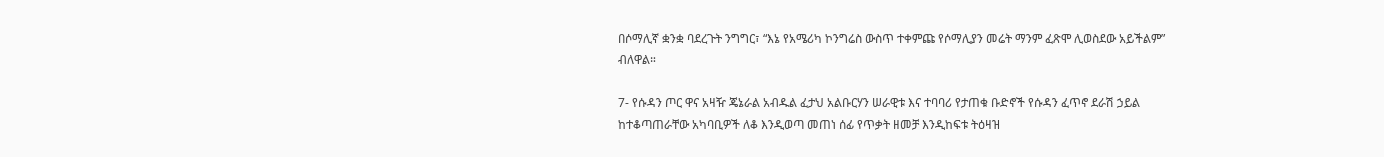በሶማሊኛ ቋንቋ ባደረጉት ንግግር፣ “እኔ የአሜሪካ ኮንግሬስ ውስጥ ተቀምጩ የሶማሊያን መሬት ማንም ፈጽሞ ሊወስደው አይችልም” ብለዋል።

7- የሱዳን ጦር ዋና አዛዥ ጄኔራል አብዱል ፈታህ አልቡርሃን ሠራዊቱ እና ተባባሪ የታጠቁ ቡድኖች የሱዳን ፈጥኖ ደራሽ ኃይል ከተቆጣጠራቸው አካባቢዎች ለቆ እንዲወጣ መጠነ ሰፊ የጥቃት ዘመቻ እንዲከፍቱ ትዕዛዝ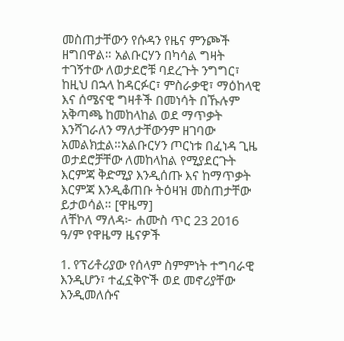መስጠታቸውን የሱዳን የዜና ምንጮች ዘግበዋል። አልቡርሃን በካሳል ግዛት ተገኝተው ለወታደሮቹ ባደረጉት ንግግር፣ ከዚህ በኋላ ከዳርፉር፣ ምስራቃዊ፣ ማዕከላዊ እና ሰሜናዊ ግዛቶች በመነሳት በኹሉም አቅጣጫ ከመከላከል ወደ ማጥቃት እንሻገራለን ማለታቸውንም ዘገባው አመልክቷል።አልቡርሃን ጦርነቱ በፈነዳ ጊዜ ወታደሮቻቸው ለመከላከል የሚያደርጉት እርምጃ ቅድሚያ እንዲሰጡ እና ከማጥቃት እርምጃ እንዲቆጠቡ ትዕዛዝ መስጠታቸው ይታወሳል። [ዋዜማ]
ለቸኮለ ማለዳ፦ ሐሙስ ጥር 23 2016 ዓ/ም የዋዜማ ዜናዎች

1. የፕሪቶሪያው የሰላም ስምምነት ተግባራዊ እንዲሆን፣ ተፈኗቅዮች ወደ መኖሪያቸው እንዲመለሱና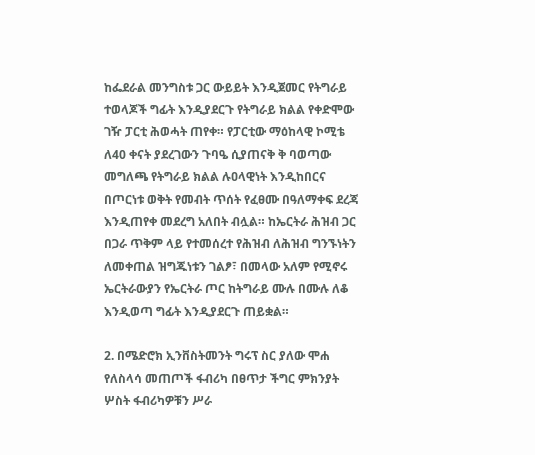ከፌደራል መንግስቱ ጋር ውይይት እንዲጀመር የትግራይ ተወላጆች ግፊት እንዲያደርጉ የትግራይ ክልል የቀድሞው ገዥ ፓርቲ ሕወሓት ጠየቀ። የፓርቲው ማዕከላዊ ኮሚቴ ለ40 ቀናት ያደረገውን ጉባዔ ሲያጠናቅ ቅ ባወጣው መግለጫ የትግራይ ክልል ሉዐላዊነት እንዲከበርና በጦርነቱ ወቅት የመብት ጥሰት የፈፀሙ በዓለማቀፍ ደረጃ እንዲጠየቀ መደረግ አለበት ብሏል። ከኤርትራ ሕዝብ ጋር በጋራ ጥቅም ላይ የተመሰረተ የሕዝብ ለሕዝብ ግንኙነትን ለመቀጠል ዝግጁነቱን ገልፆ፣ በመላው አለም የሚኖሩ ኤርትራውያን የኤርትራ ጦር ከትግራይ ሙሉ በሙሉ ለቆ እንዲወጣ ግፊት እንዲያደርጉ ጠይቋል።

2. በሜድሮክ ኢንቨስትመንት ግሩፕ ስር ያለው ሞሐ የለስላሳ መጠጦች ፋብሪካ በፀጥታ ችግር ምክንያት ሦስት ፋብሪካዎቹን ሥራ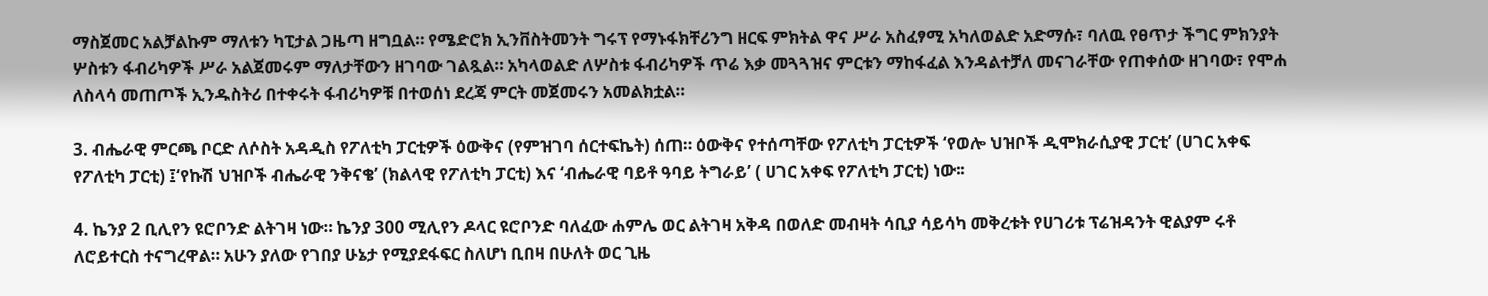ማስጀመር አልቻልኩም ማለቱን ካፒታል ጋዜጣ ዘግቧል። የሜድሮክ ኢንቨስትመንት ግሩፕ የማኑፋክቸሪንግ ዘርፍ ምክትል ዋና ሥራ አስፈፃሚ አካለወልድ አድማሱ፣ ባለዉ የፀጥታ ችግር ምክንያት ሦስቱን ፋብሪካዎች ሥራ አልጀመሩም ማለታቸውን ዘገባው ገልጿል። አካላወልድ ለሦስቱ ፋብሪካዎች ጥሬ እቃ መጓጓዝና ምርቱን ማከፋፈል እንዳልተቻለ መናገራቸው የጠቀሰው ዘገባው፣ የሞሐ ለስላሳ መጠጦች ኢንዱስትሪ በተቀሩት ፋብሪካዎቹ በተወሰነ ደረጃ ምርት መጀመሩን አመልክቷል።

3. ብሔራዊ ምርጫ ቦርድ ለሶስት አዳዲስ የፖለቲካ ፓርቲዎች ዕውቅና (የምዝገባ ሰርተፍኬት) ሰጠ። ዕውቅና የተሰጣቸው የፖለቲካ ፓርቲዎች ‘የወሎ ህዝቦች ዲሞክራሲያዊ ፓርቲ’ (ሀገር አቀፍ የፖለቲካ ፓርቲ) ፤‘የኩሽ ህዝቦች ብሔራዊ ንቅናቄ’ (ክልላዊ የፖለቲካ ፓርቲ) እና ‘ብሔራዊ ባይቶ ዓባይ ትግራይ’ ( ሀገር አቀፍ የፖለቲካ ፓርቲ) ነው፡፡

4. ኬንያ 2 ቢሊየን ዩሮቦንድ ልትገዛ ነው። ኬንያ 300 ሚሊየን ዶላር ዩሮቦንድ ባለፈው ሐምሌ ወር ልትገዛ አቅዳ በወለድ መብዛት ሳቢያ ሳይሳካ መቅረቱት የሀገሪቱ ፕሬዝዳንት ዊልያም ሩቶ ለሮይተርስ ተናግረዋል። አሁን ያለው የገበያ ሁኔታ የሚያደፋፍር ስለሆነ ቢበዛ በሁለት ወር ጊዜ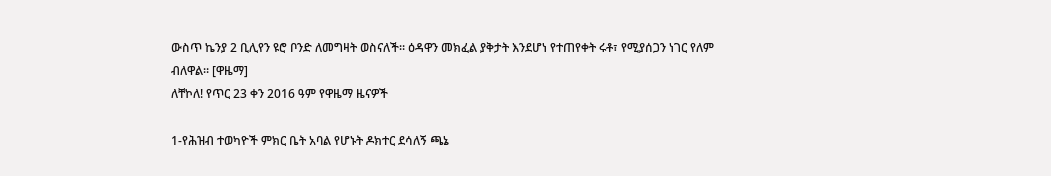ውስጥ ኬንያ 2 ቢሊየን ዩሮ ቦንድ ለመግዛት ወስናለች። ዕዳዋን መክፈል ያቅታት እንደሆነ የተጠየቀት ሩቶ፣ የሚያሰጋን ነገር የለም ብለዋል። [ዋዜማ]
ለቸኮለ! የጥር 23 ቀን 2016 ዓም የዋዜማ ዜናዎች

1-የሕዝብ ተወካዮች ምክር ቤት አባል የሆኑት ዶክተር ደሳለኝ ጫኔ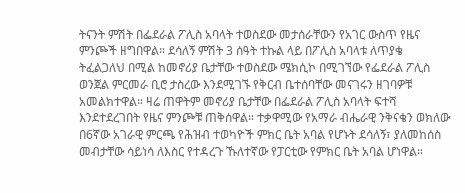ትናንት ምሽት በፌደራል ፖሊስ አባላት ተወስደው መታሰራቸውን የአገር ውስጥ የዜና ምንጮች ዘግበዋል። ደሳለኝ ምሽት 3 ሰዓት ተኩል ላይ በፖሊስ አባላቱ ለጥያቄ ትፈልጋለህ በሚል ከመኖሪያ ቤታቸው ተወስደው ሜክሲኮ በሚገኘው የፌደራል ፖሊስ ወንጀል ምርመራ ቢሮ ታስረው እንደሚገኙ የቅርብ ቤተሰባቸው መናገሩን ዘገባዎቹ አመልክተዋል። ዛሬ ጠዋትም መኖሪያ ቤታቸው በፌደራል ፖሊስ አባላት ፍተሻ እንደተደረገበት የዜና ምንጮቹ ጠቅሰዋል። ተቃዋሚው የአማራ ብሔራዊ ንቅናቄን ወክለው በ6ኛው አገራዊ ምርጫ የሕዝብ ተወካዮች ምክር ቤት አባል የሆኑት ደሳለኝ፣ ያለመከሰስ መብታቸው ሳይነሳ ለእስር የተዳረጉ ኹለተኛው የፓርቲው የምክር ቤት አባል ሆነዋል።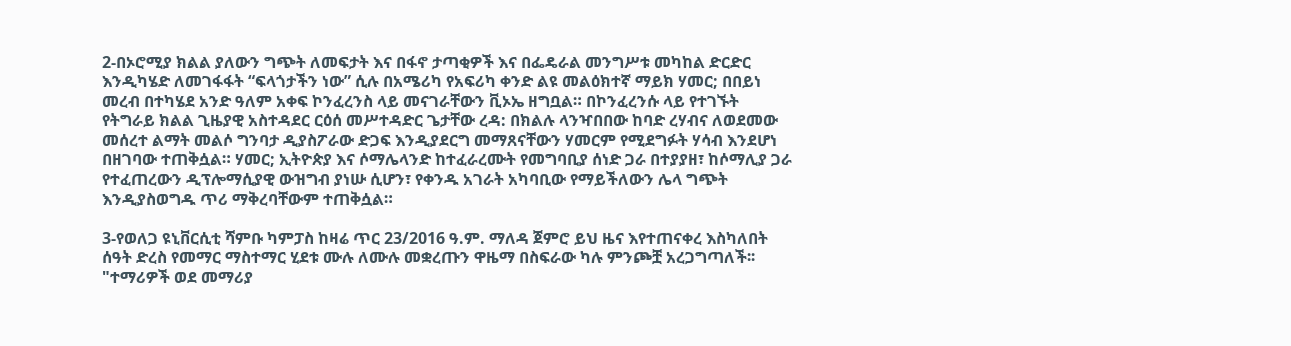2-በኦሮሚያ ክልል ያለውን ግጭት ለመፍታት እና በፋኖ ታጣቂዎች እና በፌዴራል መንግሥቱ መካከል ድርድር እንዲካሄድ ለመገፋፋት “ፍላጎታችን ነው” ሲሉ በአሜሪካ የአፍሪካ ቀንድ ልዩ መልዕክተኛ ማይክ ሃመር; በበይነ መረብ በተካሄደ አንድ ዓለም አቀፍ ኮንፈረንስ ላይ መናገራቸውን ቪኦኤ ዘግቧል። በኮንፈረንሱ ላይ የተገኙት የትግራይ ክልል ጊዜያዊ አስተዳደር ርዕሰ መሥተዳድር ጌታቸው ረዳ: በክልሉ ላንዣበበው ከባድ ረሃብና ለወደመው መሰረተ ልማት መልሶ ግንባታ ዲያስፖራው ድጋፍ እንዲያደርግ መማጸናቸውን ሃመርም የሚደግፉት ሃሳብ እንደሆነ በዘገባው ተጠቅሷል። ሃመር; ኢትዮጵያ እና ሶማሌላንድ ከተፈራረሙት የመግባቢያ ሰነድ ጋራ በተያያዘ፣ ከሶማሊያ ጋራ የተፈጠረውን ዲፕሎማሲያዊ ውዝግብ ያነሡ ሲሆን፣ የቀንዱ አገራት አካባቢው የማይችለውን ሌላ ግጭት እንዲያስወግዱ ጥሪ ማቅረባቸውም ተጠቅሷል።

3-የወለጋ ዩኒቨርሲቲ ሻምቡ ካምፓስ ከዛሬ ጥር 23/2016 ዓ.ም. ማለዳ ጀምሮ ይህ ዜና እየተጠናቀረ እስካለበት ሰዓት ድረስ የመማር ማስተማር ሂደቱ ሙሉ ለሙሉ መቋረጡን ዋዜማ በስፍራው ካሉ ምንጮቿ አረጋግጣለች፡፡ "ተማሪዎች ወደ መማሪያ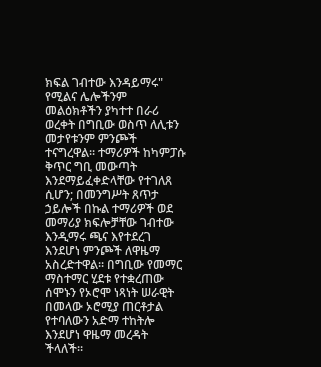ክፍል ገብተው እንዳይማሩ" የሚልና ሌሎችንም መልዕክቶችን ያካተተ በራሪ ወረቀት በግቢው ወስጥ ለሊቱን መታየቱንም ምንጮች ተናግረዋል፡፡ ተማሪዎች ከካምፓሱ ቅጥር ግቢ መውጣት እንደማይፈቀድላቸው የተገለጸ ሲሆን; በመንግሥት ጸጥታ ኃይሎች በኩል ተማሪዎች ወደ መማሪያ ክፍሎቻቸው ገብተው እንዲማሩ ጫና እየተደረገ እንደሆነ ምንጮች ለዋዜማ አስረድተዋል፡፡ በግቢው የመማር ማስተማር ሂደቱ የተቋረጠው ሰሞኑን የኦሮሞ ነጻነት ሠራዊት በመላው ኦሮሚያ ጠርቶታል የተባለውን አድማ ተከትሎ እንደሆነ ዋዜማ መረዳት ችላለች።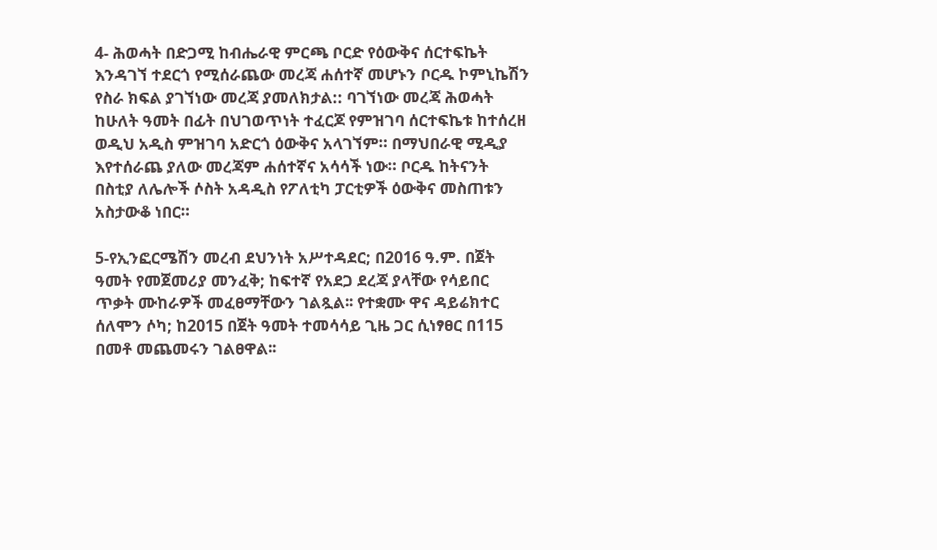4- ሕወሓት በድጋሚ ከብሔራዊ ምርጫ ቦርድ የዕውቅና ሰርተፍኬት እንዳገኘ ተደርጎ የሚሰራጨው መረጃ ሐሰተኛ መሆኑን ቦርዱ ኮምኒኬሽን የስራ ክፍል ያገኘነው መረጃ ያመለክታል:: ባገኘነው መረጃ ሕወሓት ከሁለት ዓመት በፊት በህገወጥነት ተፈርጆ የምዝገባ ሰርተፍኬቱ ከተሰረዘ ወዲህ አዲስ ምዝገባ አድርጎ ዕውቅና አላገኘም። በማህበራዊ ሚዲያ እየተሰራጨ ያለው መረጃም ሐሰተኛና አሳሳች ነው። ቦርዱ ከትናንት በስቲያ ለሌሎች ሶስት አዳዲስ የፖለቲካ ፓርቲዎች ዕውቅና መስጠቱን አስታውቆ ነበር።

5-የኢንፎርሜሽን መረብ ደህንነት አሥተዳደር; በ2016 ዓ.ም. በጀት ዓመት የመጀመሪያ መንፈቅ; ከፍተኛ የአደጋ ደረጃ ያላቸው የሳይበር ጥቃት ሙከራዎች መፈፀማቸውን ገልጿል፡፡ የተቋሙ ዋና ዳይሬክተር ሰለሞን ሶካ; ከ2015 በጀት ዓመት ተመሳሳይ ጊዜ ጋር ሲነፃፀር በ115 በመቶ መጨመሩን ገልፀዋል፡፡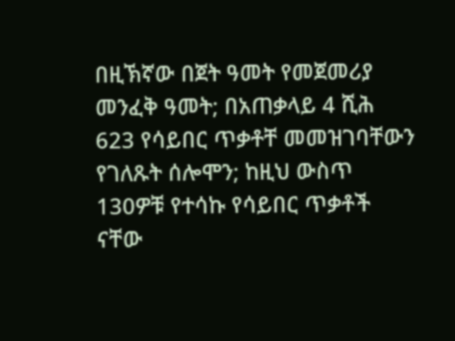በዚኽኛው በጀት ዓመት የመጀመሪያ መንፈቅ ዓመት; በአጠቃላይ 4 ሺሕ 623 የሳይበር ጥቃቶቸ መመዝገባቸውን የገለጹት ሰሎሞን; ከዚህ ውስጥ 130ዎቹ የተሳኩ የሳይበር ጥቃቶች ናቸው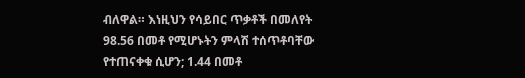ብለዋል። እነዚህን የሳይበር ጥቃቶች በመለየት 98.56 በመቶ የሚሆኑትን ምላሽ ተሰጥቶባቸው የተጠናቀቁ ሲሆን; 1.44 በመቶ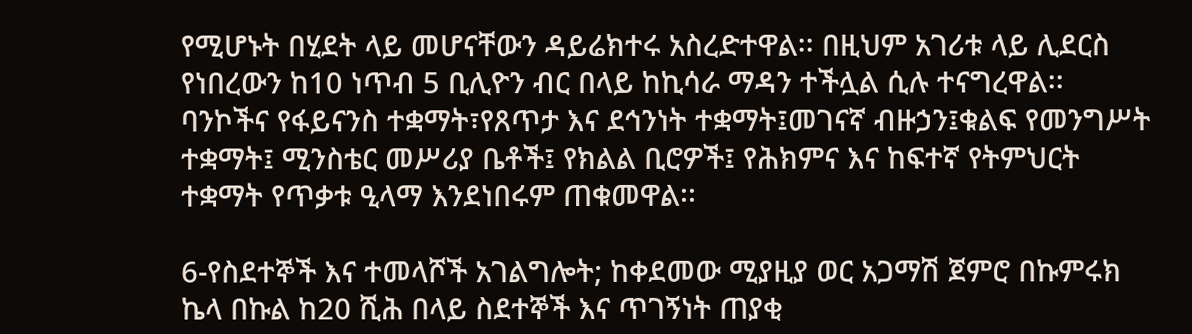የሚሆኑት በሂደት ላይ መሆናቸውን ዳይሬክተሩ አስረድተዋል፡፡ በዚህም አገሪቱ ላይ ሊደርስ የነበረውን ከ10 ነጥብ 5 ቢሊዮን ብር በላይ ከኪሳራ ማዳን ተችሏል ሲሉ ተናግረዋል፡፡ ባንኮችና የፋይናንስ ተቋማት፣የጸጥታ እና ደኅንነት ተቋማት፤መገናኛ ብዙኃን፤ቁልፍ የመንግሥት ተቋማት፤ ሚንስቴር መሥሪያ ቤቶች፤ የክልል ቢሮዎች፤ የሕክምና እና ከፍተኛ የትምህርት ተቋማት የጥቃቱ ዒላማ እንደነበሩም ጠቁመዋል፡፡

6-የስደተኞች እና ተመላሾች አገልግሎት; ከቀደመው ሚያዚያ ወር አጋማሽ ጀምሮ በኩምሩክ ኬላ በኩል ከ20 ሺሕ በላይ ስደተኞች እና ጥገኝነት ጠያቂ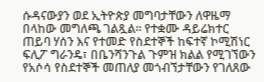ሱዳናውያን ወደ ኢትዮጵያ መግባታቸውን ለዋዜማ በላከው መግለጫ ገልጿል። የተቋሙ ዳይሬክተር ጠይባ ሃሰን እና የተመድ የስደተኞች ከፍተኛ ኮሚሽነር ፍሊፖ ግራንዴ፣ በቤንሻንጉል ጉምዝ ክልል የሚገኘውን የአሶሳ የስደተኞች መጠለያ መጎብኘታቸውን የገለጸው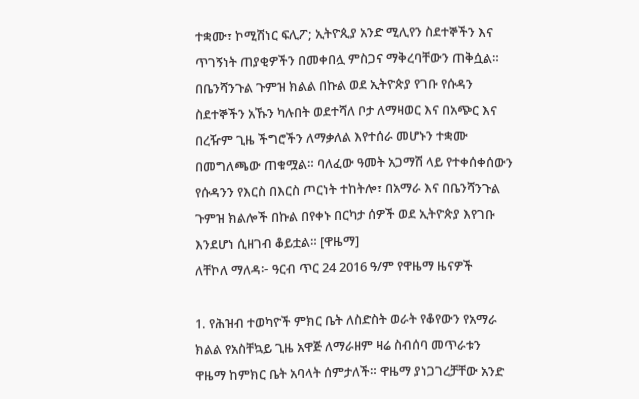ተቋሙ፣ ኮሚሽነር ፍሊፖ; ኢትዮጲያ አንድ ሚሊየን ስደተኞችን እና ጥገኝነት ጠያቂዎችን በመቀበሏ ምስጋና ማቅረባቸውን ጠቅሷል። በቤንሻንጉል ጉምዝ ክልል በኩል ወደ ኢትዮጵያ የገቡ የሱዳን ስደተኞችን አኹን ካሉበት ወደተሻለ ቦታ ለማዛወር እና በአጭር እና በረዥም ጊዜ ችግሮችን ለማቃለል እየተሰራ መሆኑን ተቋሙ በመግለጫው ጠቁሟል። ባለፈው ዓመት አጋማሽ ላይ የተቀሰቀሰውን የሱዳንን የእርስ በእርስ ጦርነት ተከትሎ፣ በአማራ እና በቤንሻንጉል ጉምዝ ክልሎች በኩል በየቀኑ በርካታ ሰዎች ወደ ኢትዮጵያ እየገቡ እንደሆነ ሲዘገብ ቆይቷል። [ዋዜማ]
ለቸኮለ ማለዳ፦ ዓርብ ጥር 24 2016 ዓ/ም የዋዜማ ዜናዎች

1. የሕዝብ ተወካዮች ምክር ቤት ለስድስት ወራት የቆየውን የአማራ ክልል የአስቸኳይ ጊዜ አዋጅ ለማራዘም ዛሬ ስብሰባ መጥራቱን ዋዜማ ከምክር ቤት አባላት ሰምታለች። ዋዜማ ያነጋገረቻቸው አንድ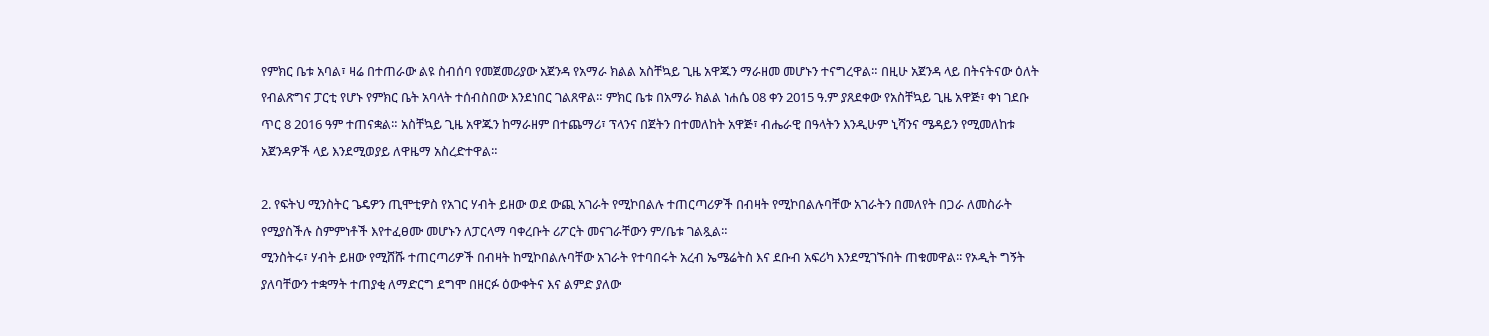የምክር ቤቱ አባል፣ ዛሬ በተጠራው ልዩ ስብሰባ የመጀመሪያው አጀንዳ የአማራ ክልል አስቸኳይ ጊዜ አዋጁን ማራዘመ መሆኑን ተናግረዋል። በዚሁ አጀንዳ ላይ በትናትናው ዕለት የብልጽግና ፓርቲ የሆኑ የምክር ቤት አባላት ተሰብስበው እንደነበር ገልጸዋል። ምክር ቤቱ በአማራ ክልል ነሐሴ 08 ቀን 2015 ዓ.ም ያጸደቀው የአስቸኳይ ጊዜ አዋጅ፣ ቀነ ገደቡ ጥር 8 2016 ዓም ተጠናቋል። አስቸኳይ ጊዜ አዋጁን ከማራዘም በተጨማሪ፣ ፕላንና በጀትን በተመለከት አዋጅ፣ ብሔራዊ በዓላትን እንዲሁም ኒሻንና ሜዳይን የሚመለከቱ አጀንዳዎች ላይ እንደሚወያይ ለዋዜማ አስረድተዋል።

2. የፍትህ ሚንስትር ጌዴዎን ጢሞቲዎስ የአገር ሃብት ይዘው ወደ ውጪ አገራት የሚኮበልሉ ተጠርጣሪዎች በብዛት የሚኮበልሉባቸው አገራትን በመለየት በጋራ ለመስራት የሚያስችሉ ስምምነቶች እየተፈፀሙ መሆኑን ለፓርላማ ባቀረቡት ሪፖርት መናገራቸውን ም/ቤቱ ገልጿል።
ሚንስትሩ፣ ሃብት ይዘው የሚሸሹ ተጠርጣሪዎች በብዛት ከሚኮበልሉባቸው አገራት የተባበሩት አረብ ኤሜሬትስ እና ደቡብ አፍሪካ እንደሚገኙበት ጠቁመዋል፡፡ የኦዲት ግኝት ያለባቸውን ተቋማት ተጠያቂ ለማድርግ ደግሞ በዘርፉ ዕውቀትና እና ልምድ ያለው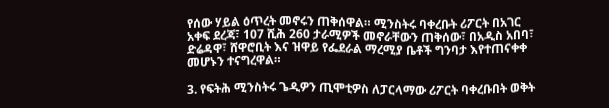የሰው ሃይል ዕጥረት መኖሩን ጠቅሰዋል። ሚንስትሩ ባቀረቡት ሪፖርት በአገር አቀፍ ደረጃ፣ 107 ሺሕ 260 ታራሚዎች መኖራቸውን ጠቅሰው፣ በአዲስ አበባ፣ ድሬዳዋ፣ ሸዋሮቢት እና ዝዋይ የፌደራል ማረሚያ ቤቶች ግንባታ እየተጠናቀቀ መሆኑን ተናግረዋል።

3. የፍትሕ ሚንስትሩ ጌዲዎን ጢሞቲዎስ ለፓርላማው ሪፖርት ባቀረቡበት ወቅት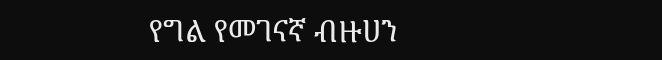የግል የመገናኛ ብዙሀን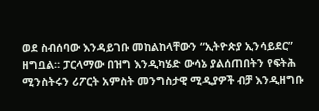ወደ ስብሰባው እንዳይገቡ መከልከላቸውን “ኢትዮጵያ ኢንሳይደር” ዘግቧል። ፓርላማው በዝግ እንዲካሄድ ውሳኔ ያልሰጠበትን የፍትሕ ሚንስትሩን ሪፖርት አምስት መንግስታዊ ሚዲያዎች ብቻ እንዲዘግቡ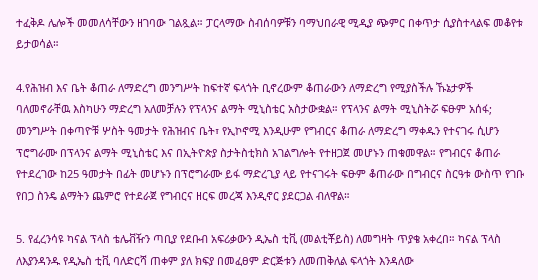ተፈቅዶ ሌሎች መመለሳቸውን ዘገባው ገልጿል። ፓርላማው ስብሰባዎቹን ባማህበራዊ ሚዲያ ጭምር በቀጥታ ሲያስተላልፍ መቆየቱ ይታወሳል።

4.የሕዝብ እና ቤት ቆጠራ ለማድረግ መንግሥት ከፍተኛ ፍላጎት ቢኖረውም ቆጠራውን ለማድረግ የሚያስችሉ ኹኔታዎች ባለመኖራቸዉ እስካሁን ማድረግ አለመቻሉን የፕላንና ልማት ሚኒስቴር አስታውቋል። የፕላንና ልማት ሚኒስትሯ ፍፁም አሰፋ; መንግሥት በቀጣዮቹ ሦስት ዓመታት የሕዝብና ቤት፣ የኢኮኖሚ እንዲሁም የግብርና ቆጠራ ለማድረግ ማቀዱን የተናገሩ ሲሆን ፕሮግራሙ በፕላንና ልማት ሚኒስቴር እና በኢትዮጵያ ስታትስቲክስ አገልግሎት የተዘጋጀ መሆኑን ጠቁመዋል። የግብርና ቆጠራ የተደረገው ከ25 ዓመታት በፊት መሆኑን በፕሮግራሙ ይፋ ማድረጊያ ላይ የተናገሩት ፍፁም ቆጠራው በግብርና ስርዓቱ ውስጥ የገቡ የበጋ ስንዴ ልማትን ጨምሮ የተደራጀ የግብርና ዘርፍ መረጃ እንዲኖር ያደርጋል ብለዋል።

5. የፈረንሳዩ ካናል ፕላስ ቴሌቭዥን ጣቢያ የደቡብ አፍሪቃውን ዲኤስ ቲቪ (መልቲቾይስ) ለመግዛት ጥያቄ አቀረበ። ካናል ፕላስ ለእያንዳንዱ የዲኤስ ቲቪ ባለድርሻ ጠቀም ያለ ክፍያ በመፈፀም ድርጅቱን ለመጠቅለል ፍላጎት እንዳለው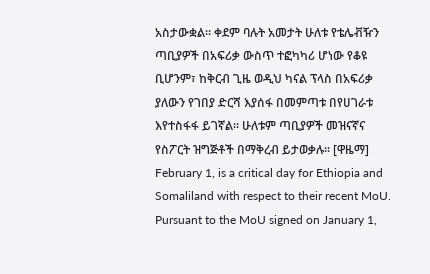አስታውቋል። ቀደም ባሉት አመታት ሁለቱ የቴሌቭዥን ጣቢያዎች በአፍሪቃ ውስጥ ተፎካካሪ ሆነው የቆዩ ቢሆንም፣ ከቅርብ ጊዜ ወዲህ ካናል ፕላስ በአፍሪቃ ያለውን የገበያ ድርሻ እያሰፋ በመምጣቱ በየሀገራቱ እየተስፋፋ ይገኛል። ሁለቱም ጣቢያዎች መዝናኛና የስፖርት ዝግጅቶች በማቅረብ ይታወቃሉ። [ዋዜማ]
February 1, is a critical day for Ethiopia and Somaliland with respect to their recent MoU. Pursuant to the MoU signed on January 1,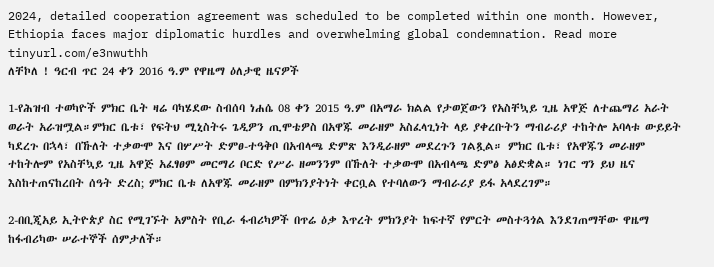2024, detailed cooperation agreement was scheduled to be completed within one month. However, Ethiopia faces major diplomatic hurdles and overwhelming global condemnation. Read more tinyurl.com/e3nwuthh
ለቸኮለ ! ዓርብ ጥር 24 ቀን 2016 ዓ.ም የዋዜማ ዕለታዊ ዜናዎች

1-የሕዝብ ተወካዮች ምክር ቤት ዛሬ ባካሄደው ስብሰባ ነሐሴ 08 ቀን 2015 ዓ.ም በአማራ ክልል የታወጀውን የአስቸኳይ ጊዜ አዋጅ ለተጨማሪ አራት ወራት አራዝሟል።ምክር ቤቱ፣ የፍትህ ሚኒስትሩ ጌዲዎን ጢሞቴዎስ በአዋጁ መራዘም አስፈላጊነት ላይ ያቀረቡትን ማብራሪያ ተከትሎ አባላቱ ውይይት ካደረጉ በኋላ፣ በኹለት ተቃውሞ እና በሦሥት ድምፀ-ተዓቅቦ በአብላጫ ድምጽ እንዲራዘም መደረጉን ገልጿል። ምክር ቤቱ፣ የአዋጁን መራዘም ተከትሎም የአስቸኳይ ጊዜ አዋጅ አፈፃፀም መርማሪ ቦርድ የሥራ ዘመንንም በኹለት ተቃውሞ በአብላጫ ድምፅ አፅድቋል። ነገር ግን ይህ ዜና እስከተጠናከረበት ሰዓት ድረስ; ምክር ቤቱ ለአዋጁ መራዘም በምክንያትነት ቀርቧል የተባለውን ማብራሪያ ይፋ አላደረገም።

2-በቢጂአይ ኢትዮጵያ ስር የሚገኙት አምስት የቢራ ፋብሪካዎች በጥሬ ዕቃ እጥረት ምክንያት ከፍተኛ የምርት መስተጓጎል እንደገጠማቸው ዋዜማ ከፋብሪካው ሠራተኞች ሰምታለች።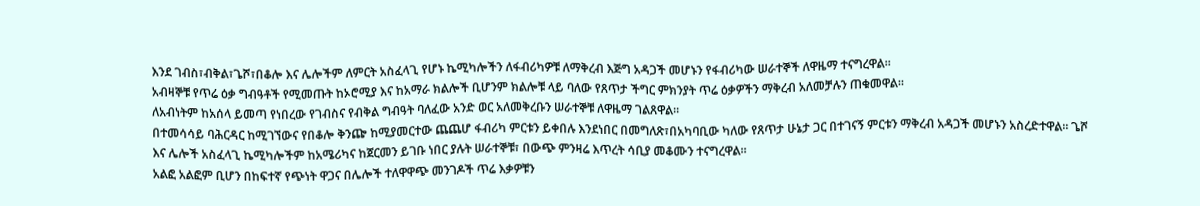እንደ ገብስ፣ብቅል፣ጌሾ፣በቆሎ እና ሌሎችም ለምርት አስፈላጊ የሆኑ ኬሚካሎችን ለፋብሪካዎቹ ለማቅረብ እጅግ አዳጋች መሆኑን የፋብሪካው ሠራተኞች ለዋዜማ ተናግረዋል።
አብዛኞቹ የጥሬ ዕቃ ግብዓቶች የሚመጡት ከኦሮሚያ እና ከአማራ ክልሎች ቢሆንም ክልሎቹ ላይ ባለው የጸጥታ ችግር ምክንያት ጥሬ ዕቃዎችን ማቅረብ አለመቻሉን ጠቁመዋል።
ለአብነትም ከአሰላ ይመጣ የነበረው የገብስና የብቅል ግብዓት ባለፈው አንድ ወር አለመቅረቡን ሠራተኞቹ ለዋዜማ ገልጸዋል።
በተመሳሳይ ባሕርዳር ከሚገኘውና የበቆሎ ቅንጬ ከሚያመርተው ጨጨሆ ፋብሪካ ምርቱን ይቀበሉ እንደነበር በመግለጽ፣በአካባቢው ካለው የጸጥታ ሁኔታ ጋር በተገናኝ ምርቱን ማቅረብ አዳጋች መሆኑን አስረድተዋል። ጌሾ እና ሌሎች አስፈላጊ ኬሚካሎችም ከአሜሪካና ከጀርመን ይገቡ ነበር ያሉት ሠራተኞቹ፣ በውጭ ምንዛሬ እጥረት ሳቢያ መቆሙን ተናግረዋል።
አልፎ አልፎም ቢሆን በከፍተኛ የጭነት ዋጋና በሌሎች ተለዋዋጭ መንገዶች ጥሬ እቃዎቹን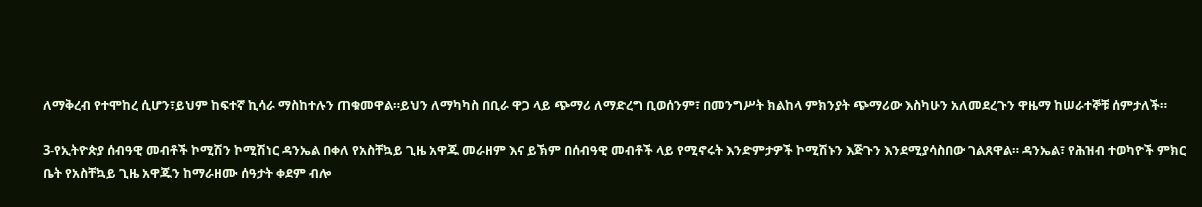ለማቅረብ የተሞከረ ሲሆን፣ይህም ከፍተኛ ኪሳራ ማስከተሉን ጠቁመዋል።ይህን ለማካካስ በቢራ ዋጋ ላይ ጭማሪ ለማድረግ ቢወሰንም፣ በመንግሥት ክልከላ ምክንያት ጭማሪው እስካሁን አለመደረጉን ዋዜማ ከሠራተኞቹ ሰምታለች።

3-የኢትዮጵያ ሰብዓዊ መብቶች ኮሚሽን ኮሚሽነር ዳንኤል በቀለ የአስቸኳይ ጊዜ አዋጁ መራዘም እና ይኽም በሰብዓዊ መብቶች ላይ የሚኖሩት እንድምታዎች ኮሚሽኑን እጅጉን እንደሚያሳስበው ገልጸዋል። ዳንኤል፣ የሕዝብ ተወካዮች ምክር ቤት የአስቸኳይ ጊዜ አዋጁን ከማራዘሙ ሰዓታት ቀደም ብሎ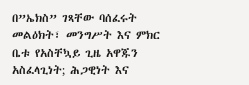በ”ኤክስ” ገጻቸው ባሰፈሩት መልዕክት፣ መንግሥት እና ምክር ቤቱ የአስቸኳይ ጊዜ አዋጁን አስፈላጊነት; ሕጋዊነት እና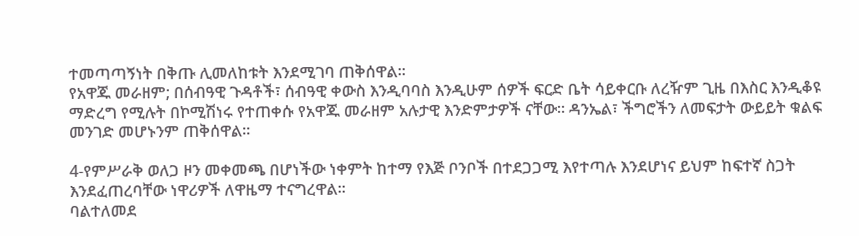ተመጣጣኝነት በቅጡ ሊመለከቱት እንደሚገባ ጠቅሰዋል።
የአዋጁ መራዘም; በሰብዓዊ ጉዳቶች፣ ሰብዓዊ ቀውስ እንዲባባስ እንዲሁም ሰዎች ፍርድ ቤት ሳይቀርቡ ለረዥም ጊዜ በእስር እንዲቆዩ ማድረግ የሚሉት በኮሚሽነሩ የተጠቀሱ የአዋጁ መራዘም አሉታዊ እንድምታዎች ናቸው። ዳንኤል፣ ችግሮችን ለመፍታት ውይይት ቁልፍ መንገድ መሆኑንም ጠቅሰዋል።

4-የምሥራቅ ወለጋ ዞን መቀመጫ በሆነችው ነቀምት ከተማ የእጅ ቦንቦች በተደጋጋሚ እየተጣሉ እንደሆነና ይህም ከፍተኛ ስጋት እንደፈጠረባቸው ነዋሪዎች ለዋዜማ ተናግረዋል።
ባልተለመደ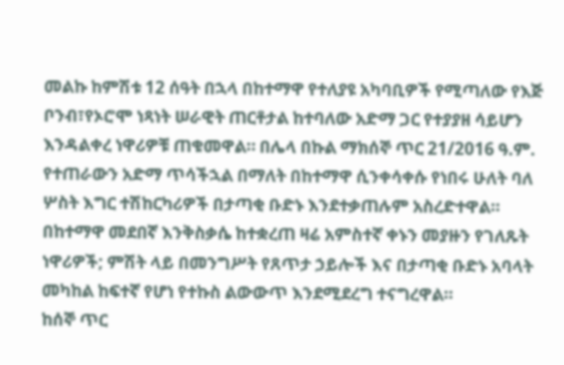መልኩ ከምሽቱ 12 ሰዓት በኋላ በከተማዋ የተለያዩ አካባቢዎች የሚጣለው የእጅ ቦንብ፣የኦሮሞ ነጻነት ሠራዊት ጠርቶታል ከተባለው አድማ ጋር የተያያዘ ሳይሆን እንዳልቀረ ነዋሪዎቹ ጠቁመዋል። በሌላ በኩል ማክሰኞ ጥር 21/2016 ዓ.ም. የተጠራውን አድማ ጥሳችኋል በማለት በከተማዋ ሲንቀሳቀሱ የነበሩ ሁለት ባለ ሦስት እግር ተሽከርካሪዎች በታጣቂ ቡድኑ እንደተቃጠሉም አስረድተዋል። በከተማዋ መደበኛ እንቅስቃሴ ከተቋረጠ ዛሬ አምስተኛ ቀኑን መያዙን የገለጹት ነዋሪዎች; ምሽት ላይ በመንግሥት የጸጥታ ኃይሎች እና በታጣቂ ቡድኑ አባላት መካከል ከፍተኛ የሆነ የተኩስ ልውውጥ እንደሚደረግ ተናግረዋል።
ከሰኞ ጥር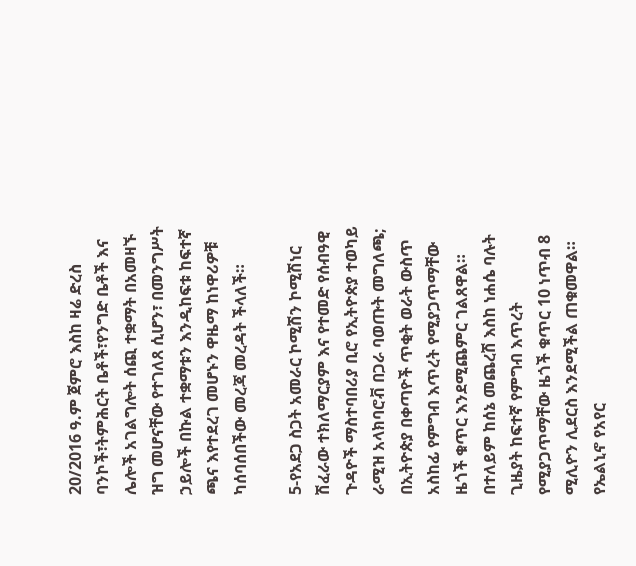20/2016 ዓ.ም ጀምሮ እስከ ዛሬ ድረስ ባንኮች፣ትምሕርት ቤቶች፣የንግድ ቤቶች እና ሌሎች አገልግሎት ሰጪ ተቋማት በአመዛኙ ዝግ መሆናቸው የተገለጸ ሲሆን፣ በመንግሥት ኃይሎች በኩል ተቋማቱን እንዲከፍቱ ከፍተኛ ጫና እየተደረገ መሆኑን ዋዜማ ከነዋሪዎቹ ካሰባሰበችው መረጃ መረዳት ችላለች።

5-የአደጋ ስጋት አመራር ኮሚሽን ኮሚሽነር ሽፈራው ተክለማርያም እና የተመድ የሰብዓዊ ጉዳዮች ማስተባበሪያ ቢሮ የኢትዮጵያ ተወካይ ራሚዝ አላክባሮቭ በጋራ ባወጡት መግለጫ; በኢትዮጵያ በቀጣዮች ጥቂት ወራት ውስጥ አስከፊ የምግብ እጥረት የሚያጋጥማቸው ዜጎች ቁጥር እንደሚጨምር ገልጸዋል። በተለይም ከሰኔ መጨረሽ እስከ ነሐሴ ባሉት ጊዜያት ከፍተኛ የምግብ እጥረት የሚያጋጥማቸው ዜጎች ቁጥር 10 ነጥብ 8 ሚሊዮን ሊደርስ እንደሚችል ጠቁመዋል።
የኤልኒኖ የአየር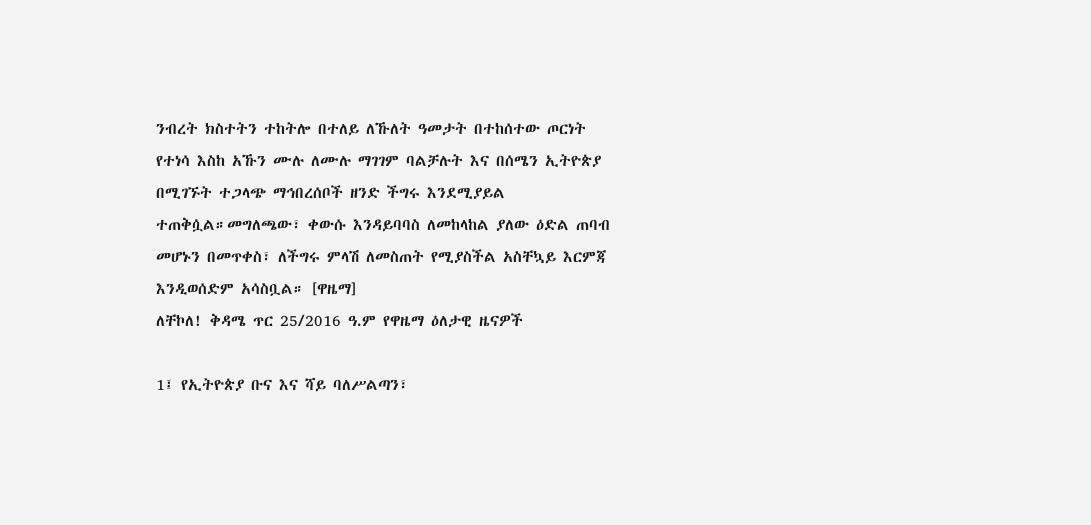ንብረት ክስተትን ተከትሎ በተለይ ለኹለት ዓመታት በተከሰተው ጦርነት የተነሳ እስከ አኹን ሙሉ ለሙሉ ማገገም ባልቻሉት እና በሰሜን ኢትዮጵያ በሚገኙት ተጋላጭ ማኅበረሰቦች ዘንድ ችግሩ እንደሚያይል ተጠቅሷል።መግለጫው፣ ቀውሱ እንዳይባባስ ለመከላከል ያለው ዕድል ጠባብ መሆኑን በመጥቀስ፣ ለችግሩ ምላሽ ለመስጠት የሚያስችል አስቸኳይ እርምጃ እንዲወሰድም አሳስቧል። [ዋዜማ]
ለቸኮለ! ቅዳሜ ጥር 25/2016 ዓ.ም የዋዜማ ዕለታዊ ዜናዎች

1፤ የኢትዮጵያ ቡና እና ሻይ ባለሥልጣን፣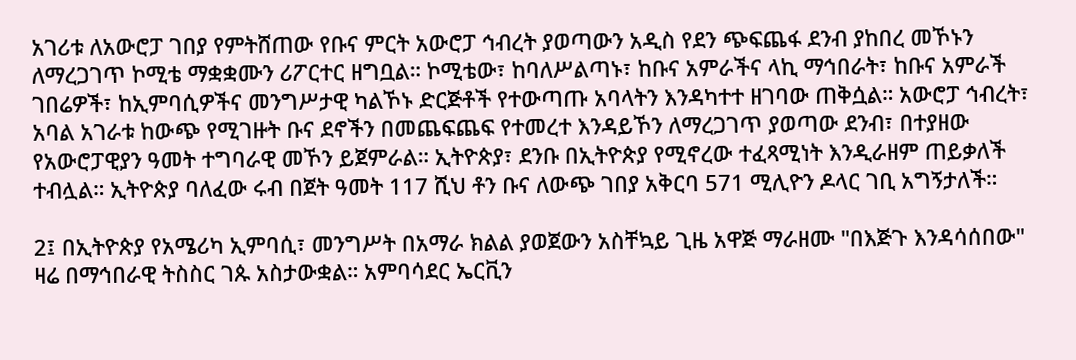አገሪቱ ለአውሮፓ ገበያ የምትሸጠው የቡና ምርት አውሮፓ ኅብረት ያወጣውን አዲስ የደን ጭፍጨፋ ደንብ ያከበረ መኾኑን ለማረጋገጥ ኮሚቴ ማቋቋሙን ሪፖርተር ዘግቧል። ኮሚቴው፣ ከባለሥልጣኑ፣ ከቡና አምራችና ላኪ ማኅበራት፣ ከቡና አምራች ገበሬዎች፣ ከኢምባሲዎችና መንግሥታዊ ካልኾኑ ድርጅቶች የተውጣጡ አባላትን እንዳካተተ ዘገባው ጠቅሷል። አውሮፓ ኅብረት፣ አባል አገራቱ ከውጭ የሚገዙት ቡና ደኖችን በመጨፍጨፍ የተመረተ እንዳይኾን ለማረጋገጥ ያወጣው ደንብ፣ በተያዘው የአውሮፓዊያን ዓመት ተግባራዊ መኾን ይጀምራል። ኢትዮጵያ፣ ደንቡ በኢትዮጵያ የሚኖረው ተፈጻሚነት እንዲራዘም ጠይቃለች ተብሏል። ኢትዮጵያ ባለፈው ሩብ በጀት ዓመት 117 ሺህ ቶን ቡና ለውጭ ገበያ አቅርባ 571 ሚሊዮን ዶላር ገቢ አግኝታለች።

2፤ በኢትዮጵያ የአሜሪካ ኢምባሲ፣ መንግሥት በአማራ ክልል ያወጀውን አስቸኳይ ጊዜ አዋጅ ማራዘሙ "በእጅጉ እንዳሳሰበው" ዛሬ በማኅበራዊ ትስስር ገጱ አስታውቋል። አምባሳደር ኤርቪን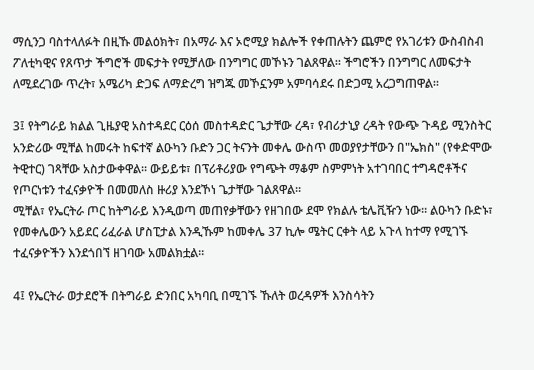ማሲንጋ ባስተላለፉት በዚኹ መልዕክት፣ በአማራ እና ኦሮሚያ ክልሎች የቀጠሉትን ጨምሮ የአገሪቱን ውስብስብ ፖለቲካዊና የጸጥታ ችግሮች መፍታት የሚቻለው በንግግር መኾኑን ገልጸዋል። ችግሮችን በንግግር ለመፍታት ለሚደረገው ጥረት፣ አሜሪካ ድጋፍ ለማድረግ ዝግጁ መኾኗንም አምባሳደሩ በድጋሚ አረጋግጠዋል።

3፤ የትግራይ ክልል ጊዜያዊ አስተዳደር ርዕሰ መስተዳድር ጌታቸው ረዳ፣ የብሪታኒያ ረዳት የውጭ ጉዳይ ሚንስትር አንድሪው ሚቸል ከመሩት ከፍተኛ ልዑካን ቡድን ጋር ትናንት መቀሌ ውስጥ መወያየታቸውን በ"ኤክስ" (የቀድሞው ትዊተር) ገጻቸው አስታውቀዋል። ውይይቱ፣ በፕሪቶሪያው የግጭት ማቆም ስምምነት አተገባበር ተግዳሮቶችና የጦርነቱን ተፈናቃዮች በመመለስ ዙሪያ እንደኾነ ጌታቸው ገልጸዋል።
ሚቸል፣ የኤርትራ ጦር ከትግራይ እንዲወጣ መጠየቃቸውን የዘገበው ደሞ የክልሉ ቴሌቪዥን ነው። ልዑካን ቡድኑ፣ የመቀሌውን አይደር ሪፈራል ሆስፒታል እንዲኹም ከመቀሌ 37 ኪሎ ሜትር ርቀት ላይ አጉላ ከተማ የሚገኙ ተፈናቃዮችን እንደጎበኘ ዘገባው አመልክቷል።

4፤ የኤርትራ ወታደሮች በትግራይ ድንበር አካባቢ በሚገኙ ኹለት ወረዳዎች እንስሳትን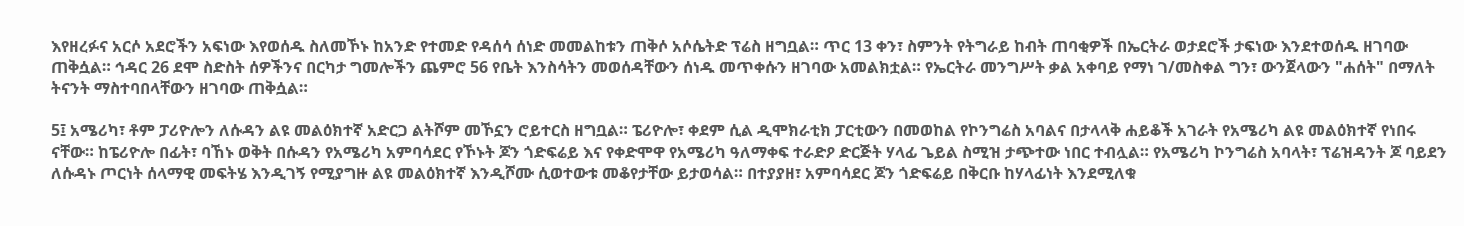እየዘረፉና አርሶ አደሮችን አፍነው እየወሰዱ ስለመኾኑ ከአንድ የተመድ የዳሰሳ ሰነድ መመልከቱን ጠቅሶ አሶሴትድ ፕሬስ ዘግቧል። ጥር 13 ቀን፣ ስምንት የትግራይ ከብት ጠባቂዎች በኤርትራ ወታደሮች ታፍነው እንደተወሰዱ ዘገባው ጠቅሷል። ኅዳር 26 ደሞ ስድስት ሰዎችንና በርካታ ግመሎችን ጨምሮ 56 የቤት እንስሳትን መወሰዳቸውን ሰነዱ መጥቀሱን ዘገባው አመልክቷል። የኤርትራ መንግሥት ቃል አቀባይ የማነ ገ/መስቀል ግን፣ ውንጀላውን "ሐሰት" በማለት ትናንት ማስተባበላቸውን ዘገባው ጠቅሷል።

5፤ አሜሪካ፣ ቶም ፓሪዮሎን ለሱዳን ልዩ መልዕክተኛ አድርጋ ልትሾም መኾኗን ሮይተርስ ዘግቧል። ፔሪዮሎ፣ ቀደም ሲል ዲሞክራቲክ ፓርቲውን በመወከል የኮንግሬስ አባልና በታላላቅ ሐይቆች አገራት የአሜሪካ ልዩ መልዕክተኛ የነበሩ ናቸው። ከፔሪዮሎ በፊት፣ ባኸኑ ወቅት በሱዳን የአሜሪካ አምባሳደር የኾኑት ጆን ጎድፍሬይ እና የቀድሞዋ የአሜሪካ ዓለማቀፍ ተራድዖ ድርጅት ሃላፊ ጌይል ስሚዝ ታጭተው ነበር ተብሏል። የአሜሪካ ኮንግሬስ አባላት፣ ፕሬዝዳንት ጆ ባይደን ለሱዳኑ ጦርነት ሰላማዊ መፍትሄ እንዲገኝ የሚያግዙ ልዩ መልዕክተኛ እንዲሾሙ ሲወተውቱ መቆየታቸው ይታወሳል። በተያያዘ፣ አምባሳደር ጆን ጎድፍሬይ በቅርቡ ከሃላፊነት እንደሚለቁ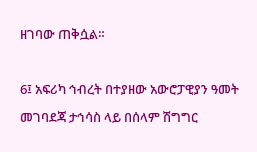ዘገባው ጠቅሷል።

6፤ አፍሪካ ኅብረት በተያዘው አውሮፓዊያን ዓመት መገባደጃ ታኅሳስ ላይ በሰላም ሽግግር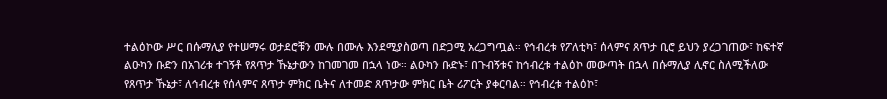ተልዕኮው ሥር በሱማሊያ የተሠማሩ ወታደሮቹን ሙሉ በሙሉ እንደሚያስወጣ በድጋሚ አረጋግጧል። የኅብረቱ የፖለቲካ፣ ሰላምና ጸጥታ ቢሮ ይህን ያረጋገጠው፣ ከፍተኛ ልዑካን ቡድን በአገሪቱ ተገኝቶ የጸጥታ ኹኔታውን ከገመገመ በኋላ ነው። ልዑካን ቡድኑ፣ በጉብኝቱና ከኅብረቱ ተልዕኮ መውጣት በኋላ በሱማሊያ ሊኖር ስለሚችለው የጸጥታ ኹኔታ፣ ለኅብረቱ የሰላምና ጸጥታ ምክር ቤትና ለተመድ ጸጥታው ምክር ቤት ሪፖርት ያቀርባል። የኅብረቱ ተልዕኮ፣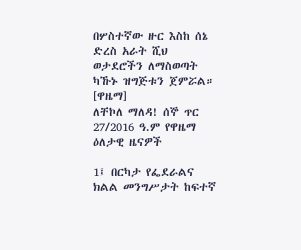በሦስተኛው ዙር እስከ ሰኔ ድረስ አራት ሺህ ወታደሮችን ለማስወጣት ካኹኑ ዝግጅቱን ጀምሯል። [ዋዜማ]
ለቸኮለ ማለዳ! ሰኞ ጥር 27/2016 ዓ.ም የዋዜማ ዕለታዊ ዜናዎች

1፤ በርካታ የፌደራልና ክልል መንግሥታት ከፍተኛ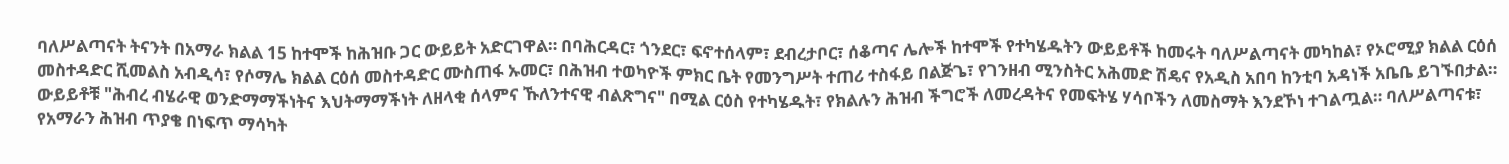ባለሥልጣናት ትናንት በአማራ ክልል 15 ከተሞች ከሕዝቡ ጋር ውይይት አድርገዋል። በባሕርዳር፣ ጎንደር፣ ፍኖተሰላም፣ ደብረታቦር፣ ሰቆጣና ሌሎች ከተሞች የተካሄዱትን ውይይቶች ከመሩት ባለሥልጣናት መካከል፣ የኦሮሚያ ክልል ርዕሰ መስተዳድር ሺመልስ አብዲሳ፣ የሶማሌ ክልል ርዕሰ መስተዳድር ሙስጠፋ ኡመር፣ በሕዝብ ተወካዮች ምክር ቤት የመንግሥት ተጠሪ ተስፋይ በልጅጌ፣ የገንዘብ ሚንስትር አሕመድ ሽዴና የአዲስ አበባ ከንቲባ አዳነች አቤቤ ይገኙበታል። ውይይቶቹ "ሕብረ ብሄራዊ ወንድማማችነትና እህትማማችነት ለዘላቂ ሰላምና ኹለንተናዊ ብልጽግና" በሚል ርዕስ የተካሄዱት፣ የክልሉን ሕዝብ ችግሮች ለመረዳትና የመፍትሄ ሃሳቦችን ለመስማት እንደኾነ ተገልጧል። ባለሥልጣናቱ፣ የአማራን ሕዝብ ጥያቄ በነፍጥ ማሳካት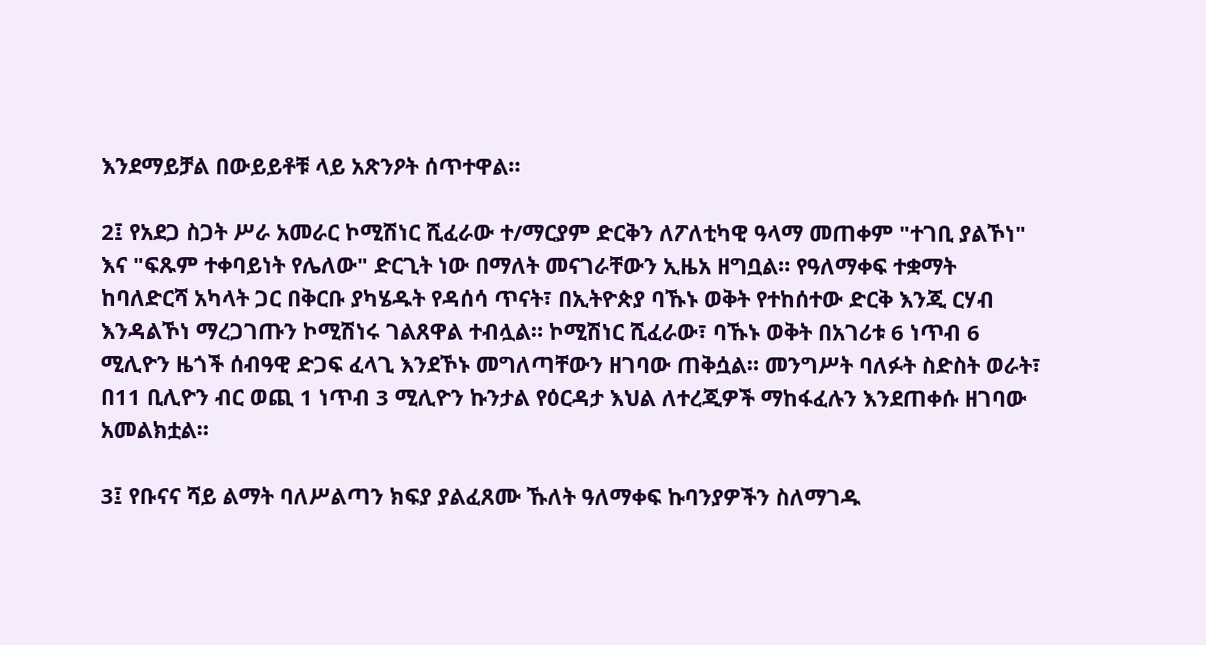እንደማይቻል በውይይቶቹ ላይ አጽንዖት ሰጥተዋል።

2፤ የአደጋ ስጋት ሥራ አመራር ኮሚሽነር ሺፈራው ተ/ማርያም ድርቅን ለፖለቲካዊ ዓላማ መጠቀም "ተገቢ ያልኾነ" እና "ፍጹም ተቀባይነት የሌለው" ድርጊት ነው በማለት መናገራቸውን ኢዜአ ዘግቧል። የዓለማቀፍ ተቋማት ከባለድርሻ አካላት ጋር በቅርቡ ያካሄዱት የዳሰሳ ጥናት፣ በኢትዮጵያ ባኹኑ ወቅት የተከሰተው ድርቅ እንጂ ርሃብ እንዳልኾነ ማረጋገጡን ኮሚሽነሩ ገልጸዋል ተብሏል። ኮሚሽነር ሺፈራው፣ ባኹኑ ወቅት በአገሪቱ 6 ነጥብ 6 ሚሊዮን ዜጎች ሰብዓዊ ድጋፍ ፈላጊ እንደኾኑ መግለጣቸውን ዘገባው ጠቅሷል። መንግሥት ባለፉት ስድስት ወራት፣ በ11 ቢሊዮን ብር ወጪ 1 ነጥብ 3 ሚሊዮን ኩንታል የዕርዳታ እህል ለተረጂዎች ማከፋፈሉን እንደጠቀሱ ዘገባው አመልክቷል።

3፤ የቡናና ሻይ ልማት ባለሥልጣን ክፍያ ያልፈጸሙ ኹለት ዓለማቀፍ ኩባንያዎችን ስለማገዱ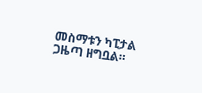መስማቱን ካፒታል ጋዜጣ ዘግቧል።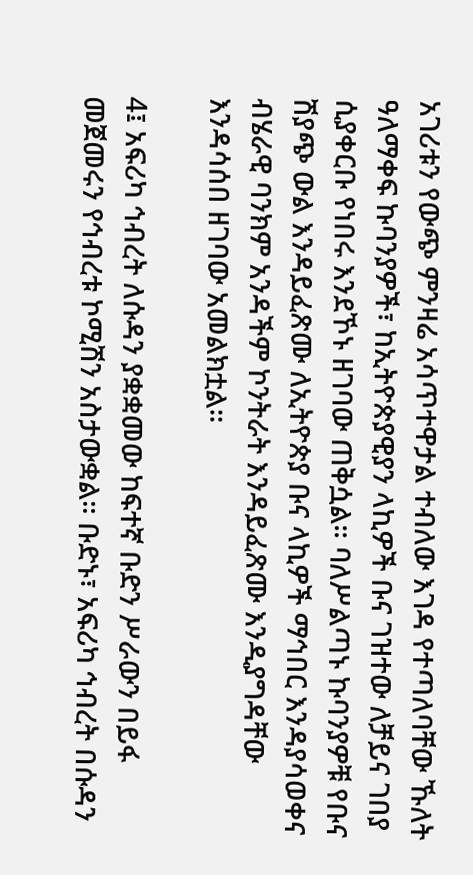አገሪቱን የውጭ ምንዛሬ አሳጥተዋታል ተብለው እገዳ የተጣለባቸው ኹለት ዓለማቀፍ ኩባንያዎች፣ ከኢትዮጵያዊያን ላኪዎች ቡና ገዝተው ለቻይና ገበያ ሲያቀርቡ የነበሩ እንደኾኑ ዘገባው ጠቅሷል። ባለሥልጣኑ ኩባንያዎቹ የቡና ሽያጭ ውል እንዳይፈጽሙ ለኢትዮጵያ ቡና ላኪዎች ማኅበር እንዳያሳወቀና ብሄራዊ ባንክም አንዳችም ኮንትራት እንዳይፈጽሙ እንዲያግዳቸው እንዳሳሰበ ዘገባው አመልክቷል።

4፤ አፍሪካ ኅብረት ለሱዳን ያቋቋመው ከፍተኛ ቡድን ሥራውን በይፋ መጀመሩን የኅብረቱ ኮሚሽን አስታውቋል። ቡድኑ፣ አፍሪካ ኅብረት በሱዳን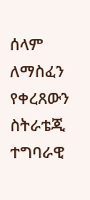ሰላም ለማስፈን የቀረጸውን ስትራቴጂ ተግባራዊ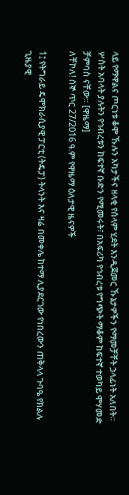ላይ የማዋልና ጦርነቱ ቆሞ ኹሉን አካታችና ዘላቂ የሰላም ሂደት እንዲጀመር ኹኔታዎችን የማመቻቸት ኃላፊነት አለበት። ሦስት አባላት ያሉትን የኅብረቱን ከፍተኛ ቡድን የሚመሩት፣ በአፍሪካ የኅብረቱ የግጭት ማቆም ከፍተኛ ተወካይ ሞሃመድ ቻምባስ ናቸው። [ዋዜማ]
ለቸኮለ! ሰኞ ጥር 27/2016 ዓ.ም የዋዜማ ዕለታዊ ዜናዎች

1፤ የትግራይ ዴሞክራሲያዊ ፓርቲ (ትዴፓ) ትላንት እና ዛሬ በመቀሌ ከተማ ሊያደርገው የነበረውን ጠቅላላ ጉባዔ የክልሉ ጊዜያዊ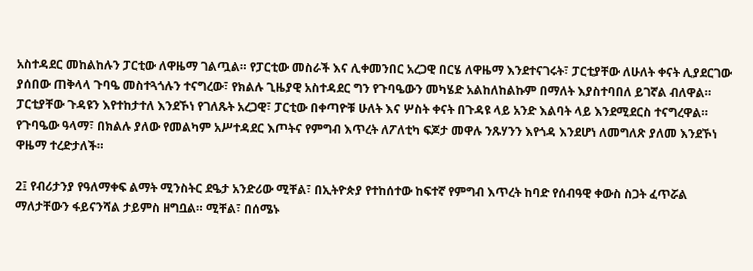አስተዳደር መከልከሉን ፓርቲው ለዋዜማ ገልጧል። የፓርቲው መስራች እና ሊቀመንበር አረጋዊ በርሄ ለዋዜማ እንደተናገሩት፣ ፓርቲያቸው ለሁለት ቀናት ሊያደርገው ያሰበው ጠቅላላ ጉባዔ መስተጓጎሉን ተናግረው፣ የክልሉ ጊዜያዊ አስተዳደር ግን የጉባዔውን መካሄድ አልከለከልኩም በማለት እያስተባበለ ይገኛል ብለዋል። ፓርቲያቸው ጉዳዩን እየተከታተለ እንደኾነ የገለጹት አረጋዊ፣ ፓርቲው በቀጣዮቹ ሁለት እና ሦስት ቀናት በጉዳዩ ላይ አንድ እልባት ላይ እንደሚደርስ ተናግረዋል። የጉባዔው ዓላማ፣ በክልሉ ያለው የመልካም አሥተዳደር እጦትና የምግብ እጥረት ለፖለቲካ ፍጆታ መዋሉ ንጹሃንን እየጎዳ እንደሆነ ለመግለጽ ያለመ እንደኾነ ዋዜማ ተረድታለች።

2፤ የብሪታንያ የዓለማቀፍ ልማት ሚንስትር ደዔታ አንድሪው ሚቸል፣ በኢትዮጵያ የተከሰተው ከፍተኛ የምግብ እጥረት ከባድ የሰብዓዊ ቀውስ ስጋት ፈጥሯል ማለታቸውን ፋይናንሻል ታይምስ ዘግቧል። ሚቸል፣ በሰሜኑ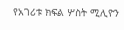የአገሪቱ ክፍል ሦስት ሚሊዮን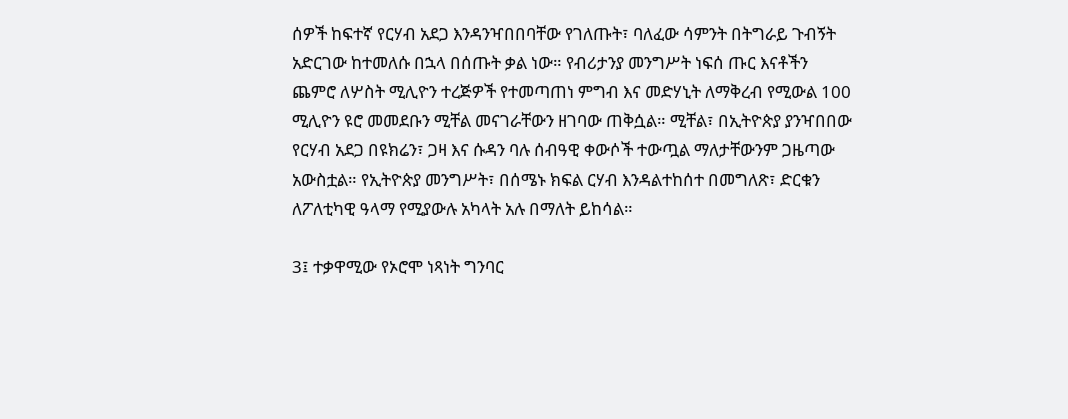ሰዎች ከፍተኛ የርሃብ አደጋ እንዳንዣበበባቸው የገለጡት፣ ባለፈው ሳምንት በትግራይ ጉብኝት አድርገው ከተመለሱ በኋላ በሰጡት ቃል ነው። የብሪታንያ መንግሥት ነፍሰ ጡር እናቶችን ጨምሮ ለሦስት ሚሊዮን ተረጅዎች የተመጣጠነ ምግብ እና መድሃኒት ለማቅረብ የሚውል 100 ሚሊዮን ዩሮ መመደቡን ሚቸል መናገራቸውን ዘገባው ጠቅሷል። ሚቸል፣ በኢትዮጵያ ያንዣበበው የርሃብ አደጋ በዩክሬን፣ ጋዛ እና ሱዳን ባሉ ሰብዓዊ ቀውሶች ተውጧል ማለታቸውንም ጋዜጣው አውስቷል። የኢትዮጵያ መንግሥት፣ በሰሜኑ ክፍል ርሃብ እንዳልተከሰተ በመግለጽ፣ ድርቁን ለፖለቲካዊ ዓላማ የሚያውሉ አካላት አሉ በማለት ይከሳል።

3፤ ተቃዋሚው የኦሮሞ ነጻነት ግንባር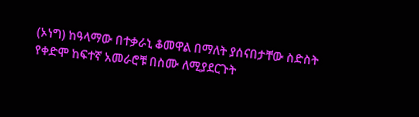(ኦነግ) ከዓላማው በተቃራኒ ቆመዋል በማለት ያሰናበታቸው ስድስት የቀድሞ ከፍተኛ አመራሮቹ በስሙ ለሚያደርጉት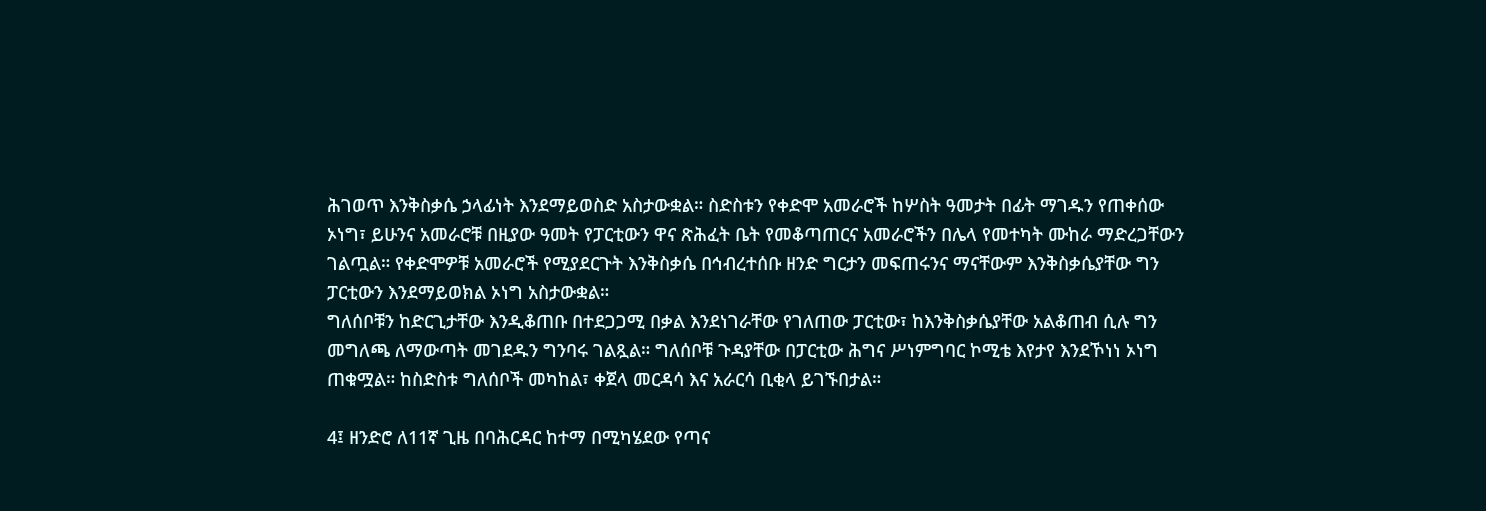ሕገወጥ እንቅስቃሴ ኃላፊነት እንደማይወስድ አስታውቋል። ስድስቱን የቀድሞ አመራሮች ከሦስት ዓመታት በፊት ማገዱን የጠቀሰው ኦነግ፣ ይሁንና አመራሮቹ በዚያው ዓመት የፓርቲውን ዋና ጽሕፈት ቤት የመቆጣጠርና አመራሮችን በሌላ የመተካት ሙከራ ማድረጋቸውን ገልጧል። የቀድሞዎቹ አመራሮች የሚያደርጉት እንቅስቃሴ በኅብረተሰቡ ዘንድ ግርታን መፍጠሩንና ማናቸውም እንቅስቃሴያቸው ግን ፓርቲውን እንደማይወክል ኦነግ አስታውቋል።
ግለሰቦቹን ከድርጊታቸው እንዲቆጠቡ በተደጋጋሚ በቃል እንደነገራቸው የገለጠው ፓርቲው፣ ከእንቅስቃሴያቸው አልቆጠብ ሲሉ ግን መግለጫ ለማውጣት መገደዱን ግንባሩ ገልጿል። ግለሰቦቹ ጉዳያቸው በፓርቲው ሕግና ሥነምግባር ኮሚቴ እየታየ እንደኾነነ ኦነግ ጠቁሟል። ከስድስቱ ግለሰቦች መካከል፣ ቀጀላ መርዳሳ እና አራርሳ ቢቂላ ይገኙበታል።

4፤ ዘንድሮ ለ11ኛ ጊዜ በባሕርዳር ከተማ በሚካሄደው የጣና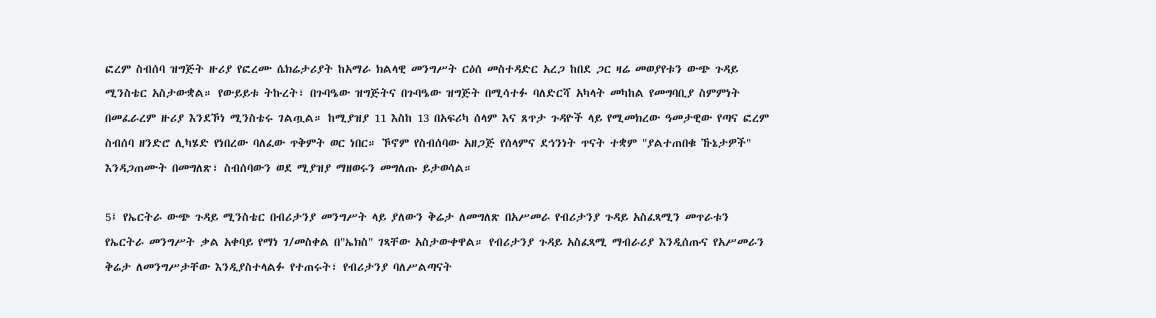ፎረም ስብሰባ ዝግጅት ዙሪያ የፎረሙ ሴክሬታሪያት ከአማራ ክልላዊ መንግሥት ርዕሰ መስተዳድር አረጋ ከበደ ጋር ዛሬ መወያየቱን ውጭ ጉዳይ ሚንስቴር አስታውቋል። የውይይቱ ትኩረት፣ በጉባዔው ዝግጅትና በጉባዔው ዝግጅት በሚሳተፉ ባለድርሻ አካላት መካከል የመግባቢያ ስምምነት በመፈራረም ዙሪያ እንደኾነ ሚንስቴሩ ገልጧል። ከሚያዝያ 11 እስከ 13 በአፍሪካ ሰላም እና ጸጥታ ጉዳዮች ላይ የሚመክረው ዓመታዊው የጣና ፎረም ስብሰባ ዘንድሮ ሊካሄድ የነበረው ባለፈው ጥቅምት ወር ነበር። ኾኖም የስብሰባው አዘጋጅ የሰላምና ደኅንነት ጥናት ተቋም "ያልተጠበቁ ኹኔታዎች" እንዳጋጠሙት በመግለጽ፣ ስብሰባውን ወደ ሚያዝያ ማዘወሩን መግለጡ ይታወሳል።

5፤ የኤርትራ ውጭ ጉዳይ ሚንስቴር በብሪታንያ መንግሥት ላይ ያለውን ቅሬታ ለመግለጽ በአሥመራ የብሪታንያ ጉዳይ አስፈጻሚን መጥራቱን የኤርትራ መንግሥት ቃል አቀባይ የማነ ገ/መስቀል በ"ኤክስ" ገጻቸው አስታውቀዋል። የብሪታንያ ጉዳይ አስፈጻሚ ማብራሪያ እንዲሰጡና የአሥመራን ቅሬታ ለመንግሥታቸው እንዲያስተላልፉ የተጠሩት፣ የብሪታንያ ባለሥልጣናት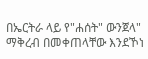በኤርትራ ላይ የ"ሐሰት" ውንጀላ" ማቅረብ በመቀጠላቸው እንደኾነ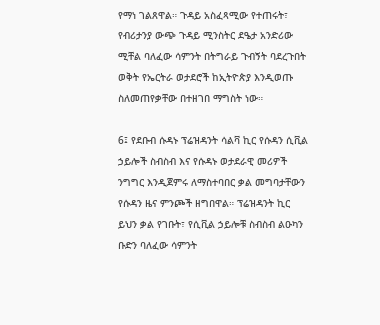የማነ ገልጸዋል። ጉዳይ አስፈጻሚው የተጠሩት፣ የብሪታንያ ውጭ ጉዳይ ሚንስትር ደዔታ አንድሪው ሚቸል ባለፈው ሳምንት በትግራይ ጉብኝት ባደረጉበት ወቅት የኤርትራ ወታደሮች ከኢትዮጵያ እንዲወጡ ስለመጠየቃቸው በተዘገበ ማግስት ነው።

6፤ የደቡብ ሱዳኑ ፕሬዝዳንት ሳልቫ ኪር የሱዳን ሲቪል ኃይሎች ስብስብ እና የሱዳኑ ወታደራዊ መሪዎች ንግግር እንዲጀምሩ ለማስተባበር ቃል መግባታቸውን የሱዳን ዜና ምንጮች ዘግበዋል። ፕሬዝዳንት ኪር ይህን ቃል የገቡት፣ የሲቪል ኃይሎቹ ስብስብ ልዑካን ቡድን ባለፈው ሳምንት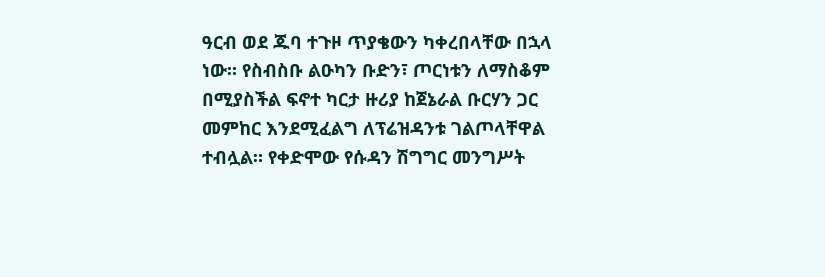ዓርብ ወደ ጁባ ተጉዞ ጥያቄውን ካቀረበላቸው በኋላ ነው። የስብስቡ ልዑካን ቡድን፣ ጦርነቱን ለማስቆም በሚያስችል ፍኖተ ካርታ ዙሪያ ከጀኔራል ቡርሃን ጋር መምከር እንደሚፈልግ ለፕሬዝዳንቱ ገልጦላቸዋል ተብሏል። የቀድሞው የሱዳን ሽግግር መንግሥት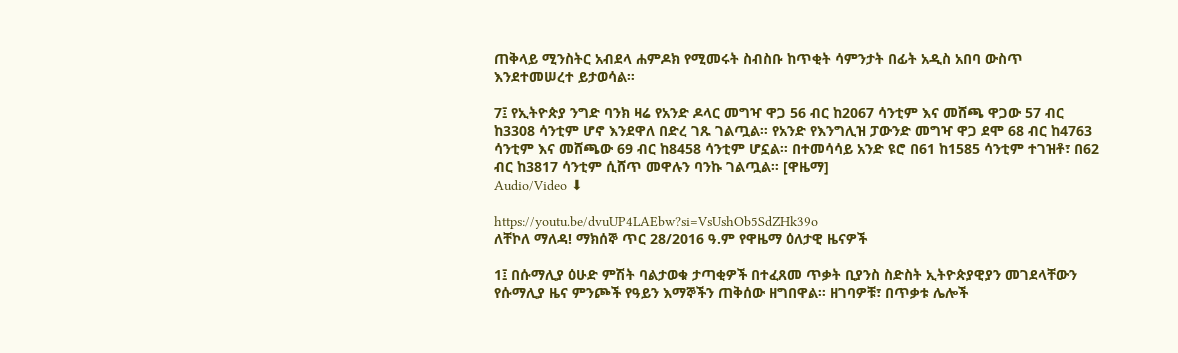ጠቅላይ ሚንስትር አብደላ ሐምዶክ የሚመሩት ስብስቡ ከጥቂት ሳምንታት በፊት አዲስ አበባ ውስጥ እንደተመሠረተ ይታወሳል።

7፤ የኢትዮጵያ ንግድ ባንክ ዛሬ የአንድ ዶላር መግዣ ዋጋ 56 ብር ከ2067 ሳንቲም እና መሸጫ ዋጋው 57 ብር ከ3308 ሳንቲም ሆኖ እንደዋለ በድረ ገጹ ገልጧል። የአንድ የእንግሊዝ ፓውንድ መግዣ ዋጋ ደሞ 68 ብር ከ4763 ሳንቲም እና መሸጫው 69 ብር ከ8458 ሳንቲም ሆኗል። በተመሳሳይ አንድ ዩሮ በ61 ከ1585 ሳንቲም ተገዝቶ፣ በ62 ብር ከ3817 ሳንቲም ሲሸጥ መዋሉን ባንኩ ገልጧል። [ዋዜማ]
Audio/Video ⬇

https://youtu.be/dvuUP4LAEbw?si=VsUshOb5SdZHk39o
ለቸኮለ ማለዳ! ማክሰኞ ጥር 28/2016 ዓ.ም የዋዜማ ዕለታዊ ዜናዎች

1፤ በሱማሊያ ዕሁድ ምሽት ባልታወቁ ታጣቂዎች በተፈጸመ ጥቃት ቢያንስ ስድስት ኢትዮጵያዊያን መገደላቸውን የሱማሊያ ዜና ምንጮች የዓይን እማኞችን ጠቅሰው ዘግበዋል። ዘገባዎቹ፣ በጥቃቱ ሌሎች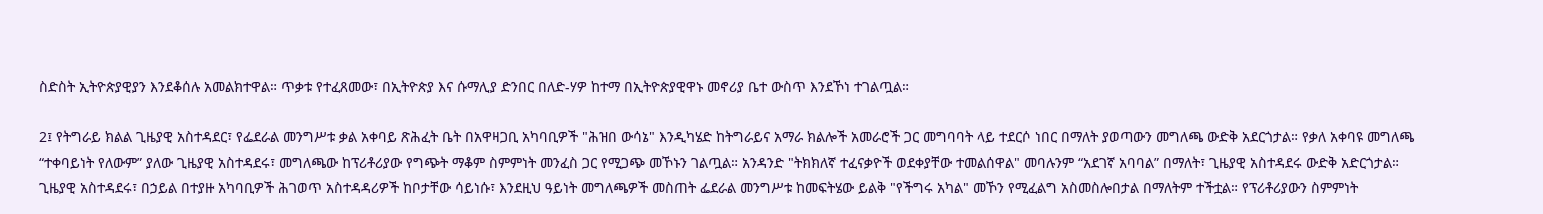ስድስት ኢትዮጵያዊያን እንደቆሰሉ አመልክተዋል። ጥቃቱ የተፈጸመው፣ በኢትዮጵያ እና ሱማሊያ ድንበር በለድ-ሃዎ ከተማ በኢትዮጵያዊዋኑ መኖሪያ ቤተ ውስጥ እንደኾነ ተገልጧል።

2፤ የትግራይ ክልል ጊዜያዊ አስተዳደር፣ የፌደራል መንግሥቱ ቃል አቀባይ ጽሕፈት ቤት በአዋዛጋቢ አካባቢዎች "ሕዝበ ውሳኔ" እንዲካሄድ ከትግራይና አማራ ክልሎች አመራሮች ጋር መግባባት ላይ ተደርሶ ነበር በማለት ያወጣውን መግለጫ ውድቅ አደርጎታል። የቃለ አቀባዩ መግለጫ “ተቀባይነት የለውም” ያለው ጊዜያዊ አስተዳደሩ፣ መግለጫው ከፕሪቶሪያው የግጭት ማቆም ስምምነት መንፈስ ጋር የሚጋጭ መኾኑን ገልጧል። አንዳንድ "ትክክለኛ ተፈናቃዮች ወደቀያቸው ተመልሰዋል" መባሉንም “አደገኛ አባባል” በማለት፣ ጊዜያዊ አስተዳደሩ ውድቅ አድርጎታል። ጊዜያዊ አስተዳደሩ፣ በኃይል በተያዙ አካባቢዎች ሕገወጥ አስተዳዳሪዎች ከቦታቸው ሳይነሱ፣ እንደዚህ ዓይነት መግለጫዎች መስጠት ፌደራል መንግሥቱ ከመፍትሄው ይልቅ "የችግሩ አካል" መኾን የሚፈልግ አስመስሎበታል በማለትም ተችቷል። የፕሪቶሪያውን ስምምነት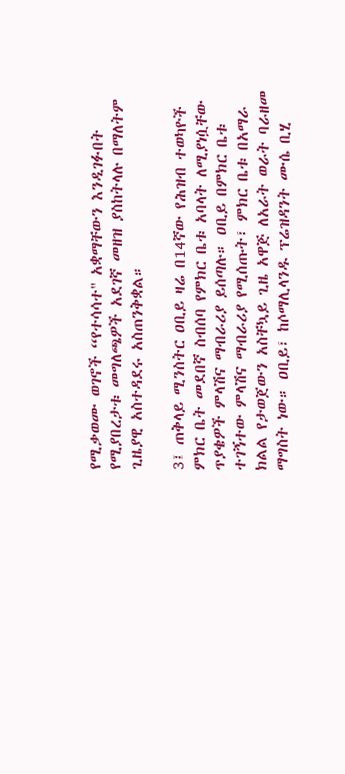የሚቃወሙ ወገኖች “የተሳሳተ" አቋማቸውን እንዲገፉበት የሚያበረታቱ መግለጫዎች አደገኛ መዘዝ ያስከትላሉ በማለትም ጊዜያዊ አስተዳደሩ አስጠንቅቋል።

3፤ ጠቅላይ ሚንስትር ዐቢይ ዛሬ በ14ኛው የሕዝብ ተወካዮች ምክር ቤት መደበኛ ስብሰባ የምክር ቤቱ አባላት ለሚያነሷቸው ጥያቄዎች ምላሽና ማብራሪያ ይሰጣሉ። ዐቢይ በምክር ቤቱ ተገኝተው ምላሽና ማብራሪያ የሚሰጡት፣ ምክር ቤቱ በአማራ ክልል የታወጀውን አስቸኳይ ጊዜ አዋጅ ለአራት ወራት ባራዘመ ማግስት ነው። ዐቢይ፣ ከሶማሊላንዱ ፕሬዝዳንት ሙሴ ቢሂ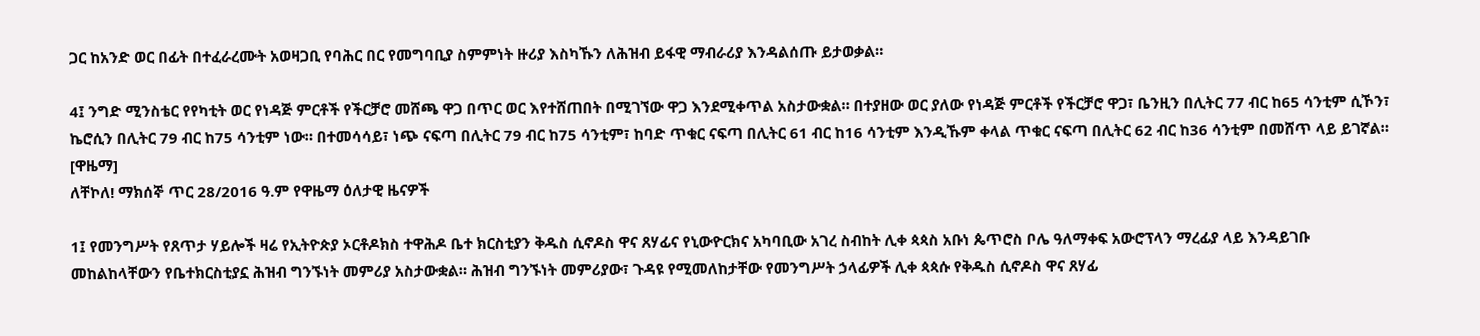ጋር ከአንድ ወር በፊት በተፈራረሙት አወዛጋቢ የባሕር በር የመግባቢያ ስምምነት ዙሪያ እስካኹን ለሕዝብ ይፋዊ ማብራሪያ እንዳልሰጡ ይታወቃል።

4፤ ንግድ ሚንስቴር የየካቲት ወር የነዳጅ ምርቶች የችርቻሮ መሸጫ ዋጋ በጥር ወር እየተሸጠበት በሚገኘው ዋጋ እንደሚቀጥል አስታውቋል። በተያዘው ወር ያለው የነዳጅ ምርቶች የችርቻሮ ዋጋ፣ ቤንዚን በሊትር 77 ብር ከ65 ሳንቲም ሲኾን፣ ኬሮሲን በሊትር 79 ብር ከ75 ሳንቲም ነው። በተመሳሳይ፣ ነጭ ናፍጣ በሊትር 79 ብር ከ75 ሳንቲም፣ ከባድ ጥቁር ናፍጣ በሊትር 61 ብር ከ16 ሳንቲም እንዲኹም ቀላል ጥቁር ናፍጣ በሊትር 62 ብር ከ36 ሳንቲም በመሸጥ ላይ ይገኛል። [ዋዜማ]
ለቸኮለ! ማክሰኞ ጥር 28/2016 ዓ.ም የዋዜማ ዕለታዊ ዜናዎች

1፤ የመንግሥት የጸጥታ ሃይሎች ዛሬ የኢትዮጵያ ኦርቶዶክስ ተዋሕዶ ቤተ ክርስቲያን ቅዱስ ሲኖዶስ ዋና ጸሃፊና የኒውዮርክና አካባቢው አገረ ስብከት ሊቀ ጳጳስ አቡነ ጴጥሮስ ቦሌ ዓለማቀፍ አውሮፕላን ማረፊያ ላይ እንዳይገቡ መከልከላቸውን የቤተክርስቲያኗ ሕዝብ ግንኙነት መምሪያ አስታውቋል። ሕዝብ ግንኙነት መምሪያው፣ ጉዳዩ የሚመለከታቸው የመንግሥት ኃላፊዎች ሊቀ ጳጳሱ የቅዱስ ሲኖዶስ ዋና ጸሃፊ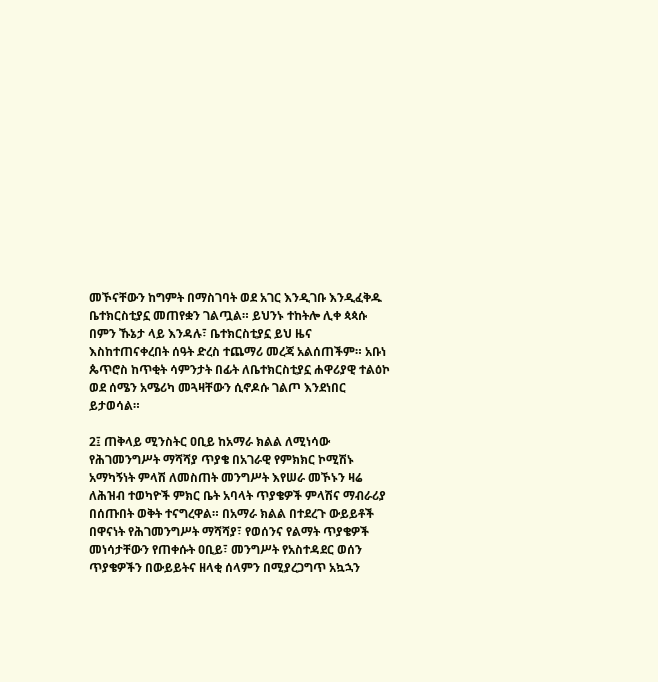መኾናቸውን ከግምት በማስገባት ወደ አገር እንዲገቡ እንዲፈቅዱ ቤተክርስቲያኗ መጠየቋን ገልጧል። ይህንኑ ተከትሎ ሊቀ ጳጳሱ በምን ኹኔታ ላይ እንዳሉ፣ ቤተክርስቲያኗ ይህ ዜና እስከተጠናቀረበት ሰዓት ድረስ ተጨማሪ መረጃ አልሰጠችም። አቡነ ጴጥሮስ ከጥቂት ሳምንታት በፊት ለቤተክርስቲያኗ ሐዋሪያዊ ተልዕኮ ወደ ሰሜን አሜሪካ መጓዛቸውን ሲኖዶሱ ገልጦ እንደነበር ይታወሳል።

2፤ ጠቅላይ ሚንስትር ዐቢይ ከአማራ ክልል ለሚነሳው የሕገመንግሥት ማሻሻያ ጥያቄ በአገራዊ የምክክር ኮሚሽኑ አማካኝነት ምላሽ ለመስጠት መንግሥት እየሠራ መኾኑን ዛሬ ለሕዝብ ተወካዮች ምክር ቤት አባላት ጥያቄዎች ምላሽና ማብራሪያ በሰጡበት ወቅት ተናግረዋል። በአማራ ክልል በተደረጉ ውይይቶች በዋናነት የሕገመንግሥት ማሻሻያ፣ የወሰንና የልማት ጥያቄዎች መነሳታቸውን የጠቀሱት ዐቢይ፣ መንግሥት የአስተዳደር ወሰን ጥያቄዎችን በውይይትና ዘላቂ ሰላምን በሚያረጋግጥ አኳኋን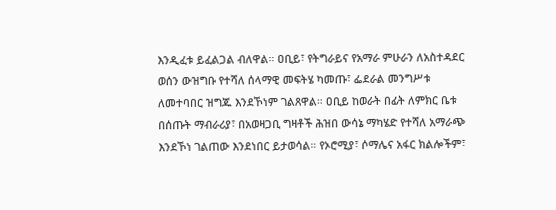እንዲፈቱ ይፈልጋል ብለዋል። ዐቢይ፣ የትግራይና የአማራ ምሁራን ለአስተዳደር ወሰን ውዝግቡ የተሻለ ሰላማዊ መፍትሄ ካመጡ፣ ፌደራል መንግሥቱ ለመተባበር ዝግጁ እንደኾነም ገልጸዋል። ዐቢይ ከወራት በፊት ለምክር ቤቱ በሰጡት ማብራሪያ፣ በአወዛጋቢ ግዛቶች ሕዝበ ውሳኔ ማካሄድ የተሻለ አማራጭ እንደኾነ ገልጠው እንደነበር ይታወሳል። የኦሮሚያ፣ ሶማሌና አፋር ክልሎችም፣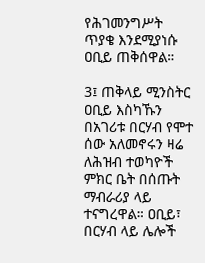የሕገመንግሥት ጥያቄ እንደሚያነሱ ዐቢይ ጠቅሰዋል።

3፤ ጠቅላይ ሚንስትር ዐቢይ እስካኹን በአገሪቱ በርሃብ የሞተ ሰው አለመኖሩን ዛሬ ለሕዝብ ተወካዮች ምክር ቤት በሰጡት ማብራሪያ ላይ ተናግረዋል። ዐቢይ፣ በርሃብ ላይ ሌሎች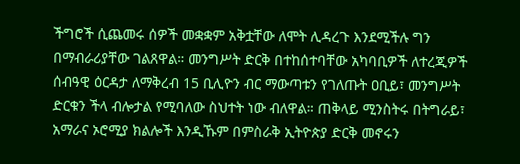ችግሮች ሲጨመሩ ሰዎች መቋቋም አቅቷቸው ለሞት ሊዳረጉ እንደሚችሉ ግን በማብራሪያቸው ገልጸዋል። መንግሥት ድርቅ በተከሰተባቸው አካባቢዎች ለተረጂዎች ሰብዓዊ ዕርዳታ ለማቅረብ 15 ቢሊዮን ብር ማውጣቱን የገለጡት ዐቢይ፣ መንግሥት ድርቁን ችላ ብሎታል የሚባለው ስህተት ነው ብለዋል። ጠቅላይ ሚንስትሩ በትግራይ፣ አማራና ኦሮሚያ ክልሎች እንዲኹም በምስራቅ ኢትዮጵያ ድርቅ መኖሩን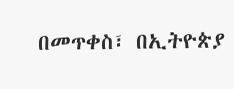በመጥቀስ፣ በኢትዮጵያ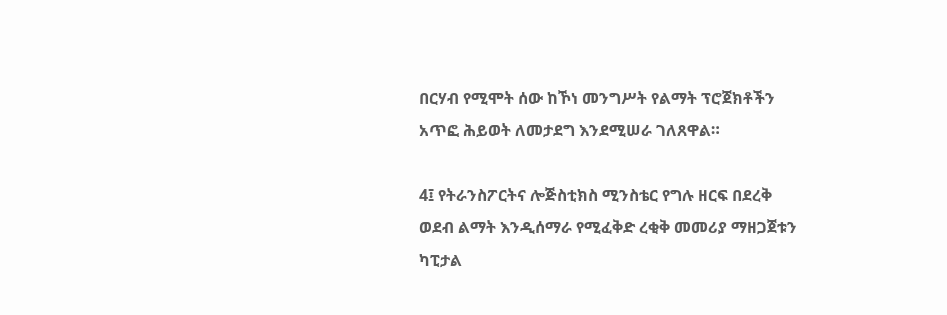በርሃብ የሚሞት ሰው ከኾነ መንግሥት የልማት ፕሮጀክቶችን አጥፎ ሕይወት ለመታደግ እንደሚሠራ ገለጸዋል።

4፤ የትራንስፖርትና ሎጅስቲክስ ሚንስቴር የግሉ ዘርፍ በደረቅ ወደብ ልማት እንዲሰማራ የሚፈቅድ ረቂቅ መመሪያ ማዘጋጀቱን ካፒታል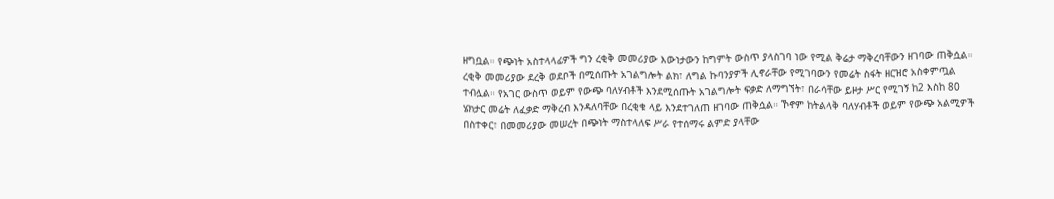ዘግቧል። የጭነት አስተላላፊዎች ግን ረቂቅ መመሪያው እውነታውን ከግምት ውስጥ ያላስገባ ነው የሚል ቅሬታ ማቅረባቸውን ዘገባው ጠቅሷል። ረቂቅ መመሪያው ደረቅ ወደቦች በሚሰጡት አገልግሎት ልክ፣ ለግል ኩባንያዎች ሊኖራቸው የሚገባውን የመሬት ስፋት ዘርዝሮ አስቀምጧል ተብሏል። የአገር ውስጥ ወይም የውጭ ባለሃብቶች እንደሚሰጡት አገልግሎት ፍቃድ ለማግኘት፣ በራሳቸው ይዞታ ሥር የሚገኝ ከ2 እስከ 80 ሄክታር መሬት ለፈቃድ ማቅረብ እንዳለባቸው በረቂቁ ላይ እንደተገለጠ ዘገባው ጠቅሷል። ኾኖም ከትልላቅ ባለሃብቶች ወይም የውጭ አልሚዎች በስተቀር፣ በመመሪያው መሠረት በጭነት ማስተላለፍ ሥራ የተሰማሩ ልምድ ያላቸው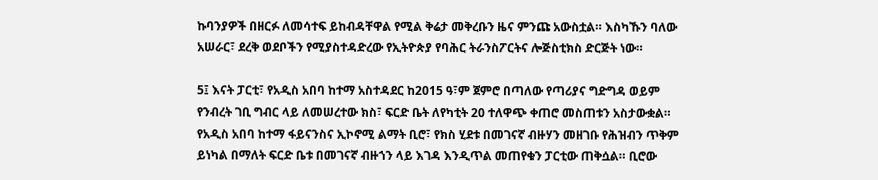ኩባንያዎች በዘርፉ ለመሳተፍ ይከብዳቸዋል የሚል ቅሬታ መቅረቡን ዜና ምንጩ አውስቷል። እስካኹን ባለው አሠራር፣ ደረቅ ወደቦችን የሚያስተዳድረው የኢትዮጵያ የባሕር ትራንስፖርትና ሎጅስቲክስ ድርጅት ነው።

5፤ እናት ፓርቲ፣ የአዲስ አበባ ከተማ አስተዳደር ከ2015 ዓ፣ም ጀምሮ በጣለው የጣሪያና ግድግዳ ወይም የንብረት ገቢ ግብር ላይ ለመሠረተው ክስ፣ ፍርድ ቤት ለየካቲት 20 ተለዋጭ ቀጠሮ መስጠቱን አስታውቋል። የአዲስ አበባ ከተማ ፋይናንስና ኢኮኖሚ ልማት ቢሮ፣ የክስ ሂደቱ በመገናኛ ብዙሃን መዘገቡ የሕዝብን ጥቅም ይነካል በማለት ፍርድ ቤቱ በመገናኛ ብዙኀን ላይ እገዳ እንዲጥል መጠየቁን ፓርቲው ጠቅሷል። ቢሮው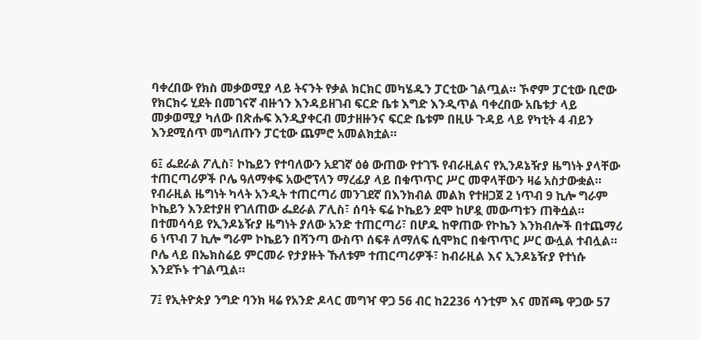ባቀረበው የክስ መቃወሚያ ላይ ትናንት የቃል ክርክር መካሄዱን ፓርቲው ገልጧል። ኾኖም ፓርቲው ቢሮው የክርክሩ ሂደት በመገናኛ ብዙኀን እንዳይዘገብ ፍርድ ቤቱ እግድ እንዲጥል ባቀረበው አቤቱታ ላይ መቃወሚያ ካለው በጽሑፍ እንዲያቀርብ መታዘዙንና ፍርድ ቤቱም በዚሁ ጉዳይ ላይ የካቲት 4 ብይን እንደሚሰጥ መግለጡን ፓርቲው ጨምሮ አመልክቷል።

6፤ ፌደራል ፖሊስ፣ ኮኬይን የተባለውን አደገኛ ዕፅ ውጠው የተገኙ የብራዚልና የኢንዶኔዥያ ዜግነት ያላቸው ተጠርጣሪዎች ቦሌ ዓለማቀፍ አውሮፕላን ማረፊያ ላይ በቁጥጥር ሥር መዋላቸውን ዛሬ አስታውቋል። የብራዚል ዜግነት ካላት አንዲት ተጠርጣሪ መንገደኛ በእንክብል መልክ የተዘጋጀ 2 ነጥብ 9 ኪሎ ግራም ኮኬይን እንደተያዘ የገለጠው ፌደራል ፖሊስ፣ ሰባት ፍሬ ኮኬይን ደሞ ከሆዷ መውጣቱን ጠቅሷል። በተመሳሳይ የኢንዶኔዥያ ዜግነት ያለው አንድ ተጠርጣሪ፣ በሆዱ ከዋጠው የኮኬን እንክብሎች በተጨማሪ 6 ነጥብ 7 ኪሎ ግራም ኮኬይን በሻንጣ ውስጥ ሰፍቶ ለማለፍ ሲሞክር በቁጥጥር ሥር ውሏል ተብሏል። ቦሌ ላይ በኤክስሬይ ምርመራ የታያዙት ኹለቱም ተጠርጣሪዎች፣ ከብራዚል እና ኢንዶኔዥያ የተነሱ እንደኾኑ ተገልጧል።

7፤ የኢትዮጵያ ንግድ ባንክ ዛሬ የአንድ ዶላር መግዣ ዋጋ 56 ብር ከ2236 ሳንቲም እና መሸጫ ዋጋው 57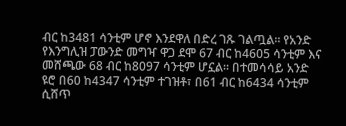ብር ከ3481 ሳንቲም ሆኖ እንደዋለ በድረ ገጹ ገልጧል። የአንድ የእንግሊዝ ፓውንድ መግዣ ዋጋ ደሞ 67 ብር ከ4605 ሳንቲም እና መሸጫው 68 ብር ከ8097 ሳንቲም ሆኗል። በተመሳሳይ አንድ ዩሮ በ60 ከ4347 ሳንቲም ተገዝቶ፣ በ61 ብር ከ6434 ሳንቲም ሲሸጥ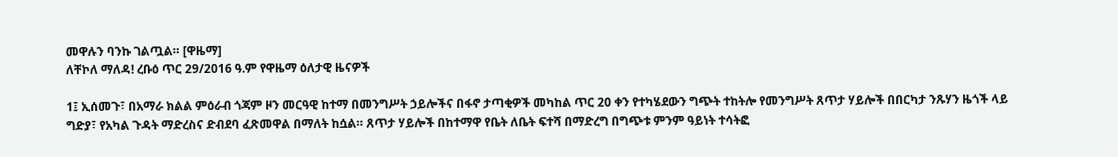መዋሉን ባንኩ ገልጧል። [ዋዜማ]
ለቸኮለ ማለዳ! ረቡዕ ጥር 29/2016 ዓ.ም የዋዜማ ዕለታዊ ዜናዎች

1፤ ኢሰመጉ፣ በአማራ ክልል ምዕራብ ጎጃም ዞን መርዓዊ ከተማ በመንግሥት ኃይሎችና በፋኖ ታጣቂዎች መካከል ጥር 20 ቀን የተካሄደውን ግጭት ተከትሎ የመንግሥት ጸጥታ ሃይሎች በበርካታ ንጹሃን ዜጎች ላይ ግድያ፣ የአካል ጉዳት ማድረስና ድብደባ ፈጽመዋል በማለት ከሷል። ጸጥታ ሃይሎች በከተማዋ የቤት ለቤት ፍተሻ በማድረግ በግጭቱ ምንም ዓይነት ተሳትፎ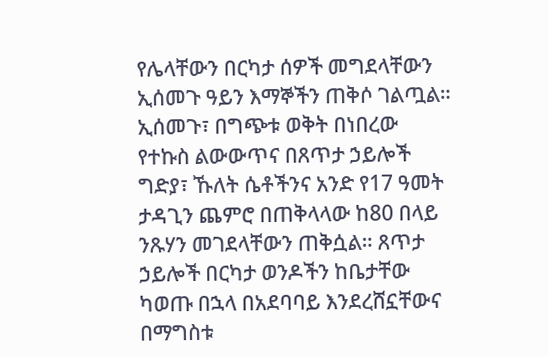የሌላቸውን በርካታ ሰዎች መግደላቸውን ኢሰመጉ ዓይን እማኞችን ጠቅሶ ገልጧል። ኢሰመጉ፣ በግጭቱ ወቅት በነበረው የተኩስ ልውውጥና በጸጥታ ኃይሎች ግድያ፣ ኹለት ሴቶችንና አንድ የ17 ዓመት ታዳጊን ጨምሮ በጠቅላላው ከ80 በላይ ንጹሃን መገደላቸውን ጠቅሷል። ጸጥታ ኃይሎች በርካታ ወንዶችን ከቤታቸው ካወጡ በኋላ በአደባባይ እንደረሸኗቸውና በማግስቱ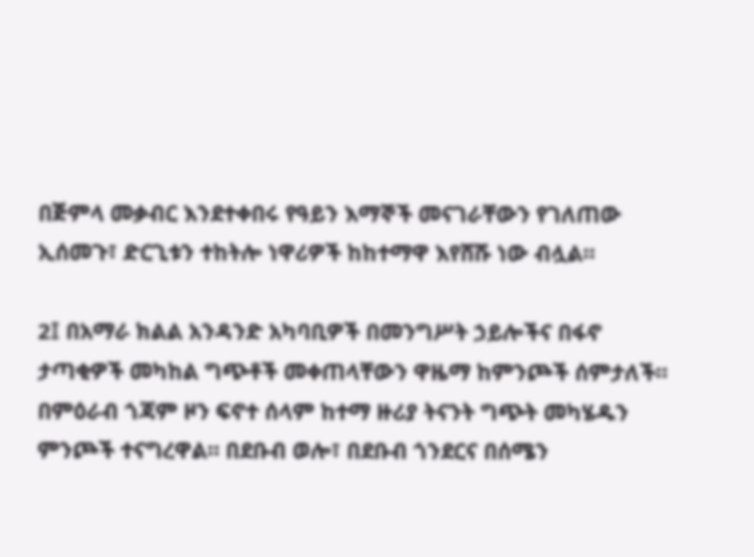በጅምላ መቃብር እንደተቀበሩ የዓይን እማኞች መናገራቸውን የገለጠው ኢሰመጉ፣ ድርጊቱን ተከትሎ ነዋሪዎች ከከተማዋ እየሸሹ ነው ብሏል።

2፤ በአማራ ክልል አንዳንድ አካባቢዎች በመንግሥት ኃይሎችና በፋኖ ታጣቂዎች መካከል ግጭቶች መቀጠላቸውን ዋዜማ ከምንጮች ሰምታለች። በምዕራብ ጎጃም ዞን ፍኖተ ሰላም ከተማ ዙሪያ ትናንት ግጭት መካሄዱን ምንጮች ተናግረዋል። በደቡብ ወሎ፣ በደቡብ ጎንደርና በሰሜን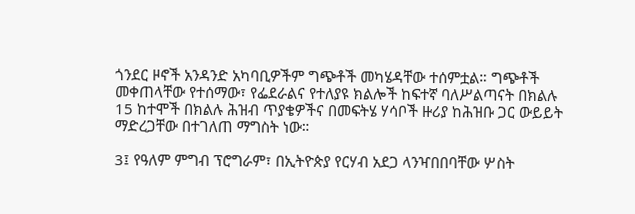ጎንደር ዞኖች አንዳንድ አካባቢዎችም ግጭቶች መካሄዳቸው ተሰምቷል። ግጭቶች መቀጠላቸው የተሰማው፣ የፌደራልና የተለያዩ ክልሎች ከፍተኛ ባለሥልጣናት በክልሉ 15 ከተሞች በክልሉ ሕዝብ ጥያቄዎችና በመፍትሄ ሃሳቦች ዙሪያ ከሕዝቡ ጋር ውይይት ማድረጋቸው በተገለጠ ማግስት ነው።

3፤ የዓለም ምግብ ፕሮግራም፣ በኢትዮጵያ የርሃብ አደጋ ላንዣበበባቸው ሦስት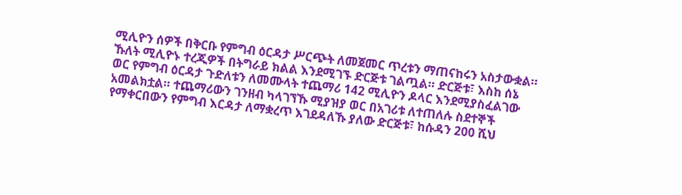ሚሊዮን ሰዎች በቅርቡ የምግብ ዕርዳታ ሥርጭት ለመጀመር ጥረቱን ማጠናከሩን አስታውቋል። ኹለት ሚሊዮኑ ተረጂዎች በትግራይ ክልል እንደሚገኙ ድርጅቱ ገልጧል። ድርጅቱ፣ እስከ ሰኔ ወር የምግብ ዕርዳታ ጉድለቱን ለመሙላት ተጨማሪ 142 ሚሊዮን ዶላር እንደሚያስፈልገው አመልክቷል። ተጨማሪውን ገንዘብ ካላገኘኹ ሚያዝያ ወር በአገሪቱ ለተጠለሉ ስደተኞች የማቀርበውን የምግብ እርዳታ ለማቋረጥ እገደዳለኹ ያለው ድርጅቱ፣ ከሱዳን 200 ሺህ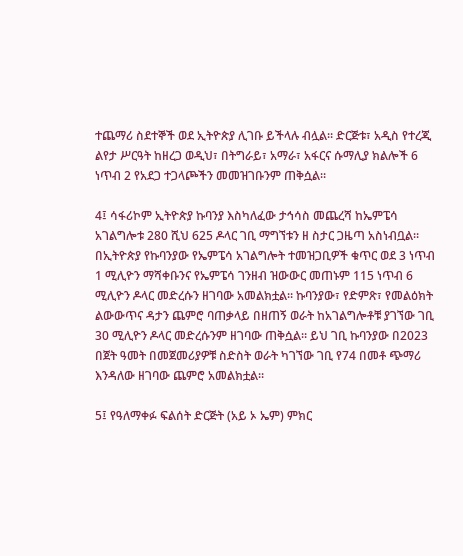ተጨማሪ ስደተኞች ወደ ኢትዮጵያ ሊገቡ ይችላሉ ብሏል። ድርጅቱ፣ አዲስ የተረጂ ልየታ ሥርዓት ከዘረጋ ወዲህ፣ በትግራይ፣ አማራ፣ አፋርና ሱማሊያ ክልሎች 6 ነጥብ 2 የአደጋ ተጋላጮችን መመዝገቡንም ጠቅሷል።

4፤ ሳፋሪኮም ኢትዮጵያ ኩባንያ እስካለፈው ታኅሳስ መጨረሻ ከኤምፔሳ አገልግሎቱ 280 ሺህ 625 ዶላር ገቢ ማግኘቱን ዘ ስታር ጋዜጣ አስነብቧል። በኢትዮጵያ የኩባንያው የኤምፔሳ አገልግሎት ተመዝጋቢዎች ቁጥር ወደ 3 ነጥብ 1 ሚሊዮን ማሻቀቡንና የኤምፔሳ ገንዘብ ዝውውር መጠኑም 115 ነጥብ 6 ሚሊዮን ዶላር መድረሱን ዘገባው አመልክቷል። ኩባንያው፣ የድምጽ፣ የመልዕክት ልውውጥና ዳታን ጨምሮ ባጠቃላይ በዘጠኝ ወራት ከአገልግሎቶቹ ያገኘው ገቢ 30 ሚሊዮን ዶላር መድረሱንም ዘገባው ጠቅሷል። ይህ ገቢ ኩባንያው በ2023 በጀት ዓመት በመጀመሪያዎቹ ስድስት ወራት ካገኘው ገቢ የ74 በመቶ ጭማሪ እንዳለው ዘገባው ጨምሮ አመልክቷል።

5፤ የዓለማቀፉ ፍልሰት ድርጅት (አይ ኦ ኤም) ምክር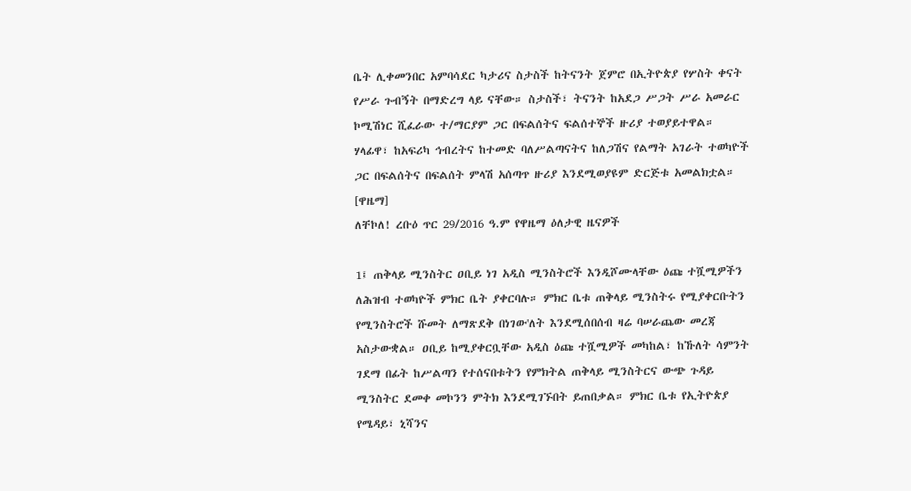ቤት ሊቀመንበር አምባሳደር ካታሪና ስታስች ከትናንት ጀምሮ በኢትዮጵያ የሦስት ቀናት የሥራ ጉብኝት በማድረግ ላይ ናቸው። ስታስች፣ ትናንት ከአደጋ ሥጋት ሥራ አመራር ኮሚሽነር ሺፈራው ተ/ማርያም ጋር በፍልሰትና ፍልሰተኞች ዙሪያ ተወያይተዋል። ሃላፊዋ፣ ከአፍሪካ ኅብረትና ከተመድ ባለሥልጣናትና ከለጋሽና የልማት አገራት ተወካዮች ጋር በፍልሰትና በፍልሰት ምላሽ አሰጣጥ ዙሪያ እንደሚወያዩም ድርጅቱ አመልክቷል። [ዋዜማ]
ለቸኮለ! ረቡዕ ጥር 29/2016 ዓ.ም የዋዜማ ዕለታዊ ዜናዎች

1፤ ጠቅላይ ሚንስትር ዐቢይ ነገ አዲስ ሚንስትሮች እንዲሾሙላቸው ዕጩ ተሿሚዎችን ለሕዝብ ተወካዮች ምክር ቤት ያቀርባሉ። ምክር ቤቱ ጠቅላይ ሚንስትሩ የሚያቀርቡትን የሚንስትሮች ሹመት ለማጽደቅ በነገው'ለት እንደሚሰበሰብ ዛሬ ባሠራጨው መረጃ አስታውቋል። ዐቢይ ከሚያቀርቧቸው አዲስ ዕጩ ተሿሚዎች መካከል፣ ከኹለት ሳምንት ገደማ በፊት ከሥልጣን የተሰናበቱትን የምክትል ጠቅላይ ሚንስትርና ውጭ ጉዳይ ሚንስትር ደመቀ መኮንን ምትክ እንደሚገኙበት ይጠበቃል። ምክር ቤቱ የኢትዮጵያ የሜዳይ፣ ኒሻንና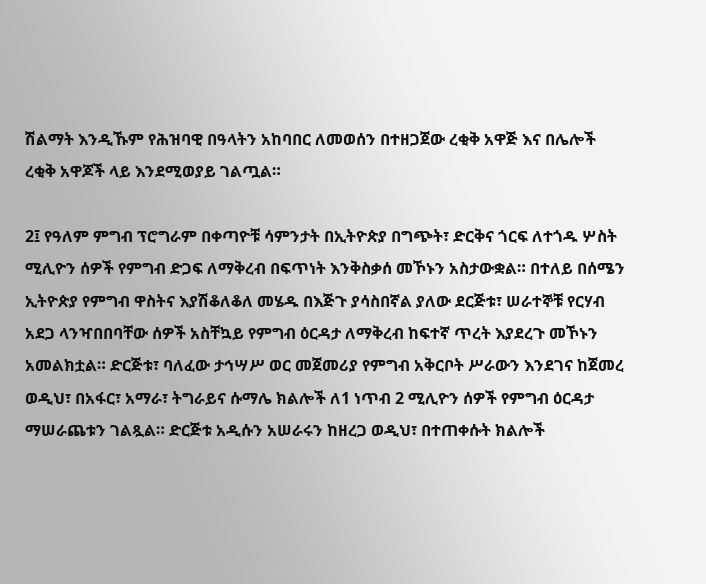ሽልማት እንዲኹም የሕዝባዊ በዓላትን አከባበር ለመወሰን በተዘጋጀው ረቂቅ አዋጅ እና በሌሎች ረቂቅ አዋጆች ላይ እንደሚወያይ ገልጧል።

2፤ የዓለም ምግብ ፕሮግራም በቀጣዮቹ ሳምንታት በኢትዮጵያ በግጭት፣ ድርቅና ጎርፍ ለተጎዱ ሦስት ሚሊዮን ሰዎች የምግብ ድጋፍ ለማቅረብ በፍጥነት እንቅስቃሰ መኾኑን አስታውቋል። በተለይ በሰሜን ኢትዮጵያ የምግብ ዋስትና እያሽቆለቆለ መሄዱ በእጅጉ ያሳስበኛል ያለው ደርጅቱ፣ ሠራተኞቹ የርሃብ አደጋ ላንዣበበባቸው ሰዎች አስቸኳይ የምግብ ዕርዳታ ለማቅረብ ከፍተኛ ጥረት እያደረጉ መኾኑን አመልክቷል። ድርጅቱ፣ ባለፈው ታኅሣሥ ወር መጀመሪያ የምግብ አቅርቦት ሥራውን እንደገና ከጀመረ ወዲህ፣ በአፋር፣ አማራ፣ ትግራይና ሱማሌ ክልሎች ለ1 ነጥብ 2 ሚሊዮን ሰዎች የምግብ ዕርዳታ ማሠራጨቱን ገልጿል። ድርጅቱ አዲሱን አሠራሩን ከዘረጋ ወዲህ፣ በተጠቀሱት ክልሎች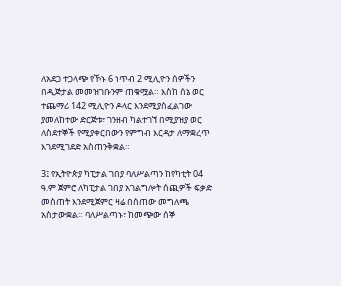ለአደጋ ተጋላጭ የኾኑ 6 ነጥብ 2 ሚሊዮን ሰዎችን በዲጅታል መመዝገቡንም ጠቁሟል። እስከ ሰኔ ወር ተጨማሪ 142 ሚሊዮን ዶላር እንደሚያስፈልገው ያመለከተው ድርጅቱ፣ ገንዘብ ካልተገኘ በሚያዝያ ወር ለስደተኞች የሚያቀርበውን የምግብ እርዳታ ለማቋረጥ እገደሚገደድ አስጠንቅቋል።

3፤ የኢትዮጵያ ካፒታል ገበያ ባለሥልጣን ከየካቲት 04 ዓ.ም ጀምሮ ለካፒታል ገበያ አገልግሎት ሰጪዎች ፍቃድ መስጠት እንደሚጀምር ዛሬ በሰጠው መግለጫ አስታውቋል። ባለሥልጣኑ፣ ከመጭው ሰኞ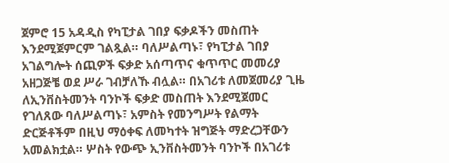ጀምሮ 15 አዳዲስ የካፒታል ገበያ ፍቃዶችን መስጠት እንደሚጀምርም ገልጿል። ባለሥልጣኑ፣ የካፒታል ገበያ አገልግሎት ሰጪዎች ፍቃድ አሰጣጥና ቁጥጥር መመሪያ አዘጋጅቼ ወደ ሥራ ገብቻለኹ ብሏል። በአገሪቱ ለመጀመሪያ ጊዜ ለኢንቨስትመንት ባንኮች ፍቃድ መስጠት እንደሚጀመር የገለጸው ባለሥልጣኑ፣ አምስት የመንግሥት የልማት ድርጅቶችም በዚህ ማዕቀፍ ለመካተት ዝግጅት ማድረጋቸውን አመልክቷል። ሦስት የውጭ ኢንቨስትመንት ባንኮች በአገሪቱ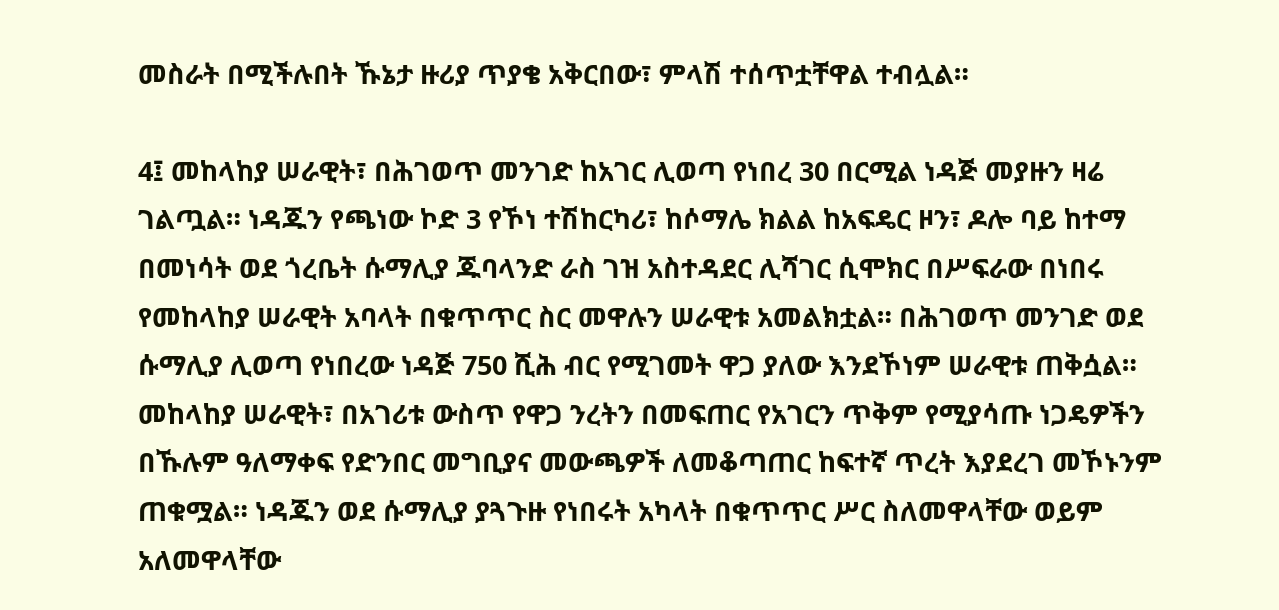መስራት በሚችሉበት ኹኔታ ዙሪያ ጥያቄ አቅርበው፣ ምላሽ ተሰጥቷቸዋል ተብሏል።

4፤ መከላከያ ሠራዊት፣ በሕገወጥ መንገድ ከአገር ሊወጣ የነበረ 30 በርሚል ነዳጅ መያዙን ዛሬ ገልጧል። ነዳጁን የጫነው ኮድ 3 የኾነ ተሽከርካሪ፣ ከሶማሌ ክልል ከአፍዴር ዞን፣ ዶሎ ባይ ከተማ በመነሳት ወደ ጎረቤት ሱማሊያ ጁባላንድ ራስ ገዝ አስተዳደር ሊሻገር ሲሞክር በሥፍራው በነበሩ የመከላከያ ሠራዊት አባላት በቁጥጥር ስር መዋሉን ሠራዊቱ አመልክቷል። በሕገወጥ መንገድ ወደ ሱማሊያ ሊወጣ የነበረው ነዳጅ 750 ሺሕ ብር የሚገመት ዋጋ ያለው እንደኾነም ሠራዊቱ ጠቅሷል። መከላከያ ሠራዊት፣ በአገሪቱ ውስጥ የዋጋ ንረትን በመፍጠር የአገርን ጥቅም የሚያሳጡ ነጋዴዎችን በኹሉም ዓለማቀፍ የድንበር መግቢያና መውጫዎች ለመቆጣጠር ከፍተኛ ጥረት እያደረገ መኾኑንም ጠቁሟል። ነዳጁን ወደ ሱማሊያ ያጓጉዙ የነበሩት አካላት በቁጥጥር ሥር ስለመዋላቸው ወይም አለመዋላቸው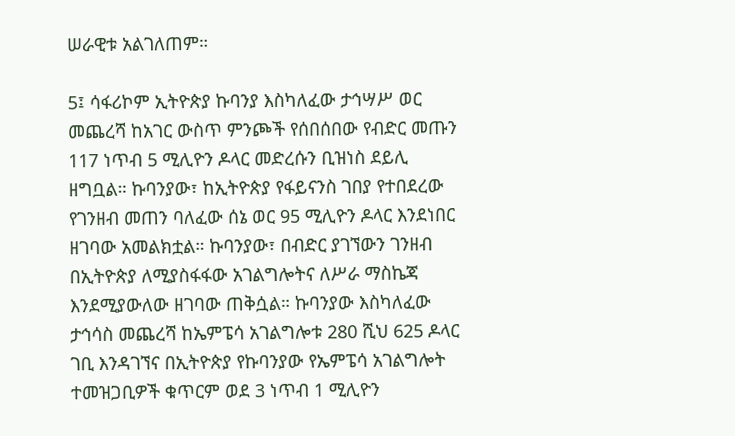ሠራዊቱ አልገለጠም።

5፤ ሳፋሪኮም ኢትዮጵያ ኩባንያ እስካለፈው ታኅሣሥ ወር መጨረሻ ከአገር ውስጥ ምንጮች የሰበሰበው የብድር መጡን 117 ነጥብ 5 ሚሊዮን ዶላር መድረሱን ቢዝነስ ደይሊ ዘግቧል። ኩባንያው፣ ከኢትዮጵያ የፋይናንስ ገበያ የተበደረው የገንዘብ መጠን ባለፈው ሰኔ ወር 95 ሚሊዮን ዶላር እንደነበር ዘገባው አመልክቷል። ኩባንያው፣ በብድር ያገኘውን ገንዘብ በኢትዮጵያ ለሚያስፋፋው አገልግሎትና ለሥራ ማስኬጃ እንደሚያውለው ዘገባው ጠቅሷል። ኩባንያው እስካለፈው ታኅሳስ መጨረሻ ከኤምፔሳ አገልግሎቱ 280 ሺህ 625 ዶላር ገቢ እንዳገኘና በኢትዮጵያ የኩባንያው የኤምፔሳ አገልግሎት ተመዝጋቢዎች ቁጥርም ወደ 3 ነጥብ 1 ሚሊዮን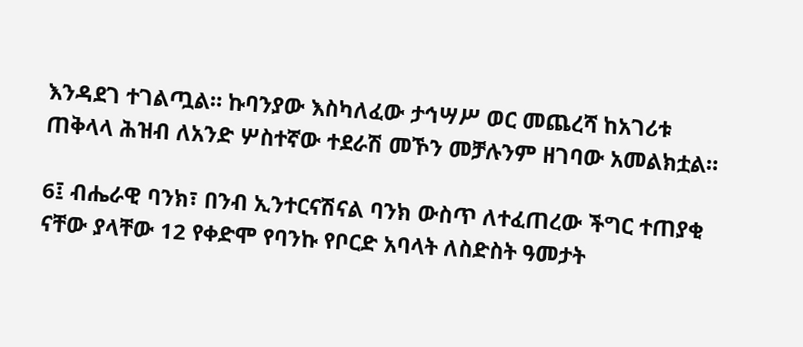እንዳደገ ተገልጧል። ኩባንያው እስካለፈው ታኅሣሥ ወር መጨረሻ ከአገሪቱ ጠቅላላ ሕዝብ ለአንድ ሦስተኛው ተደራሽ መኾን መቻሉንም ዘገባው አመልክቷል።

6፤ ብሔራዊ ባንክ፣ በንብ ኢንተርናሽናል ባንክ ውስጥ ለተፈጠረው ችግር ተጠያቂ ናቸው ያላቸው 12 የቀድሞ የባንኩ የቦርድ አባላት ለስድስት ዓመታት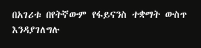በአገሪቱ በየትኛውም የፋይናንስ ተቋማት ውስጥ እንዳያገለግሉ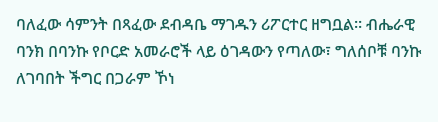ባለፈው ሳምንት በጻፈው ደብዳቤ ማገዱን ሪፖርተር ዘግቧል። ብሔራዊ ባንክ በባንኩ የቦርድ አመራሮች ላይ ዕገዳውን የጣለው፣ ግለሰቦቹ ባንኩ ለገባበት ችግር በጋራም ኾነ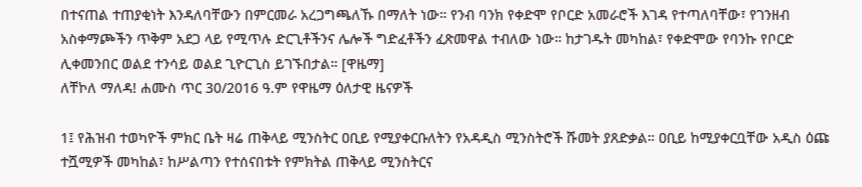በተናጠል ተጠያቂነት እንዳለባቸውን በምርመራ አረጋግጫለኹ በማለት ነው። የንብ ባንክ የቀድሞ የቦርድ አመራሮች እገዳ የተጣለባቸው፣ የገንዘብ አስቀማጮችን ጥቅም አደጋ ላይ የሚጥሉ ድርጊቶችንና ሌሎች ግድፈቶችን ፈጽመዋል ተብለው ነው። ከታገዱት መካከል፣ የቀድሞው የባንኩ የቦርድ ሊቀመንበር ወልደ ተንሳይ ወልደ ጊዮርጊስ ይገኙበታል። [ዋዜማ]
ለቸኮለ ማለዳ! ሐሙስ ጥር 30/2016 ዓ.ም የዋዜማ ዕለታዊ ዜናዎች

1፤ የሕዝብ ተወካዮች ምክር ቤት ዛሬ ጠቅላይ ሚንስትር ዐቢይ የሚያቀርቡለትን የአዳዲስ ሚንስትሮች ሹመት ያጸድቃል። ዐቢይ ከሚያቀርቧቸው አዲስ ዕጩ ተሿሚዎች መካከል፣ ከሥልጣን የተሰናበቱት የምክትል ጠቅላይ ሚንስትርና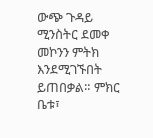ውጭ ጉዳይ ሚንስትር ደመቀ መኮንን ምትክ እንደሚገኙበት ይጠበቃል። ምክር ቤቱ፣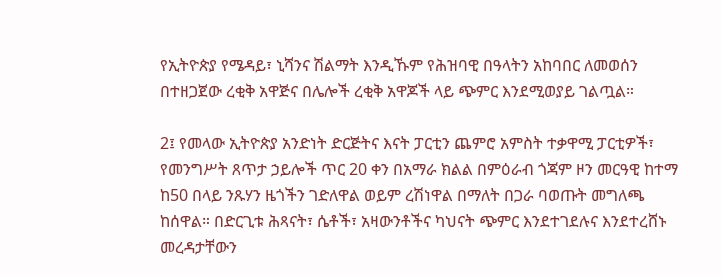የኢትዮጵያ የሜዳይ፣ ኒሻንና ሽልማት እንዲኹም የሕዝባዊ በዓላትን አከባበር ለመወሰን በተዘጋጀው ረቂቅ አዋጅና በሌሎች ረቂቅ አዋጆች ላይ ጭምር እንደሚወያይ ገልጧል።

2፤ የመላው ኢትዮጵያ አንድነት ድርጅትና እናት ፓርቲን ጨምሮ አምስት ተቃዋሚ ፓርቲዎች፣ የመንግሥት ጸጥታ ኃይሎች ጥር 20 ቀን በአማራ ክልል በምዕራብ ጎጃም ዞን መርዓዊ ከተማ ከ50 በላይ ንጹሃን ዜጎችን ገድለዋል ወይም ረሽነዋል በማለት በጋራ ባወጡት መግለጫ ከሰዋል። በድርጊቱ ሕጻናት፣ ሴቶች፣ አዛውንቶችና ካህናት ጭምር እንደተገደሉና እንደተረሸኑ መረዳታቸውን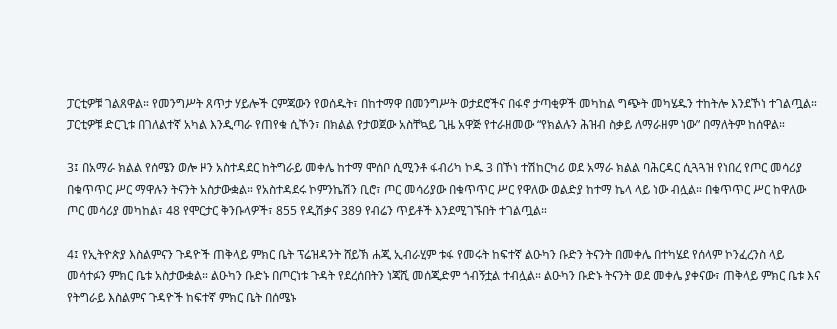ፓርቲዎቹ ገልጸዋል። የመንግሥት ጸጥታ ሃይሎች ርምጃውን የወሰዱት፣ በከተማዋ በመንግሥት ወታደሮችና በፋኖ ታጣቂዎች መካከል ግጭት መካሄዱን ተከትሎ እንደኾነ ተገልጧል። ፓርቲዎቹ ድርጊቱ በገለልተኛ አካል እንዲጣራ የጠየቁ ሲኾን፣ በክልል የታወጀው አስቸኳይ ጊዜ አዋጅ የተራዘመው “የክልሉን ሕዝብ ስቃይ ለማራዘም ነው” በማለትም ከሰዋል።

3፤ በአማራ ክልል የሰሜን ወሎ ዞን አስተዳደር ከትግራይ መቀሌ ከተማ ሞሰቦ ሲሚንቶ ፋብሪካ ኮዱ 3 በኾነ ተሽከርካሪ ወደ አማራ ክልል ባሕርዳር ሲጓጓዝ የነበረ የጦር መሳሪያ በቁጥጥር ሥር ማዋሉን ትናንት አስታውቋል። የአስተዳደሩ ኮምንኬሽን ቢሮ፣ ጦር መሳሪያው በቁጥጥር ሥር የዋለው ወልድያ ከተማ ኬላ ላይ ነው ብሏል። በቁጥጥር ሥር ከዋለው ጦር መሳሪያ መካከል፣ 48 የሞርታር ቅንቡላዎች፣ 855 የዲሽቃና 389 የብሬን ጥይቶች እንደሚገኙበት ተገልጧል።

4፤ የኢትዮጵያ እስልምናን ጉዳዮች ጠቅላይ ምክር ቤት ፕሬዝዳንት ሸይኽ ሐጂ ኢብራሂም ቱፋ የመሩት ከፍተኛ ልዑካን ቡድን ትናንት በመቀሌ በተካሄደ የሰላም ኮንፈረንስ ላይ መሳተፉን ምክር ቤቱ አስታውቋል። ልዑካን ቡድኑ በጦርነቱ ጉዳት የደረሰበትን ነጃሺ መሰጂድም ጎብኝቷል ተብሏል። ልዑካን ቡድኑ ትናንት ወደ መቀሌ ያቀናው፣ ጠቅላይ ምክር ቤቱ እና የትግራይ እስልምና ጉዳዮች ከፍተኛ ምክር ቤት በሰሜኑ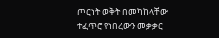ጦርነት ወቅት በመካከላቸው ተፈጥሮ የነበረውን መቃቃር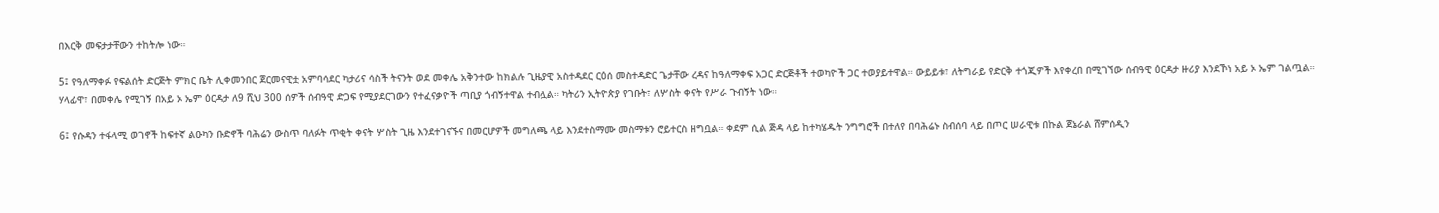በእርቅ መፍታታቸውን ተከትሎ ነው።

5፤ የዓለማቀፉ የፍልሰት ድርጅት ምክር ቤት ሊቀመንበር ጀርመናዊቷ አምባሳደር ካታሪና ሳስች ትናንት ወደ መቀሌ አቅንተው ከክልሉ ጊዜያዊ አስተዳደር ርዕሰ መስተዳድር ጌታቸው ረዳና ከዓለማቀፍ አጋር ድርጅቶች ተወካዮች ጋር ተወያይተዋል። ውይይቱ፣ ለትግራይ የድርቅ ተጎጂዎች እየቀረበ በሚገኘው ሰብዓዊ ዕርዳታ ዙሪያ እንደኾነ አይ ኦ ኤም ገልጧል። ሃላፊዋ፣ በመቀሌ የሚገኝ በአይ ኦ ኤም ዕርዳታ ለ9 ሺህ 300 ሰዎች ሰብዓዊ ድጋፍ የሚያደርገውን የተፈናቃዮች ጣቢያ ጎብኝተዋል ተብሏል። ካትሪን ኢትዮጵያ የገቡት፣ ለሦስት ቀናት የሥራ ጉብኝት ነው።

6፤ የሱዳን ተፋላሚ ወገኖች ከፍተኛ ልዑካን ቡድኖች ባሕሬን ውስጥ ባለፉት ጥቂት ቀናት ሦስት ጊዜ እንደተገናኙና በመርሆዎች መግለጫ ላይ እንደተስማሙ መስማቱን ሮይተርስ ዘግቧል። ቀደም ሲል ጅዳ ላይ ከተካሄዱት ንግግሮች በተለየ በባሕሬኑ ስብሰባ ላይ በጦር ሠራዊቱ በኩል ጀኔራል ሸምሰዲን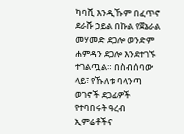ካባሺ እንዲኹም በፈጥኖ ደራሹ ኃይል በኩል የጀኔራል መሃመድ ደጋሎ ወንድም ሐምዳን ደጋሎ እንደተገኙ ተገልጧል። በስብሰባው ላይ፣ የኹለቱ ባላንጣ ወገኖች ደጋፊዎች የተባበሩት ዓረብ ኢምሬቶችና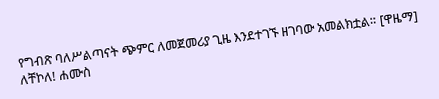የግብጽ ባለሥልጣናት ጭምር ለመጀመሪያ ጊዜ እንደተገኙ ዘገባው አመልክቷል። [ዋዜማ]
ለቸኮለ! ሐሙስ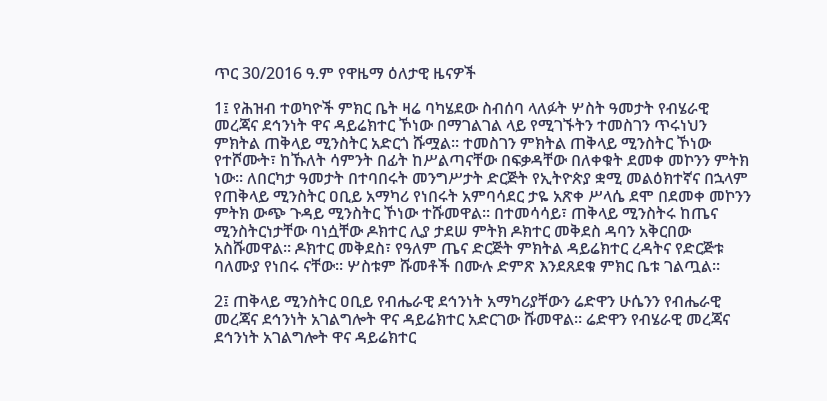ጥር 30/2016 ዓ.ም የዋዜማ ዕለታዊ ዜናዎች

1፤ የሕዝብ ተወካዮች ምክር ቤት ዛሬ ባካሄደው ስብሰባ ላለፉት ሦስት ዓመታት የብሄራዊ መረጃና ደኅንነት ዋና ዳይሬክተር ኾነው በማገልገል ላይ የሚገኙትን ተመስገን ጥሩነህን ምክትል ጠቅላይ ሚንስትር አድርጎ ሹሟል። ተመስገን ምክትል ጠቅላይ ሚንስትር ኾነው የተሾሙት፣ ከኹለት ሳምንት በፊት ከሥልጣናቸው በፍቃዳቸው በለቀቁት ደመቀ መኮንን ምትክ ነው። ለበርካታ ዓመታት በተባበሩት መንግሥታት ድርጅት የኢትዮጵያ ቋሚ መልዕክተኛና በኋላም የጠቅላይ ሚንስትር ዐቢይ አማካሪ የነበሩት አምባሳደር ታዬ አጽቀ ሥላሴ ደሞ በደመቀ መኮንን ምትክ ውጭ ጉዳይ ሚንስትር ኾነው ተሹመዋል። በተመሳሳይ፣ ጠቅላይ ሚንስትሩ ከጤና ሚንስትርነታቸው ባነሷቸው ዶክተር ሊያ ታደሠ ምትክ ዶክተር መቅደስ ዳባን አቅርበው አስሹመዋል። ዶክተር መቅደስ፣ የዓለም ጤና ድርጅት ምክትል ዳይሬክተር ረዳትና የድርጅቱ ባለሙያ የነበሩ ናቸው። ሦስቱም ሹመቶች በሙሉ ድምጽ እንደጸደቁ ምክር ቤቱ ገልጧል።

2፤ ጠቅላይ ሚንስትር ዐቢይ የብሔራዊ ደኅንነት አማካሪያቸውን ሬድዋን ሁሴንን የብሔራዊ መረጃና ደኅንነት አገልግሎት ዋና ዳይሬክተር አድርገው ሹመዋል። ሬድዋን የብሄራዊ መረጃና ደኅንነት አገልግሎት ዋና ዳይሬክተር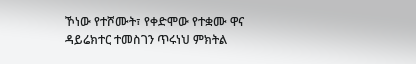ኾነው የተሾሙት፣ የቀድሞው የተቋሙ ዋና ዳይሬክተር ተመስገን ጥሩነህ ምክትል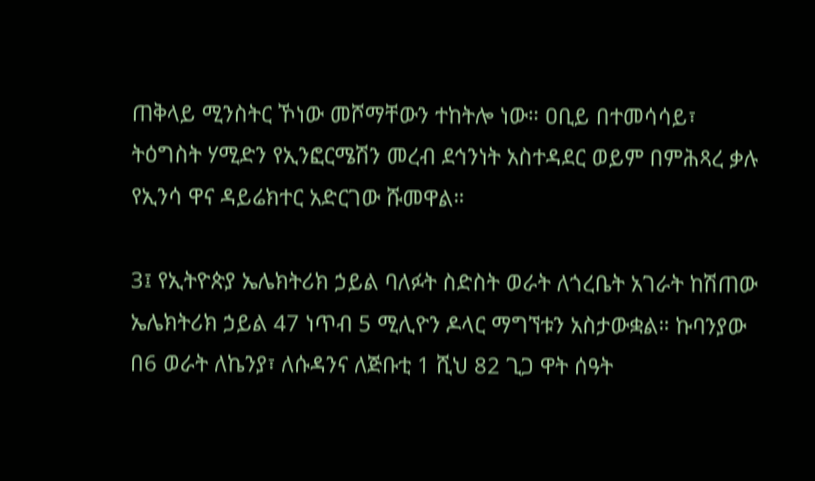ጠቅላይ ሚንስትር ኾነው መሾማቸውን ተከትሎ ነው። ዐቢይ በተመሳሳይ፣ ትዕግስት ሃሚድን የኢንፎርሜሽን መረብ ደኅንነት አስተዳደር ወይም በምሕጻረ ቃሉ የኢንሳ ዋና ዳይሬክተር አድርገው ሹመዋል።

3፤ የኢትዮጵያ ኤሌክትሪክ ኃይል ባለፉት ስድስት ወራት ለጎረቤት አገራት ከሽጠው ኤሌክትሪክ ኃይል 47 ነጥብ 5 ሚሊዮን ዶላር ማግኘቱን አስታውቋል። ኩባንያው በ6 ወራት ለኬንያ፣ ለሱዳንና ለጅቡቲ 1 ሺህ 82 ጊጋ ዋት ሰዓት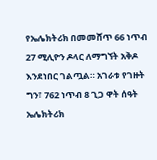የኤሌክትሪክ በመመሸጥ 66 ነጥብ 27 ሚሊዮን ዶላር ለማግኘት አቅዶ እንደነበር ገልጧል። አገራቱ የገዙት ግን፣ 762 ነጥብ 8 ጊጋ ዋት ሰዓት ኤሌክትሪክ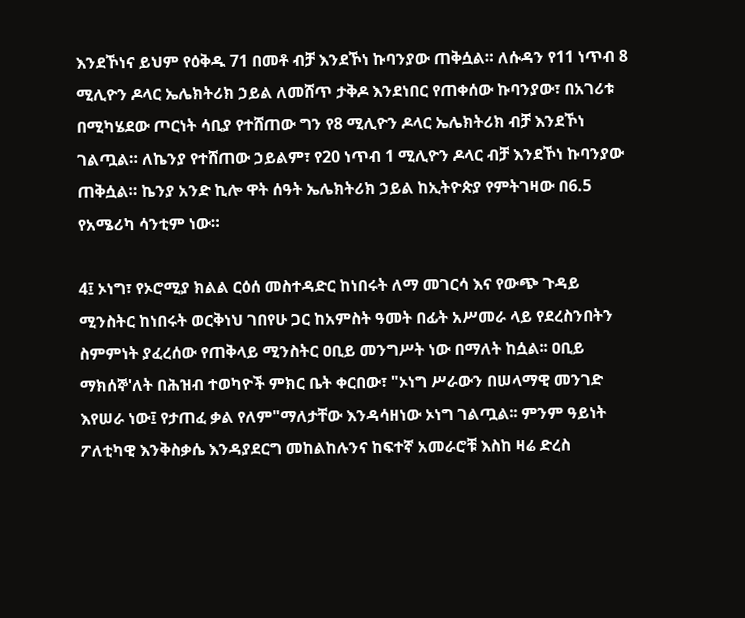እንደኾነና ይህም የዕቅዱ 71 በመቶ ብቻ እንደኾነ ኩባንያው ጠቅሷል። ለሱዳን የ11 ነጥብ 8 ሚሊዮን ዶላር ኤሌክትሪክ ኃይል ለመሸጥ ታቅዶ እንደነበር የጠቀሰው ኩባንያው፣ በአገሪቱ በሚካሄደው ጦርነት ሳቢያ የተሸጠው ግን የ8 ሚሊዮን ዶላር ኤሌክትሪክ ብቻ እንደኾነ ገልጧል። ለኬንያ የተሸጠው ኃይልም፣ የ20 ነጥብ 1 ሚሊዮን ዶላር ብቻ እንደኾነ ኩባንያው ጠቅሷል። ኬንያ አንድ ኪሎ ዋት ሰዓት ኤሌክትሪክ ኃይል ከኢትዮጵያ የምትገዛው በ6.5 የአሜሪካ ሳንቲም ነው።

4፤ ኦነግ፣ የኦሮሚያ ክልል ርዕሰ መስተዳድር ከነበሩት ለማ መገርሳ እና የውጭ ጉዳይ ሚንስትር ከነበሩት ወርቅነህ ገበየሁ ጋር ከአምስት ዓመት በፊት አሥመራ ላይ የደረስንበትን ስምምነት ያፈረሰው የጠቅላይ ሚንስትር ዐቢይ መንግሥት ነው በማለት ከሷል፡፡ ዐቢይ ማክሰኞ'ለት በሕዝብ ተወካዮች ምክር ቤት ቀርበው፣ "ኦነግ ሥራውን በሠላማዊ መንገድ እየሠራ ነው፤ የታጠፈ ቃል የለም"ማለታቸው እንዳሳዘነው ኦነግ ገልጧል፡፡ ምንም ዓይነት ፖለቲካዊ እንቅስቃሴ እንዳያደርግ መከልከሉንና ከፍተኛ አመራሮቹ እስከ ዛሬ ድረስ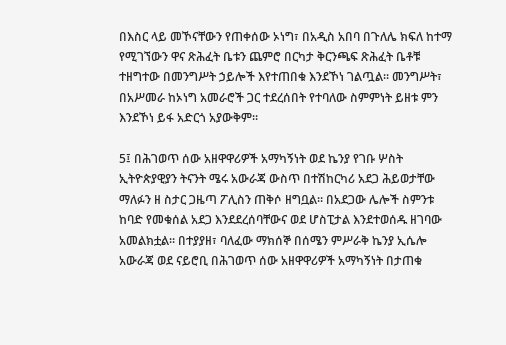በእስር ላይ መኾናቸውን የጠቀሰው ኦነግ፣ በአዲስ አበባ በጉለሌ ክፍለ ከተማ የሚገኘውን ዋና ጽሕፈት ቤቱን ጨምሮ በርካታ ቅርንጫፍ ጽሕፈት ቤቶቹ ተዘግተው በመንግሥት ኃይሎች እየተጠበቁ እንደኾነ ገልጧል፡፡ መንግሥት፣ በአሥመራ ከኦነግ አመራሮች ጋር ተደረሰበት የተባለው ስምምነት ይዘቱ ምን እንደኾነ ይፋ አድርጎ አያውቅም።

5፤ በሕገወጥ ሰው አዘዋዋሪዎች አማካኝነት ወደ ኬንያ የገቡ ሦስት ኢትዮጵያዊያን ትናንት ሜሩ አውራጃ ውስጥ በተሽከርካሪ አደጋ ሕይወታቸው ማለፉን ዘ ስታር ጋዜጣ ፖሊስን ጠቅሶ ዘግቧል። በአደጋው ሌሎች ስምንቱ ከባድ የመቁሰል አደጋ እንደደረሰባቸውና ወደ ሆስፒታል እንደተወሰዱ ዘገባው አመልክቷል። በተያያዘ፣ ባለፈው ማክሰኞ በሰሜን ምሥራቅ ኬንያ ኢሴሎ አውራጃ ወደ ናይሮቢ በሕገወጥ ሰው አዘዋዋሪዎች አማካኝነት በታጠቁ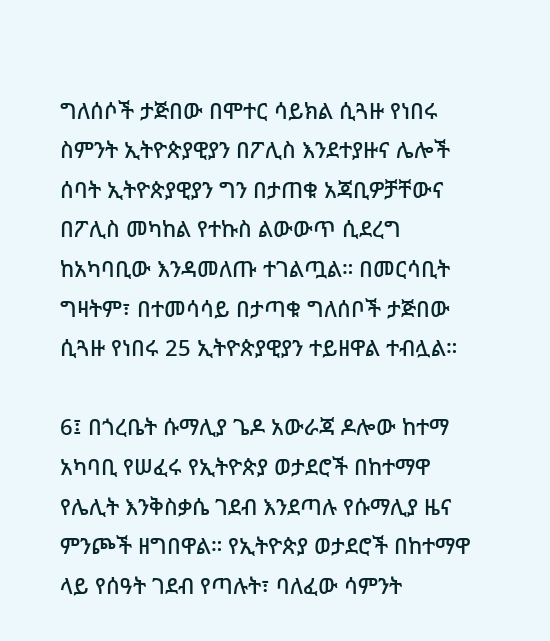ግለሰሶች ታጅበው በሞተር ሳይክል ሲጓዙ የነበሩ ስምንት ኢትዮጵያዊያን በፖሊስ እንደተያዙና ሌሎች ሰባት ኢትዮጵያዊያን ግን በታጠቁ አጃቢዎቻቸውና በፖሊስ መካከል የተኩስ ልውውጥ ሲደረግ ከአካባቢው እንዳመለጡ ተገልጧል። በመርሳቢት ግዛትም፣ በተመሳሳይ በታጣቁ ግለሰቦች ታጅበው ሲጓዙ የነበሩ 25 ኢትዮጵያዊያን ተይዘዋል ተብሏል።

6፤ በጎረቤት ሱማሊያ ጌዶ አውራጃ ዶሎው ከተማ አካባቢ የሠፈሩ የኢትዮጵያ ወታደሮች በከተማዋ የሌሊት እንቅስቃሴ ገደብ እንደጣሉ የሱማሊያ ዜና ምንጮች ዘግበዋል። የኢትዮጵያ ወታደሮች በከተማዋ ላይ የሰዓት ገደብ የጣሉት፣ ባለፈው ሳምንት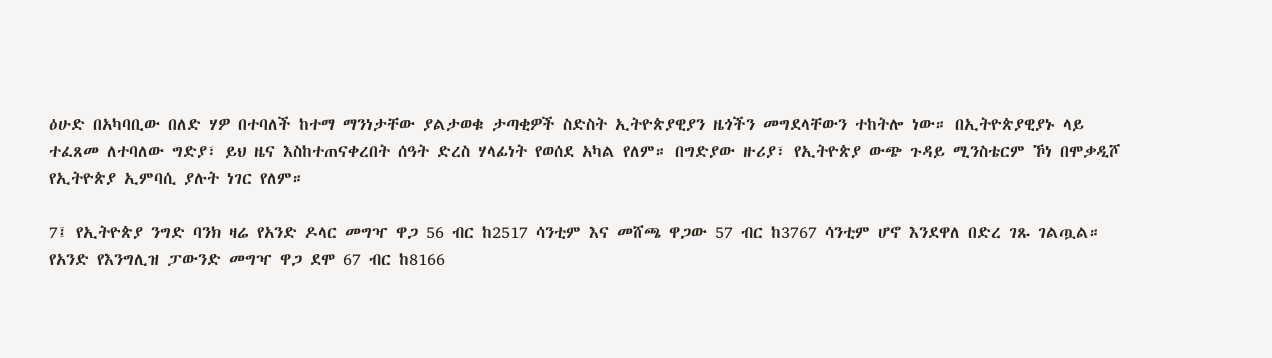ዕሁድ በአካባቢው በለድ ሃዎ በተባለች ከተማ ማንነታቸው ያልታወቁ ታጣቂዎች ስድስት ኢትዮጵያዊያን ዜጎችን መግደላቸውን ተከትሎ ነው። በኢትዮጵያዊያኑ ላይ ተፈጸመ ለተባለው ግድያ፣ ይህ ዜና እስከተጠናቀረበት ሰዓት ድረስ ሃላፊነት የወሰደ አካል የለም። በግድያው ዙሪያ፣ የኢትዮጵያ ውጭ ጉዳይ ሚንስቴርም ኾነ በሞቃዲሾ የኢትዮጵያ ኢምባሲ ያሉት ነገር የለም።

7፤ የኢትዮጵያ ንግድ ባንክ ዛሬ የአንድ ዶላር መግዣ ዋጋ 56 ብር ከ2517 ሳንቲም እና መሸጫ ዋጋው 57 ብር ከ3767 ሳንቲም ሆኖ እንደዋለ በድረ ገጹ ገልጧል። የአንድ የእንግሊዝ ፓውንድ መግዣ ዋጋ ደሞ 67 ብር ከ8166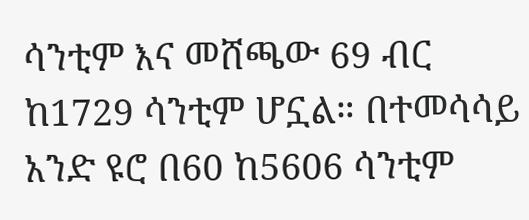ሳንቲም እና መሸጫው 69 ብር ከ1729 ሳንቲም ሆኗል። በተመሳሳይ አንድ ዩሮ በ60 ከ5606 ሳንቲም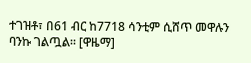ተገዝቶ፣ በ61 ብር ከ7718 ሳንቲም ሲሸጥ መዋሉን ባንኩ ገልጧል። [ዋዜማ]